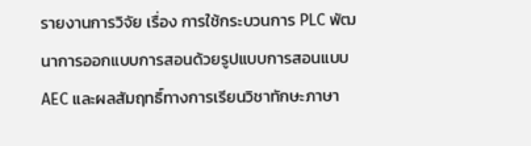รายงานการวิจัย เรื่อง การใช้กระบวนการ PLC พัฒนาการออกแบบการสอนด้วยรูปแบบการสอนแบบ AEC และผลสัมฤทธิ์ทางการเรียนวิชาทักษะภาษา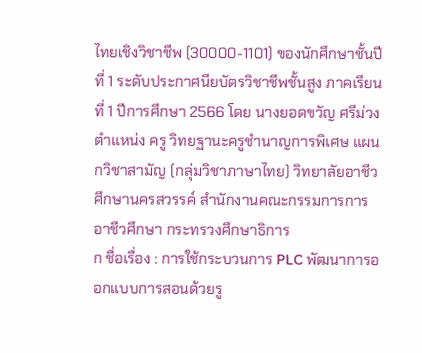ไทยเชิงวิชาชีพ (30000-1101) ของนักศึกษาชั้นปีที่ 1 ระดับประกาศนียบัตรวิชาชีพชั้นสูง ภาคเรียนที่ 1 ปีการศึกษา 2566 โดย นางยอดขวัญ ศรีม่วง ตำแหน่ง ครู วิทยฐานะครูชำนาญการพิเศษ แผนกวิชาสามัญ (กลุ่มวิชาภาษาไทย) วิทยาลัยอาชีวศึกษานครสวรรค์ สำนักงานคณะกรรมการการอาชีวศึกษา กระทรวงศึกษาธิการ
ก ชื่อเรื่อง : การใช้กระบวนการ PLC พัฒนาการออกแบบการสอนด้วยรู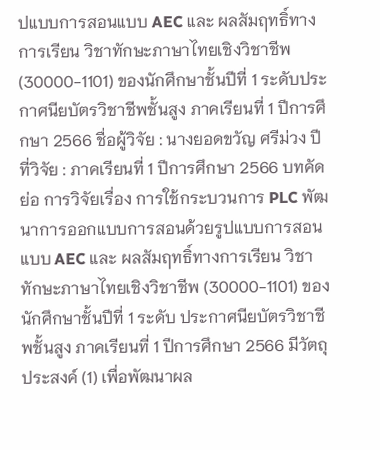ปแบบการสอนแบบ AEC และ ผลสัมฤทธิ์ทางการเรียน วิชาทักษะภาษาไทยเชิงวิชาชีพ (30000-1101) ของนักศึกษาชั้นปีที่ 1 ระดับประกาศนียบัตรวิชาชีพชั้นสูง ภาคเรียนที่ 1 ปีการศึกษา 2566 ชื่อผู้วิจัย : นางยอดขวัญ ศรีม่วง ปีที่วิจัย : ภาคเรียนที่ 1 ปีการศึกษา 2566 บทคัดย่อ การวิจัยเรื่อง การใช้กระบวนการ PLC พัฒนาการออกแบบการสอนด้วยรูปแบบการสอนแบบ AEC และ ผลสัมฤทธิ์ทางการเรียน วิชาทักษะภาษาไทยเชิงวิชาชีพ (30000-1101) ของนักศึกษาชั้นปีที่ 1 ระดับ ประกาศนียบัตรวิชาชีพชั้นสูง ภาคเรียนที่ 1 ปีการศึกษา 2566 มีวัตถุประสงค์ (1) เพื่อพัฒนาผล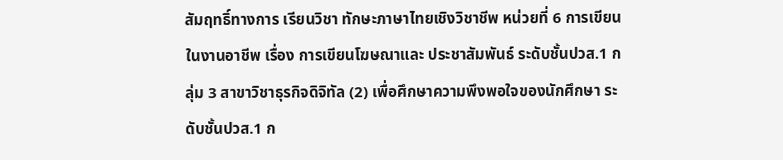สัมฤทธิ์ทางการ เรียนวิชา ทักษะภาษาไทยเชิงวิชาชีพ หน่วยที่ 6 การเขียนในงานอาชีพ เรื่อง การเขียนโฆษณาและ ประชาสัมพันธ์ ระดับชั้นปวส.1 กลุ่ม 3 สาขาวิชาธุรกิจดิจิทัล (2) เพื่อศึกษาความพึงพอใจของนักศึกษา ระดับชั้นปวส.1 ก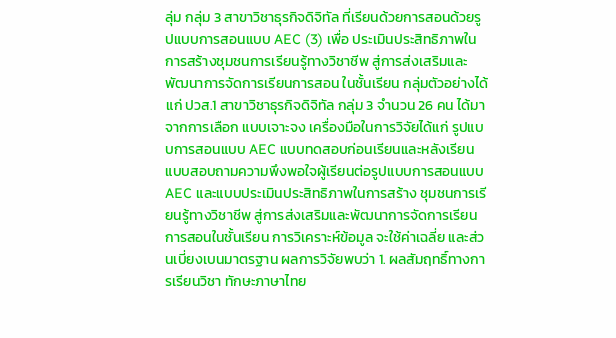ลุ่ม กลุ่ม 3 สาขาวิชาธุรกิจดิจิทัล ที่เรียนด้วยการสอนด้วยรูปแบบการสอนแบบ AEC (3) เพื่อ ประเมินประสิทธิภาพในการสร้างชุมชนการเรียนรู้ทางวิชาชีพ สู่การส่งเสริมและพัฒนาการจัดการเรียนการสอน ในชั้นเรียน กลุ่มตัวอย่างได้แก่ ปวส.1 สาขาวิชาธุรกิจดิจิทัล กลุ่ม 3 จำนวน 26 คน ได้มาจากการเลือก แบบเจาะจง เครื่องมือในการวิจัยได้แก่ รูปแบบการสอนแบบ AEC แบบทดสอบก่อนเรียนและหลังเรียน แบบสอบถามความพึงพอใจผู้เรียนต่อรูปแบบการสอนแบบ AEC และแบบประเมินประสิทธิภาพในการสร้าง ชุมชนการเรียนรู้ทางวิชาชีพ สู่การส่งเสริมและพัฒนาการจัดการเรียนการสอนในชั้นเรียน การวิเคราะห์ข้อมูล จะใช้ค่าเฉลี่ย และส่วนเบี่ยงเบนมาตรฐาน ผลการวิจัยพบว่า 1. ผลสัมฤทธิ์ทางการเรียนวิชา ทักษะภาษาไทย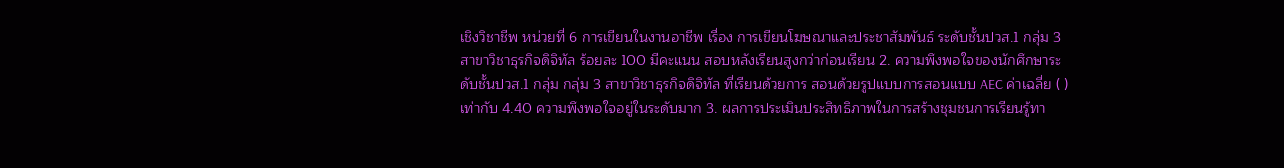เชิงวิชาชีพ หน่วยที่ 6 การเขียนในงานอาชีพ เรื่อง การเขียนโฆษณาและประชาสัมพันธ์ ระดับชั้นปวส.1 กลุ่ม 3 สาขาวิชาธุรกิจดิจิทัล ร้อยละ 100 มีคะแนน สอบหลังเรียนสูงกว่าก่อนเรียน 2. ความพึงพอใจของนักศึกษาระดับชั้นปวส.1 กลุ่ม กลุ่ม 3 สาขาวิชาธุรกิจดิจิทัล ที่เรียนด้วยการ สอนด้วยรูปแบบการสอนแบบ AEC ค่าเฉลี่ย ( ) เท่ากับ 4.40 ความพึงพอใจอยู่ในระดับมาก 3. ผลการประเมินประสิทธิภาพในการสร้างชุมชนการเรียนรู้ทา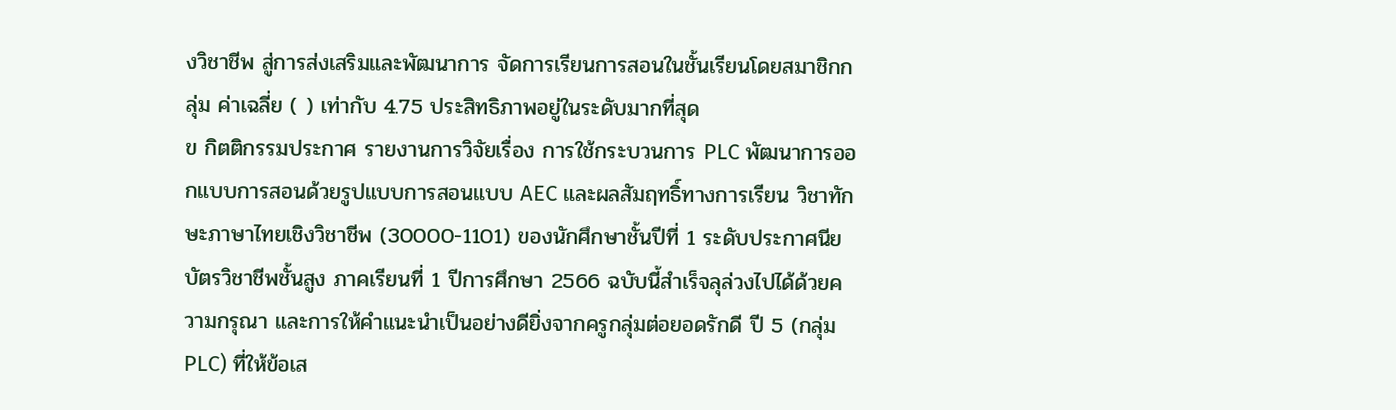งวิชาชีพ สู่การส่งเสริมและพัฒนาการ จัดการเรียนการสอนในชั้นเรียนโดยสมาชิกกลุ่ม ค่าเฉลี่ย ( ) เท่ากับ 4.75 ประสิทธิภาพอยู่ในระดับมากที่สุด
ข กิตติกรรมประกาศ รายงานการวิจัยเรื่อง การใช้กระบวนการ PLC พัฒนาการออกแบบการสอนด้วยรูปแบบการสอนแบบ AEC และผลสัมฤทธิ์ทางการเรียน วิชาทักษะภาษาไทยเชิงวิชาชีพ (30000-1101) ของนักศึกษาชั้นปีที่ 1 ระดับประกาศนียบัตรวิชาชีพชั้นสูง ภาคเรียนที่ 1 ปีการศึกษา 2566 ฉบับนี้สำเร็จลุล่วงไปได้ด้วยความกรุณา และการให้คำแนะนำเป็นอย่างดียิ่งจากครูกลุ่มต่อยอดรักดี ปี 5 (กลุ่ม PLC) ที่ให้ข้อเส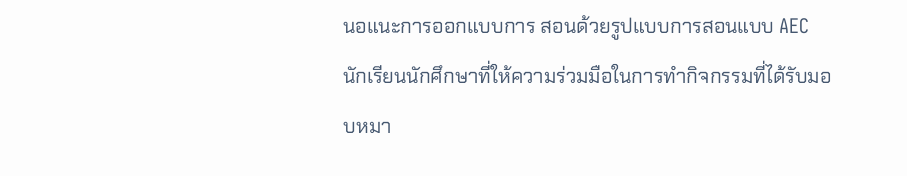นอแนะการออกแบบการ สอนด้วยรูปแบบการสอนแบบ AEC นักเรียนนักศึกษาที่ให้ความร่วมมือในการทำกิจกรรมที่ได้รับมอบหมา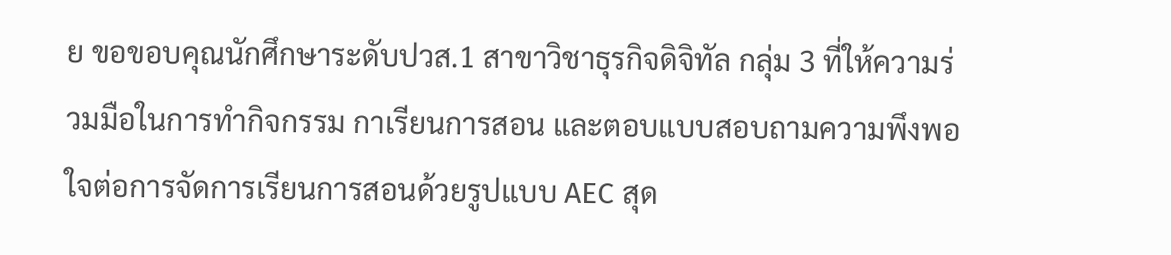ย ขอขอบคุณนักศึกษาระดับปวส.1 สาขาวิชาธุรกิจดิจิทัล กลุ่ม 3 ที่ให้ความร่วมมือในการทำกิจกรรม กาเรียนการสอน และตอบแบบสอบถามความพึงพอใจต่อการจัดการเรียนการสอนด้วยรูปแบบ AEC สุด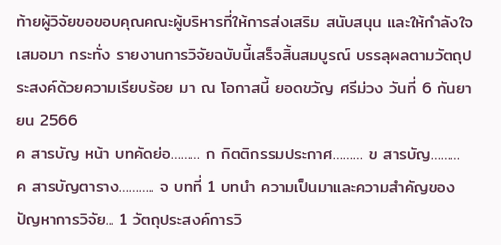ท้ายผู้วิจัยขอขอบคุณคณะผู้บริหารที่ให้การส่งเสริม สนับสนุน และให้กำลังใจเสมอมา กระทั่ง รายงานการวิจัยฉบับนี้เสร็จสิ้นสมบูรณ์ บรรลุผลตามวัตถุประสงค์ด้วยความเรียบร้อย มา ณ โอกาสนี้ ยอดขวัญ ศรีม่วง วันที่ 6 กันยายน 2566
ค สารบัญ หน้า บทคัดย่อ……… ก กิตติกรรมประกาศ……… ข สารบัญ……… ค สารบัญตาราง……….. จ บทที่ 1 บทนำ ความเป็นมาและความสำคัญของปัญหาการวิจัย... 1 วัตถุประสงค์การวิ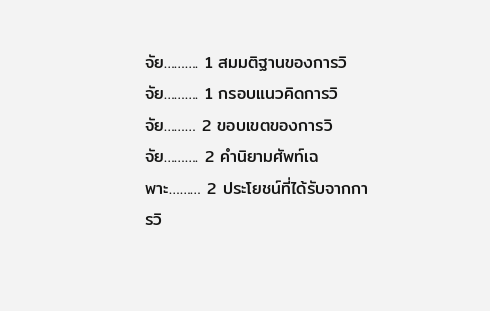จัย………. 1 สมมติฐานของการวิจัย………. 1 กรอบแนวคิดการวิจัย……… 2 ขอบเขตของการวิจัย………. 2 คํานิยามศัพท์เฉพาะ……… 2 ประโยชน์ที่ได้รับจากการวิ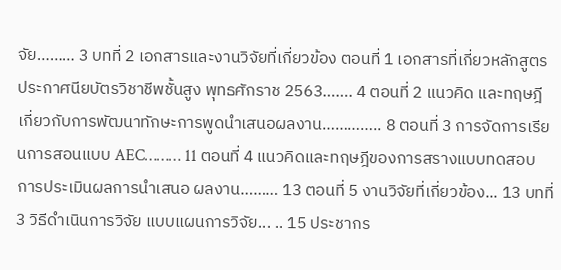จัย……… 3 บทที่ 2 เอกสารและงานวิจัยที่เกี่ยวข้อง ตอนที่ 1 เอกสารที่เกี่ยวหลักสูตรประกาศนียบัตรวิชาชีพชั้นสูง พุทธศักราช 2563……. 4 ตอนที่ 2 แนวคิด และทฤษฎีเกี่ยวกับการพัฒนาทักษะการพูดนำเสนอผลงาน………….. 8 ตอนที่ 3 การจัดการเรียนการสอนแบบ AEC……… 11 ตอนที่ 4 แนวคิดและทฤษฎีของการสรางแบบทดสอบการประเมินผลการนําเสนอ ผลงาน……… 13 ตอนที่ 5 งานวิจัยที่เกี่ยวข้อง... 13 บทที่ 3 วิธีดําเนินการวิจัย แบบแผนการวิจัย... .. 15 ประชากร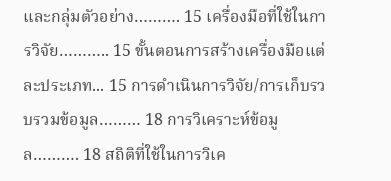และกลุ่มตัวอย่าง………. 15 เครื่องมือที่ใช้ในการวิจัย……….. 15 ขั้นตอนการสร้างเครื่องมือแต่ละประเภท... 15 การดำเนินการวิจัย/การเก็บรวบรวมข้อมูล……… 18 การวิเคราะห์ข้อมูล………. 18 สถิติที่ใช้ในการวิเค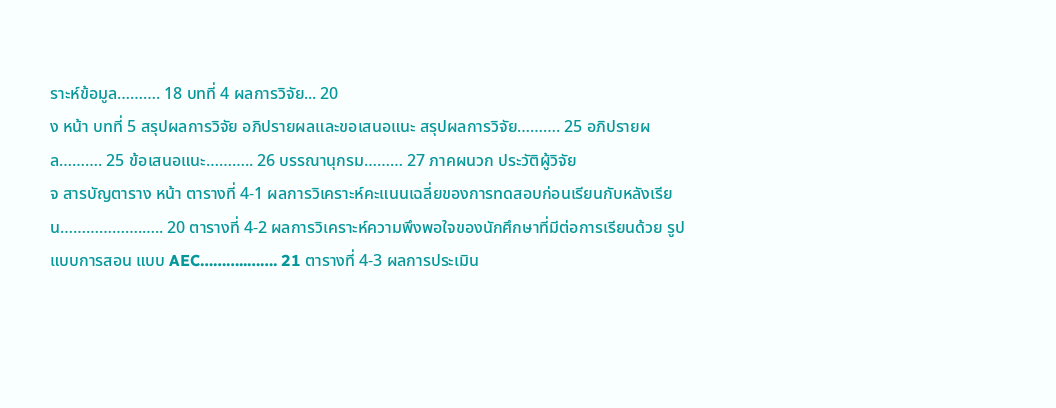ราะห์ข้อมูล………. 18 บทที่ 4 ผลการวิจัย... 20
ง หน้า บทที่ 5 สรุปผลการวิจัย อภิปรายผลและขอเสนอแนะ สรุปผลการวิจัย………. 25 อภิปรายผล………. 25 ข้อเสนอแนะ……….. 26 บรรณานุกรม……… 27 ภาคผนวก ประวัติผู้วิจัย
จ สารบัญตาราง หน้า ตารางที่ 4-1 ผลการวิเคราะห์คะแนนเฉลี่ยของการทดสอบก่อนเรียนกับหลังเรียน……………….….. 20 ตารางที่ 4-2 ผลการวิเคราะห์ความพึงพอใจของนักศึกษาที่มีต่อการเรียนด้วย รูปแบบการสอน แบบ AEC………..……. 21 ตารางที่ 4-3 ผลการประเมิน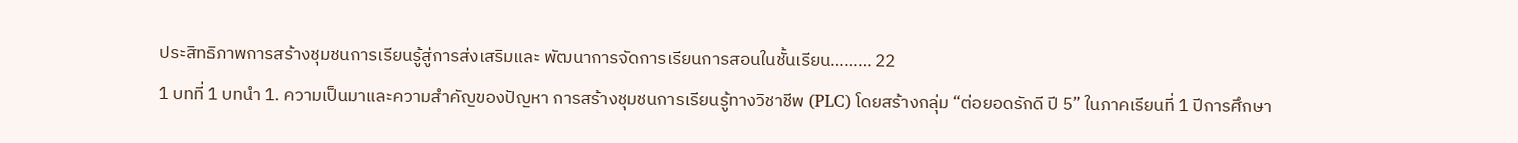ประสิทธิภาพการสร้างชุมชนการเรียนรู้สู่การส่งเสริมและ พัฒนาการจัดการเรียนการสอนในชั้นเรียน……… 22
1 บทที่ 1 บทนำ 1. ความเป็นมาและความสำคัญของปัญหา การสร้างชุมชนการเรียนรู้ทางวิชาชีพ (PLC) โดยสร้างกลุ่ม “ต่อยอดรักดี ปี 5” ในภาคเรียนที่ 1 ปีการศึกษา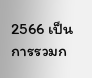2566 เป็นการรวมก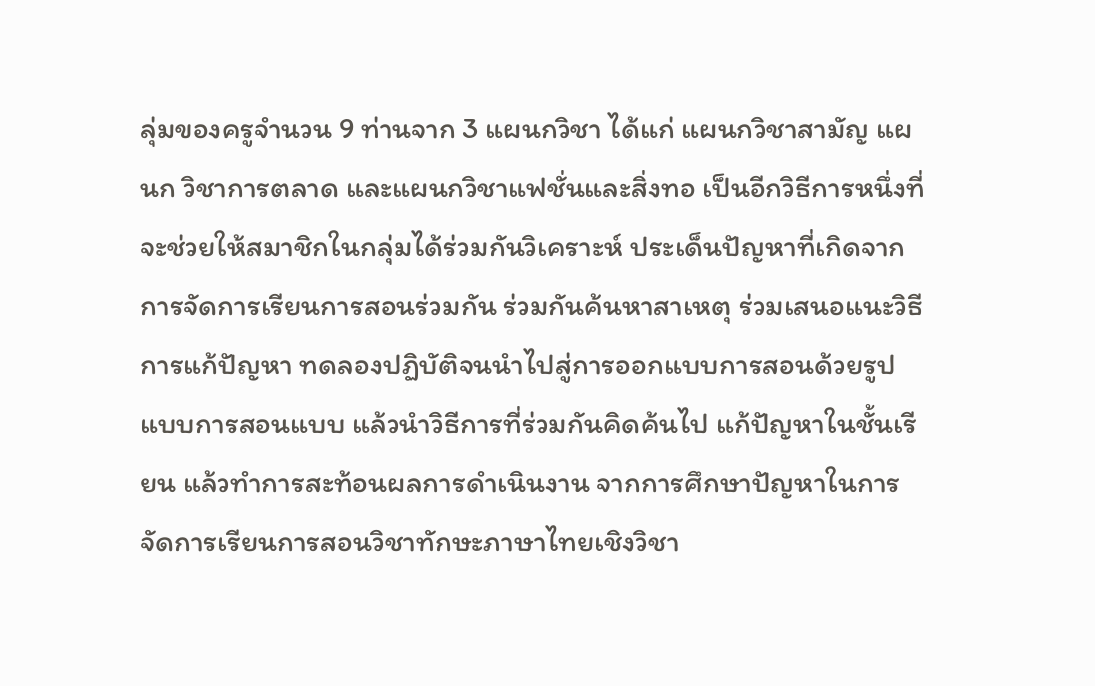ลุ่มของครูจำนวน 9 ท่านจาก 3 แผนกวิชา ได้แก่ แผนกวิชาสามัญ แผนก วิชาการตลาด และแผนกวิชาแฟชั่นและสิ่งทอ เป็นอีกวิธีการหนึ่งที่จะช่วยให้สมาชิกในกลุ่มได้ร่วมกันวิเคราะห์ ประเด็นปัญหาที่เกิดจากการจัดการเรียนการสอนร่วมกัน ร่วมกันค้นหาสาเหตุ ร่วมเสนอแนะวิธีการแก้ปัญหา ทดลองปฏิบัติจนนำไปสู่การออกแบบการสอนด้วยรูปแบบการสอนแบบ แล้วนำวิธีการที่ร่วมกันคิดค้นไป แก้ปัญหาในชั้นเรียน แล้วทำการสะท้อนผลการดำเนินงาน จากการศึกษาปัญหาในการจัดการเรียนการสอนวิชาทักษะภาษาไทยเชิงวิชา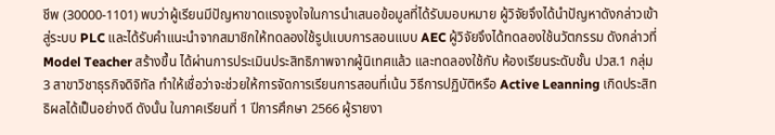ชีพ (30000-1101) พบว่าผู้เรียนมีปัญหาขาดแรงจูงใจในการนำเสนอข้อมูลที่ได้รับมอบหมาย ผู้วิจัยจึงได้นำปัญหาดังกล่าวเข้าสู่ระบบ PLC และได้รับคำแนะนำจากสมาชิกให้ทดลองใช้รูปแบบการสอนแบบ AEC ผู้วิจัยจึงได้ทดลองใช้นวัตกรรม ดังกล่าวที่ Model Teacher สร้างขึ้น ได้ผ่านการประเมินประสิทธิภาพจากผู้นิเทศแล้ว และทดลองใช้กับ ห้องเรียนระดับชั้น ปวส.1 กลุ่ม 3 สาขาวิชาธุรกิจดิจิทัล ทำให้เชื่อว่าจะช่วยให้การจัดการเรียนการสอนที่เน้น วิธีการปฏิบัติหรือ Active Leanning เกิดประสิทธิผลได้เป็นอย่างดี ดังนั้น ในภาคเรียนที่ 1 ปีการศึกษา 2566 ผู้รายงา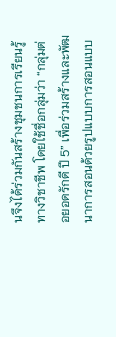นจึงได้ร่วมกันสร้างชุมชนการเรียนรู้ทางวิชาชีพ โดยใช้ชื่อกลุ่มว่า “กลุ่มต่อยอดรักดี ปี 5” เพื่อร่วมสร้างและพัฒนาการสอนด้วยรูปแบบการสอนแบบ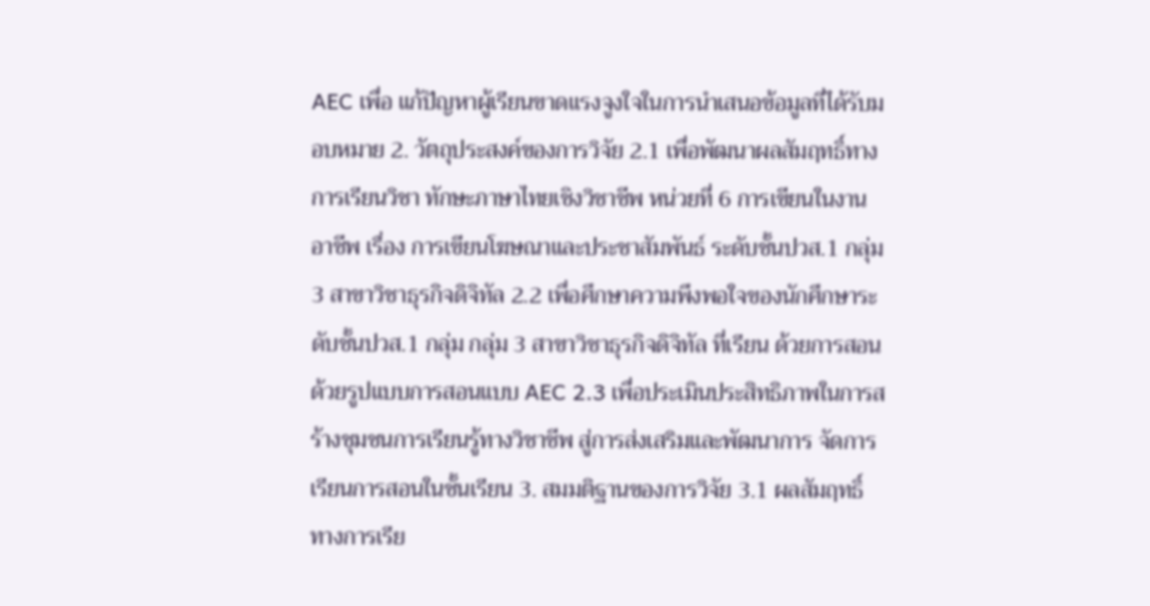AEC เพื่อ แก้ปัญหาผู้เรียนขาดแรงจูงใจในการนำเสนอข้อมูลที่ได้รับมอบหมาย 2. วัตถุประสงค์ของการวิจัย 2.1 เพื่อพัฒนาผลสัมฤทธิ์ทางการเรียนวิชา ทักษะภาษาไทยเชิงวิชาชีพ หน่วยที่ 6 การเขียนในงาน อาชีพ เรื่อง การเขียนโฆษณาและประชาสัมพันธ์ ระดับชั้นปวส.1 กลุ่ม 3 สาขาวิชาธุรกิจดิจิทัล 2.2 เพื่อศึกษาความพึงพอใจของนักศึกษาระดับชั้นปวส.1 กลุ่ม กลุ่ม 3 สาขาวิชาธุรกิจดิจิทัล ที่เรียน ด้วยการสอนด้วยรูปแบบการสอนแบบ AEC 2.3 เพื่อประเมินประสิทธิภาพในการสร้างชุมชนการเรียนรู้ทางวิชาชีพ สู่การส่งเสริมและพัฒนาการ จัดการเรียนการสอนในชั้นเรียน 3. สมมติฐานของการวิจัย 3.1 ผลสัมฤทธิ์ทางการเรีย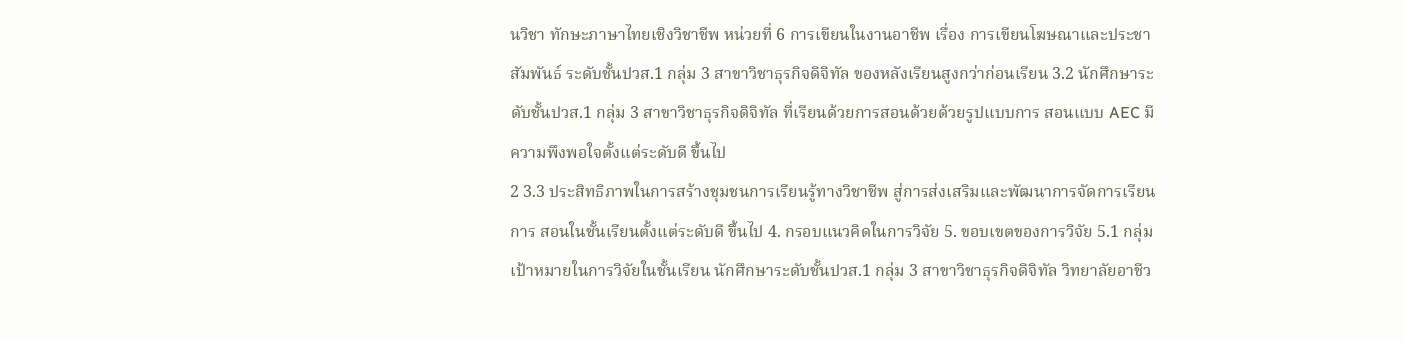นวิชา ทักษะภาษาไทยเชิงวิชาชีพ หน่วยที่ 6 การเขียนในงานอาชีพ เรื่อง การเขียนโฆษณาและประชาสัมพันธ์ ระดับชั้นปวส.1 กลุ่ม 3 สาขาวิชาธุรกิจดิจิทัล ของหลังเรียนสูงกว่าก่อนเรียน 3.2 นักศึกษาระดับชั้นปวส.1 กลุ่ม 3 สาขาวิชาธุรกิจดิจิทัล ที่เรียนด้วยการสอนด้วยด้วยรูปแบบการ สอนแบบ AEC มีความพึงพอใจตั้งแต่ระดับดี ขึ้นไป
2 3.3 ประสิทธิภาพในการสร้างชุมชนการเรียนรู้ทางวิชาชีพ สู่การส่งเสริมและพัฒนาการจัดการเรียนการ สอนในชั้นเรียนตั้งแต่ระดับดี ขึ้นไป 4. กรอบแนวคิดในการวิจัย 5. ขอบเขตของการวิจัย 5.1 กลุ่มเป้าหมายในการวิจัยในชั้นเรียน นักศึกษาระดับชั้นปวส.1 กลุ่ม 3 สาขาวิชาธุรกิจดิจิทัล วิทยาลัยอาชีว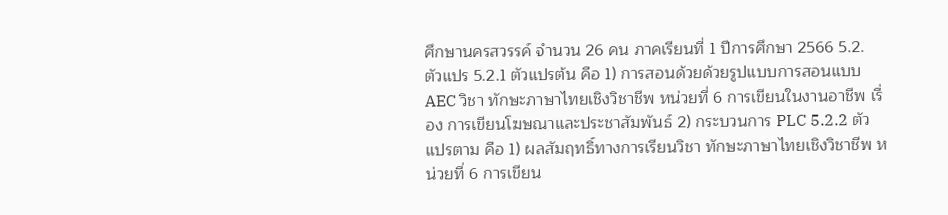ศึกษานครสวรรค์ จำนวน 26 คน ภาคเรียนที่ 1 ปีการศึกษา 2566 5.2. ตัวแปร 5.2.1 ตัวแปรต้น คือ 1) การสอนด้วยด้วยรูปแบบการสอนแบบ AEC วิชา ทักษะภาษาไทยเชิงวิชาชีพ หน่วยที่ 6 การเขียนในงานอาชีพ เรื่อง การเขียนโฆษณาและประชาสัมพันธ์ 2) กระบวนการ PLC 5.2.2 ตัวแปรตาม คือ 1) ผลสัมฤทธิ์ทางการเรียนวิชา ทักษะภาษาไทยเชิงวิชาชีพ หน่วยที่ 6 การเขียน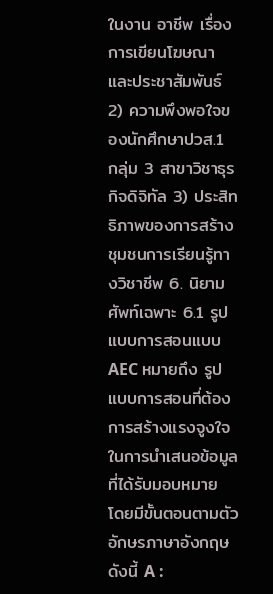ในงาน อาชีพ เรื่อง การเขียนโฆษณาและประชาสัมพันธ์ 2) ความพึงพอใจของนักศึกษาปวส.1 กลุ่ม 3 สาขาวิชาธุรกิจดิจิทัล 3) ประสิทธิภาพของการสร้างชุมชนการเรียนรู้ทางวิชาชีพ 6. นิยามศัพท์เฉพาะ 6.1 รูปแบบการสอนแบบ AEC หมายถึง รูปแบบการสอนที่ต้องการสร้างแรงจูงใจในการนำเสนอข้อมูล ที่ได้รับมอบหมาย โดยมีขั้นตอนตามตัวอักษรภาษาอังกฤษ ดังนี้ A :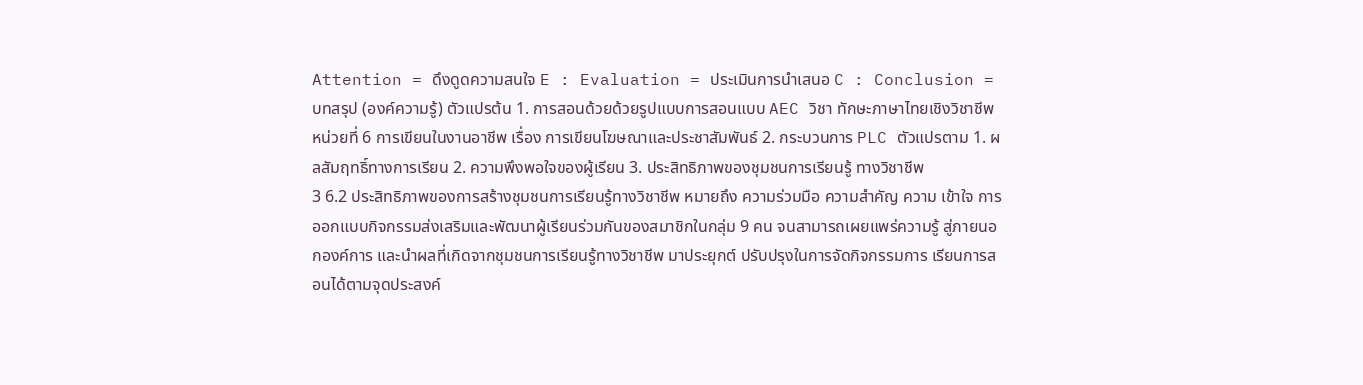Attention = ดึงดูดความสนใจ E : Evaluation = ประเมินการนำเสนอ C : Conclusion = บทสรุป (องค์ความรู้) ตัวแปรต้น 1. การสอนด้วยด้วยรูปแบบการสอนแบบ AEC วิชา ทักษะภาษาไทยเชิงวิชาชีพ หน่วยที่ 6 การเขียนในงานอาชีพ เรื่อง การเขียนโฆษณาและประชาสัมพันธ์ 2. กระบวนการ PLC ตัวแปรตาม 1. ผลสัมฤทธิ์ทางการเรียน 2. ความพึงพอใจของผู้เรียน 3. ประสิทธิภาพของชุมชนการเรียนรู้ ทางวิชาชีพ
3 6.2 ประสิทธิภาพของการสร้างชุมชนการเรียนรู้ทางวิชาชีพ หมายถึง ความร่วมมือ ความสำคัญ ความ เข้าใจ การออกแบบกิจกรรมส่งเสริมและพัฒนาผู้เรียนร่วมกันของสมาชิกในกลุ่ม 9 คน จนสามารถเผยแพร่ความรู้ สู่ภายนอกองค์การ และนำผลที่เกิดจากชุมชนการเรียนรู้ทางวิชาชีพ มาประยุกต์ ปรับปรุงในการจัดกิจกรรมการ เรียนการสอนได้ตามจุดประสงค์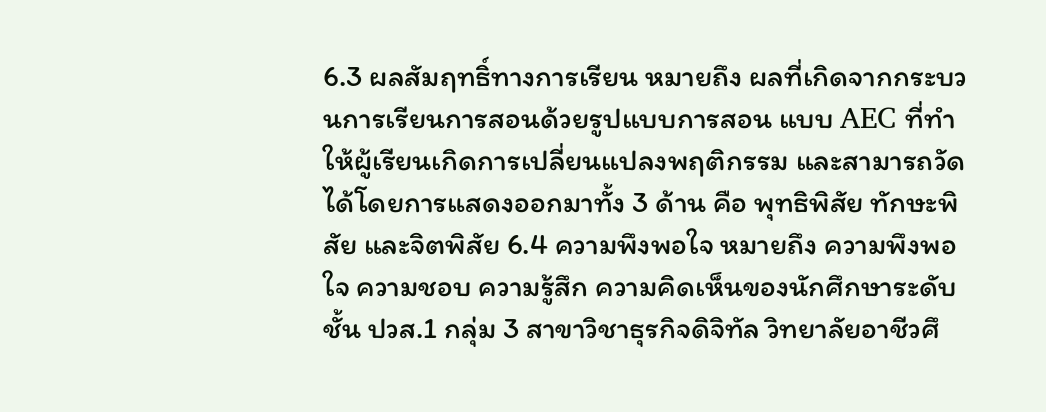6.3 ผลสัมฤทธิ์ทางการเรียน หมายถึง ผลที่เกิดจากกระบวนการเรียนการสอนด้วยรูปแบบการสอน แบบ AEC ที่ทำให้ผู้เรียนเกิดการเปลี่ยนแปลงพฤติกรรม และสามารถวัดได้โดยการแสดงออกมาทั้ง 3 ด้าน คือ พุทธิพิสัย ทักษะพิสัย และจิตพิสัย 6.4 ความพึงพอใจ หมายถึง ความพึงพอใจ ความชอบ ความรู้สึก ความคิดเห็นของนักศึกษาระดับชั้น ปวส.1 กลุ่ม 3 สาขาวิชาธุรกิจดิจิทัล วิทยาลัยอาชีวศึ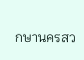กษานครสว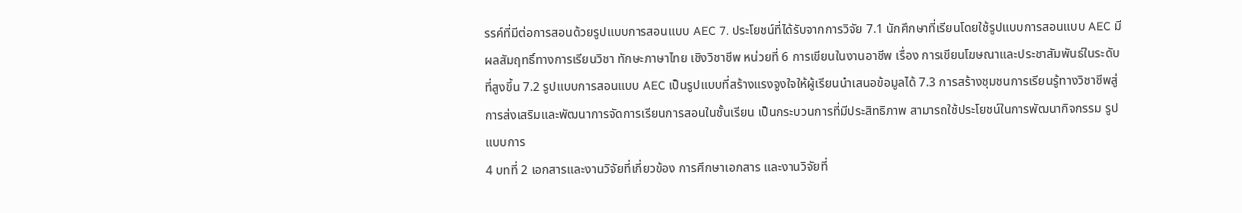รรค์ที่มีต่อการสอนด้วยรูปแบบการสอนแบบ AEC 7. ประโยชน์ที่ได้รับจากการวิจัย 7.1 นักศึกษาที่เรียนโดยใช้รูปแบบการสอนแบบ AEC มีผลสัมฤทธิ์ทางการเรียนวิชา ทักษะภาษาไทย เชิงวิชาชีพ หน่วยที่ 6 การเขียนในงานอาชีพ เรื่อง การเขียนโฆษณาและประชาสัมพันธ์ในระดับที่สูงขึ้น 7.2 รูปแบบการสอนแบบ AEC เป็นรูปแบบที่สร้างแรงจูงใจให้ผู้เรียนนำเสนอข้อมูลได้ 7.3 การสร้างชุมชนการเรียนรู้ทางวิชาชีพสู่การส่งเสริมและพัฒนาการจัดการเรียนการสอนในชั้นเรียน เป็นกระบวนการที่มีประสิทธิภาพ สามารถใช้ประโยชน์ในการพัฒนากิจกรรม รูปแบบการ
4 บทที่ 2 เอกสารและงานวิจัยที่เกี่ยวข้อง การศึกษาเอกสาร และงานวิจัยที่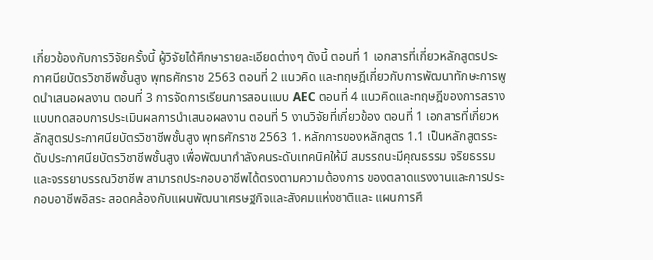เกี่ยวข้องกับการวิจัยครั้งนี้ ผู้วิจัยได้ศึกษารายละเอียดต่างๆ ดังนี้ ตอนที่ 1 เอกสารที่เกี่ยวหลักสูตรประกาศนียบัตรวิชาชีพชั้นสูง พุทธศักราช 2563 ตอนที่ 2 แนวคิด และทฤษฎีเกี่ยวกับการพัฒนาทักษะการพูดนำเสนอผลงาน ตอนที่ 3 การจัดการเรียนการสอนแบบ AEC ตอนที่ 4 แนวคิดและทฤษฎีของการสรางแบบทดสอบการประเมินผลการนําเสนอผลงาน ตอนที่ 5 งานวิจัยที่เกี่ยวข้อง ตอนที่ 1 เอกสารที่เกี่ยวหลักสูตรประกาศนียบัตรวิชาชีพชั้นสูง พุทธศักราช 2563 1. หลักการของหลักสูตร 1.1 เป็นหลักสูตรระดับประกาศนียบัตรวิชาชีพชั้นสูง เพื่อพัฒนากำลังคนระดับเทคนิคให้มี สมรรถนะมีคุณธรรม จริยธรรมและจรรยาบรรณวิชาชีพ สามารถประกอบอาชีพได้ตรงตามความต้องการ ของตลาดแรงงานและการประกอบอาชีพอิสระ สอดคล้องกับแผนพัฒนาเศรษฐกิจและสังคมแห่งชาติและ แผนการศึ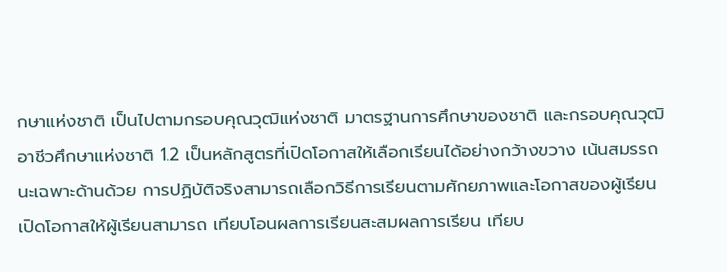กษาแห่งชาติ เป็นไปตามกรอบคุณวุฒิแห่งชาติ มาตรฐานการศึกษาของชาติ และกรอบคุณวุฒิ อาชีวศึกษาแห่งชาติ 1.2 เป็นหลักสูตรที่เปิดโอกาสให้เลือกเรียนได้อย่างกว้างขวาง เน้นสมรรถนะเฉพาะด้านด้วย การปฏิบัติจริงสามารถเลือกวิธีการเรียนตามศักยภาพและโอกาสของผู้เรียน เปิดโอกาสให้ผู้เรียนสามารถ เทียบโอนผลการเรียนสะสมผลการเรียน เทียบ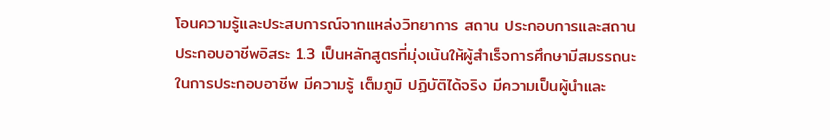โอนความรู้และประสบการณ์จากแหล่งวิทยาการ สถาน ประกอบการและสถานประกอบอาชีพอิสระ 1.3 เป็นหลักสูตรที่มุ่งเน้นให้ผู้สำเร็จการศึกษามีสมรรถนะในการประกอบอาชีพ มีความรู้ เต็มภูมิ ปฏิบัติได้จริง มีความเป็นผู้นำและ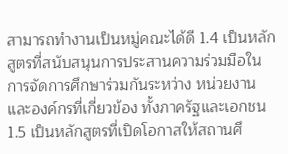สามารถทำงานเป็นหมู่คณะได้ดี 1.4 เป็นหลักสูตรที่สนับสนุนการประสานความร่วมมือในการจัดการศึกษาร่วมกันระหว่าง หน่วยงานและองค์กรที่เกี่ยวข้อง ทั้งภาครัฐและเอกชน 1.5 เป็นหลักสูตรที่เปิดโอกาสให้สถานศึ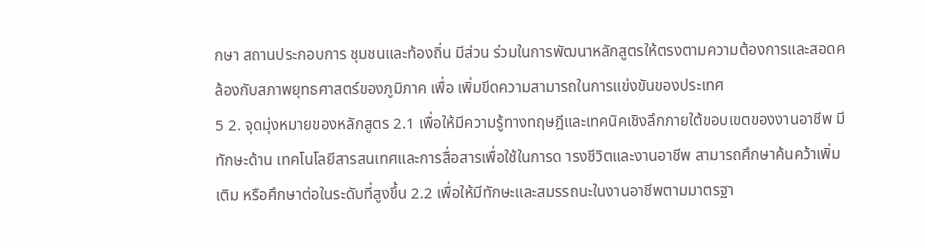กษา สถานประกอบการ ชุมชนและท้องถิ่น มีส่วน ร่วมในการพัฒนาหลักสูตรให้ตรงตามความต้องการและสอดคล้องกับสภาพยุทธศาสตร์ของภูมิภาค เพื่อ เพิ่มขีดความสามารถในการแข่งขันของประเทศ
5 2. จุดมุ่งหมายของหลักสูตร 2.1 เพื่อให้มีความรู้ทางทฤษฎีและเทคนิคเชิงลึกภายใต้ขอบเขตของงานอาชีพ มีทักษะด้าน เทคโนโลยีสารสนเทศและการสื่อสารเพื่อใช้ในการด ารงชีวิตและงานอาชีพ สามารถศึกษาค้นคว้าเพิ่มเติม หรือศึกษาต่อในระดับที่สูงขึ้น 2.2 เพื่อให้มีทักษะและสมรรถนะในงานอาชีพตามมาตรฐา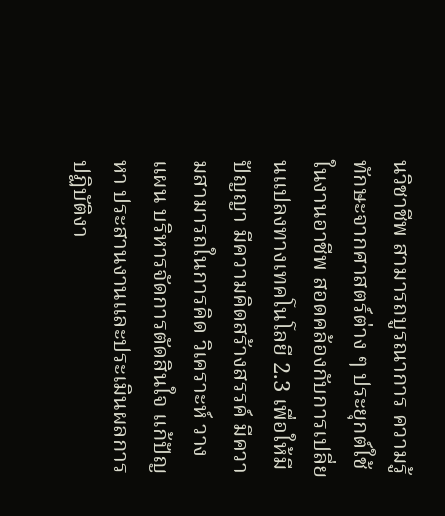นวิชาชีพ สามารถบูรณาการ ความรู้ ทักษะจากศาสตร์ต่าง ๆ ประยุกต์ใช้ในงานอาชีพ สอดคล้องกับการเปลี่ยนแปลงทางเทคโนโลยี 2.3 เพื่อให้มีปัญญา มีความคิดสร้างสรรค์ มีความสามารถในการคิด วิเคราะห์ วางแผน บริหารจัดการตัดสินใจ แก้ปัญหา ประสานงานและประเมินผลการปฏิบัติงา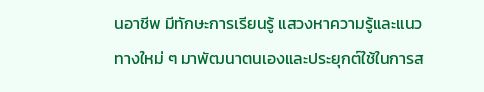นอาชีพ มีทักษะการเรียนรู้ แสวงหาความรู้และแนวทางใหม่ ๆ มาพัฒนาตนเองและประยุกต์ใช้ในการส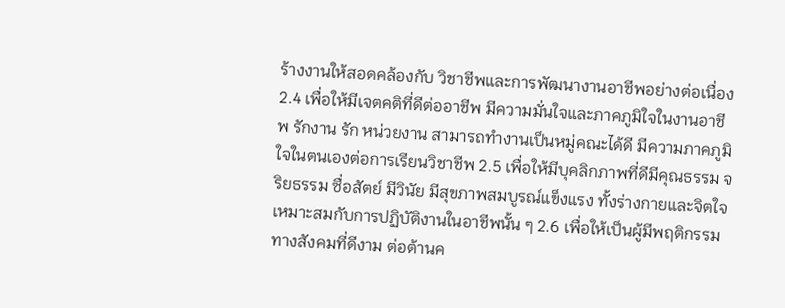ร้างงานให้สอดคล้องกับ วิชาชีพและการพัฒนางานอาชีพอย่างต่อเนื่อง 2.4 เพื่อให้มีเจตคติที่ดีต่ออาชีพ มีความมั่นใจและภาคภูมิใจในงานอาชีพ รักงาน รัก หน่วยงาน สามารถทำงานเป็นหมู่คณะได้ดี มีความภาคภูมิใจในตนเองต่อการเรียนวิชาชีพ 2.5 เพื่อให้มีบุคลิกภาพที่ดีมีคุณธรรม จริยธรรม ซื่อสัตย์ มีวินัย มีสุขภาพสมบูรณ์แข็งแรง ทั้งร่างกายและจิตใจเหมาะสมกับการปฏิบัติงานในอาชีพนั้น ๆ 2.6 เพื่อให้เป็นผู้มีพฤติกรรมทางสังคมที่ดีงาม ต่อต้านค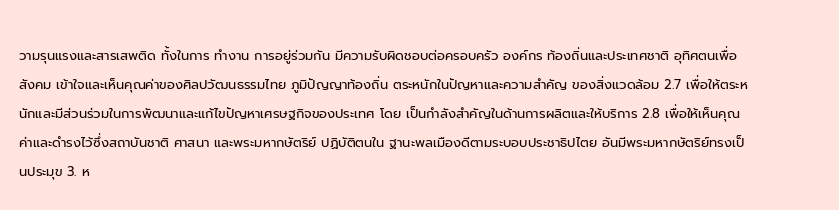วามรุนแรงและสารเสพติด ทั้งในการ ทำงาน การอยู่ร่วมกัน มีความรับผิดชอบต่อครอบครัว องค์กร ท้องถิ่นและประเทศชาติ อุทิศตนเพื่อ สังคม เข้าใจและเห็นคุณค่าของศิลปวัฒนธรรมไทย ภูมิปัญญาท้องถิ่น ตระหนักในปัญหาและความสำคัญ ของสิ่งแวดล้อม 2.7 เพื่อให้ตระหนักและมีส่วนร่วมในการพัฒนาและแก้ไขปัญหาเศรษฐกิจของประเทศ โดย เป็นกำลังสำคัญในด้านการผลิตและให้บริการ 2.8 เพื่อให้เห็นคุณค่าและดำรงไว้ซึ่งสถาบันชาติ ศาสนา และพระมหากษัตริย์ ปฏิบัติตนใน ฐานะพลเมืองดีตามระบอบประชาธิปไตย อันมีพระมหากษัตริย์ทรงเป็นประมุข 3. ห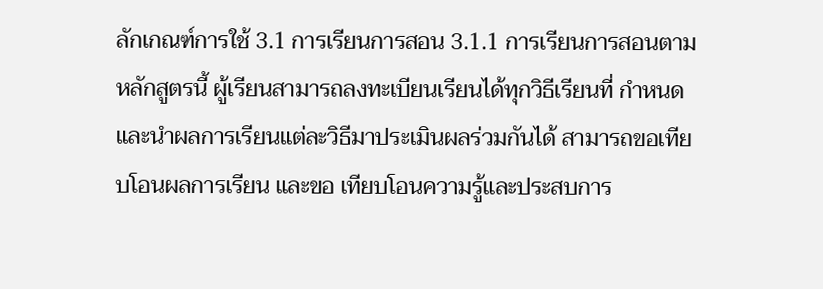ลักเกณฑ์การใช้ 3.1 การเรียนการสอน 3.1.1 การเรียนการสอนตามหลักสูตรนี้ ผู้เรียนสามารถลงทะเบียนเรียนได้ทุกวิธีเรียนที่ กำหนด และนำผลการเรียนแต่ละวิธีมาประเมินผลร่วมกันได้ สามารถขอเทียบโอนผลการเรียน และขอ เทียบโอนความรู้และประสบการ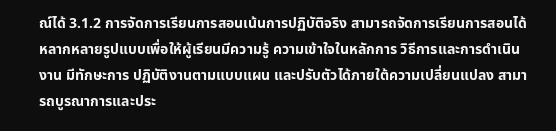ณ์ได้ 3.1.2 การจัดการเรียนการสอนเน้นการปฏิบัติจริง สามารถจัดการเรียนการสอนได้ หลากหลายรูปแบบเพื่อให้ผู้เรียนมีความรู้ ความเข้าใจในหลักการ วิธีการและการดำเนินงาน มีทักษะการ ปฏิบัติงานตามแบบแผน และปรับตัวได้ภายใต้ความเปลี่ยนแปลง สามารถบูรณาการและประ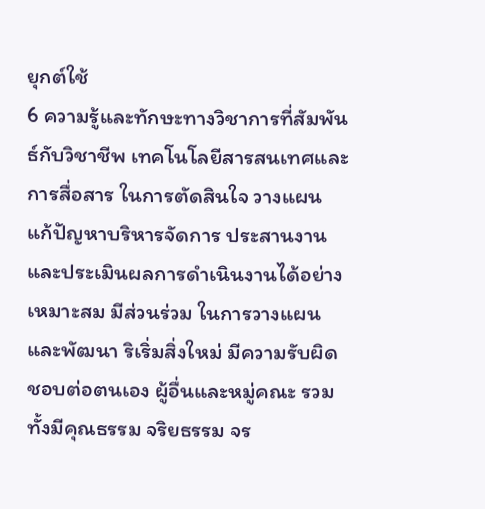ยุกต์ใช้
6 ความรู้และทักษะทางวิชาการที่สัมพันธ์กับวิชาชีพ เทคโนโลยีสารสนเทศและการสื่อสาร ในการตัดสินใจ วางแผน แก้ปัญหาบริหารจัดการ ประสานงานและประเมินผลการดำเนินงานได้อย่างเหมาะสม มีส่วนร่วม ในการวางแผนและพัฒนา ริเริ่มสิ่งใหม่ มีความรับผิดชอบต่อตนเอง ผู้อื่นและหมู่คณะ รวมทั้งมีคุณธรรม จริยธรรม จร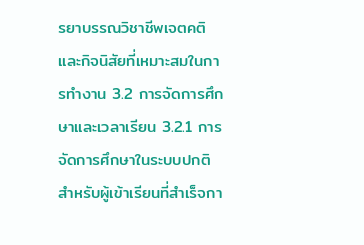รยาบรรณวิชาชีพเจตคติและกิจนิสัยที่เหมาะสมในการทำงาน 3.2 การจัดการศึกษาและเวลาเรียน 3.2.1 การจัดการศึกษาในระบบปกติสำหรับผู้เข้าเรียนที่สำเร็จกา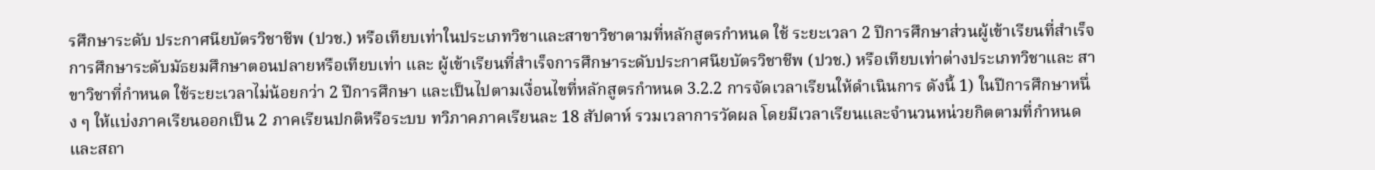รศึกษาระดับ ประกาศนียบัตรวิชาชีพ (ปวช.) หรือเทียบเท่าในประเภทวิชาและสาขาวิชาตามที่หลักสูตรกำหนด ใช้ ระยะเวลา 2 ปีการศึกษาส่วนผู้เข้าเรียนที่สำเร็จการศึกษาระดับมัธยมศึกษาตอนปลายหรือเทียบเท่า และ ผู้เข้าเรียนที่สำเร็จการศึกษาระดับประกาศนียบัตรวิชาชีพ (ปวช.) หรือเทียบเท่าต่างประเภทวิชาและ สาขาวิชาที่กำหนด ใช้ระยะเวลาไม่น้อยกว่า 2 ปีการศึกษา และเป็นไปตามเงื่อนไขที่หลักสูตรกำหนด 3.2.2 การจัดเวลาเรียนให้ดำเนินการ ดังนี้ 1) ในปีการศึกษาหนึ่ง ๆ ให้แบ่งภาคเรียนออกเป็น 2 ภาคเรียนปกติหรือระบบ ทวิภาคภาคเรียนละ 18 สัปดาห์ รวมเวลาการวัดผล โดยมีเวลาเรียนและจำนวนหน่วยกิตตามที่กำหนด และสถา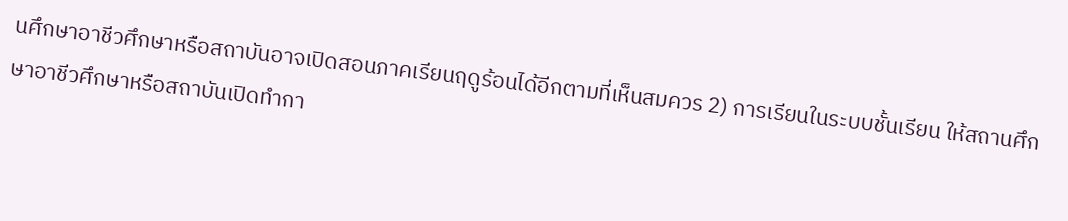นศึกษาอาชีวศึกษาหรือสถาบันอาจเปิดสอนภาคเรียนฤดูร้อนได้อีกตามที่เห็นสมควร 2) การเรียนในระบบชั้นเรียน ให้สถานศึกษาอาชีวศึกษาหรือสถาบันเปิดทำกา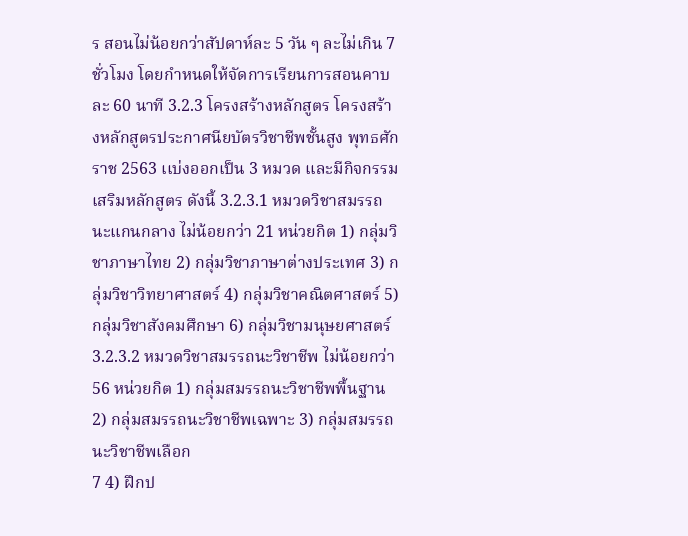ร สอนไม่น้อยกว่าสัปดาห์ละ 5 วัน ๆ ละไม่เกิน 7 ชั่วโมง โดยกำหนดให้จัดการเรียนการสอนคาบละ 60 นาที 3.2.3 โครงสร้างหลักสูตร โครงสร้างหลักสูตรประกาศนียบัตรวิชาชีพชั้นสูง พุทธศักราช 2563 เเบ่งออกเป็น 3 หมวด และมีกิจกรรมเสริมหลักสูตร ดังนี้ 3.2.3.1 หมวดวิชาสมรรถนะแกนกลาง ไม่น้อยกว่า 21 หน่วยกิต 1) กลุ่มวิชาภาษาไทย 2) กลุ่มวิชาภาษาต่างประเทศ 3) กลุ่มวิชาวิทยาศาสตร์ 4) กลุ่มวิชาคณิตศาสตร์ 5) กลุ่มวิชาสังคมศึกษา 6) กลุ่มวิชามนุษยศาสตร์ 3.2.3.2 หมวดวิชาสมรรถนะวิชาชีพ ไม่น้อยกว่า 56 หน่วยกิต 1) กลุ่มสมรรถนะวิชาชีพพื้นฐาน 2) กลุ่มสมรรถนะวิชาชีพเฉพาะ 3) กลุ่มสมรรถนะวิชาชีพเลือก
7 4) ฝึกป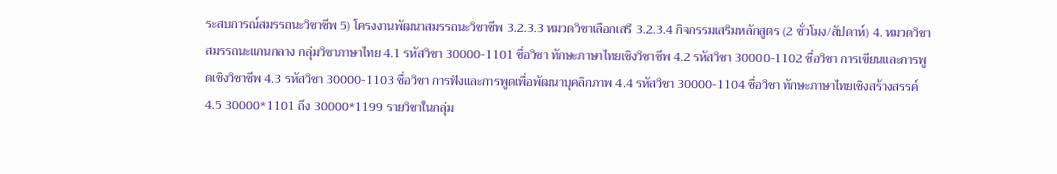ระสบการณ์สมรรถนะวิชาชีพ 5) โครงงานพัฒนาสมรรถนะวิชาชีพ 3.2.3.3 หมวดวิชาเลือกเสรี 3.2.3.4 กิจกรรมเสริมหลักสูตร (2 ชั่วโมง/สัปดาห์) 4. หมวดวิชาสมรรถนะแกนกลาง กลุ่มวิชาภาษาไทย 4.1 รหัสวิชา 30000-1101 ชื่อวิชา ทักษะภาษาไทยเชิงวิชาชีพ 4.2 รหัสวิชา 30000-1102 ชื่อวิชา การเขียนและการพูดเชิงวิชาชีพ 4.3 รหัสวิชา 30000-1103 ชื่อวิชา การฟังและการพูดเพื่อพัฒนาบุคลิกภาพ 4.4 รหัสวิชา 30000-1104 ชื่อวิชา ทักษะภาษาไทยเชิงสร้างสรรค์ 4.5 30000*1101 ถึง 30000*1199 รายวิชาในกลุ่ม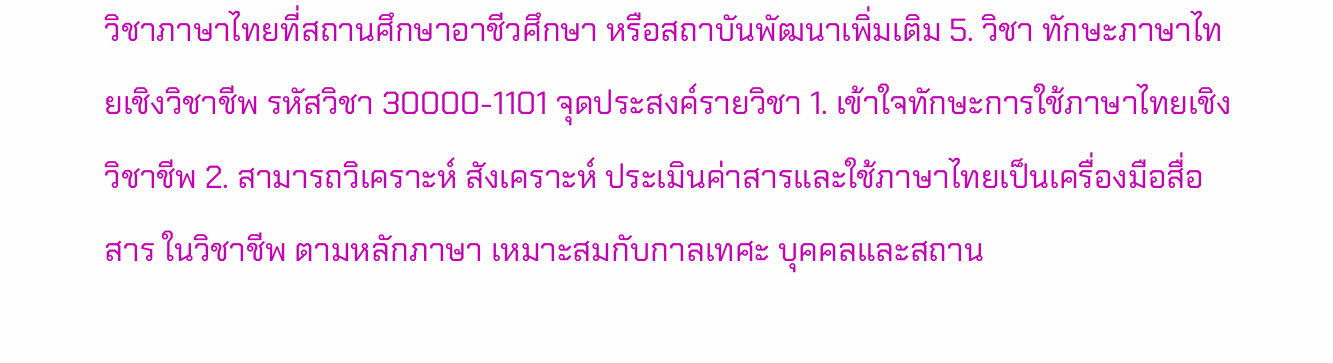วิชาภาษาไทยที่สถานศึกษาอาชีวศึกษา หรือสถาบันพัฒนาเพิ่มเติม 5. วิชา ทักษะภาษาไทยเชิงวิชาชีพ รหัสวิชา 30000-1101 จุดประสงค์รายวิชา 1. เข้าใจทักษะการใช้ภาษาไทยเชิงวิชาชีพ 2. สามารถวิเคราะห์ สังเคราะห์ ประเมินค่าสารและใช้ภาษาไทยเป็นเครื่องมือสื่อสาร ในวิชาชีพ ตามหลักภาษา เหมาะสมกับกาลเทศะ บุคคลและสถาน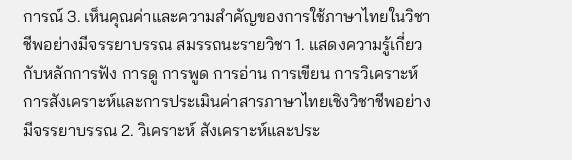การณ์ 3. เห็นคุณค่าและความสำคัญของการใช้ภาษาไทยในวิชาชีพอย่างมีจรรยาบรรณ สมรรถนะรายวิชา 1. แสดงความรู้เกี่ยวกับหลักการฟัง การดู การพูด การอ่าน การเขียน การวิเคราะห์ การสังเคราะห์และการประเมินค่าสารภาษาไทยเชิงวิชาชีพอย่างมีจรรยาบรรณ 2. วิเคราะห์ สังเคราะห์และประ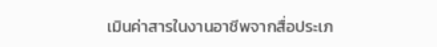เมินค่าสารในงานอาชีพจากสื่อประเภ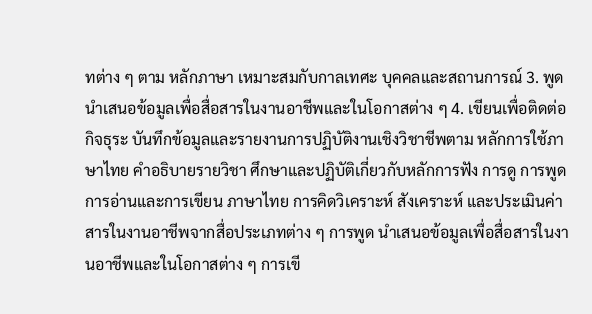ทต่าง ๆ ตาม หลักภาษา เหมาะสมกับกาลเทศะ บุคคลและสถานการณ์ 3. พูดนําเสนอข้อมูลเพื่อสื่อสารในงานอาชีพและในโอกาสต่าง ๆ 4. เขียนเพื่อติดต่อกิจธุระ บันทึกข้อมูลและรายงานการปฏิบัติงานเชิงวิชาชีพตาม หลักการใช้ภาษาไทย คำอธิบายรายวิชา ศึกษาและปฏิบัติเกี่ยวกับหลักการฟัง การดู การพูด การอ่านและการเขียน ภาษาไทย การคิดวิเคราะห์ สังเคราะห์ และประเมินค่าสารในงานอาชีพจากสื่อประเภทต่าง ๆ การพูด นําเสนอข้อมูลเพื่อสื่อสารในงานอาชีพและในโอกาสต่าง ๆ การเขี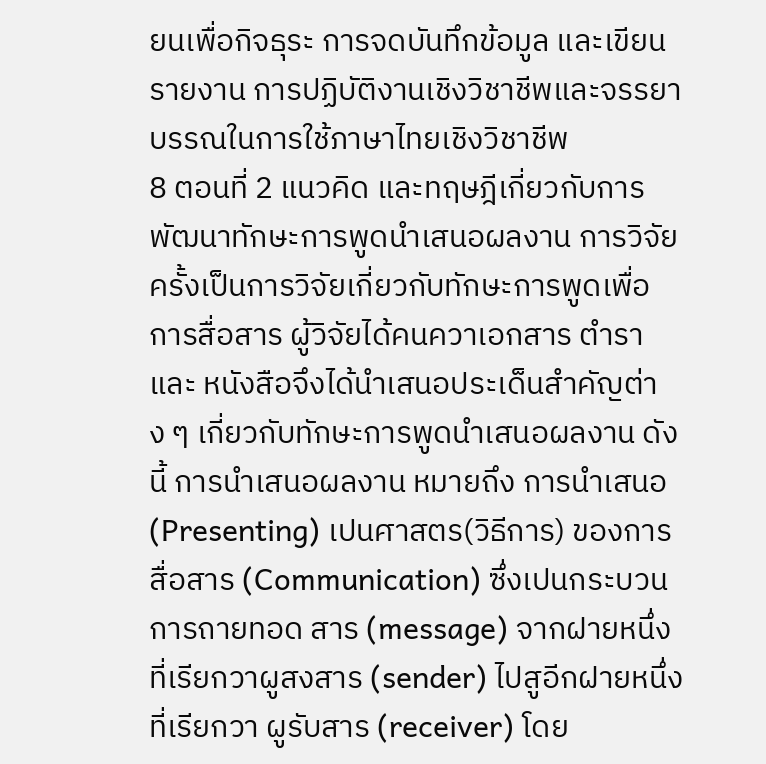ยนเพื่อกิจธุระ การจดบันทึกข้อมูล และเขียนรายงาน การปฏิบัติงานเชิงวิชาชีพและจรรยาบรรณในการใช้ภาษาไทยเชิงวิชาชีพ
8 ตอนที่ 2 แนวคิด และทฤษฎีเกี่ยวกับการพัฒนาทักษะการพูดนำเสนอผลงาน การวิจัยครั้งเป็นการวิจัยเกี่ยวกับทักษะการพูดเพื่อการสื่อสาร ผู้วิจัยได้คนควาเอกสาร ตํารา และ หนังสือจึงได้นําเสนอประเด็นสำคัญต่าง ๆ เกี่ยวกับทักษะการพูดนำเสนอผลงาน ดังนี้ การนําเสนอผลงาน หมายถึง การนําเสนอ (Presenting) เปนศาสตร(วิธีการ) ของการสื่อสาร (Communication) ซึ่งเปนกระบวนการถายทอด สาร (message) จากฝายหนึ่งที่เรียกวาผูสงสาร (sender) ไปสูอีกฝายหนึ่งที่เรียกวา ผูรับสาร (receiver) โดย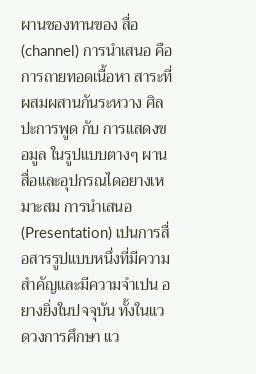ผานชองทานของ สื่อ (channel) การนําเสนอ คือ การถายทอดเนื้อหา สาระที่ผสมผสานกันระหวาง ศิลปะการพูด กับ การแสดงขอมูล ในรูปแบบตางๆ ผานสื่อและอุปกรณไดอยางเหมาะสม การนําเสนอ (Presentation) เปนการสื่อสารรูปแบบหนึ่งที่มีความสําคัญและมีความจําเปน อยางยิ่งในปจจุบัน ทั้งในแวดวงการศึกษา แว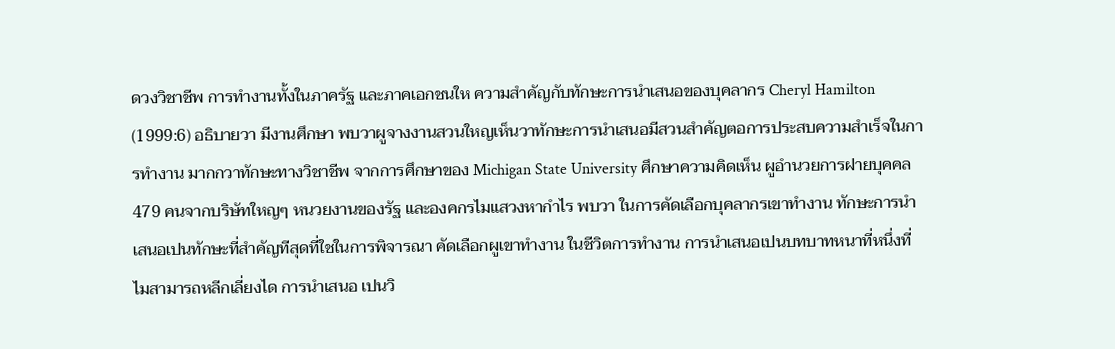ดวงวิชาชีพ การทํางานทั้งในภาครัฐ และภาคเอกชนให ความสําคัญกับทักษะการนําเสนอของบุคลากร Cheryl Hamilton (1999:6) อธิบายวา มีงานศึกษา พบวาผูจางงานสวนใหญเห็นวาทักษะการนําเสนอมีสวนสําคัญตอการประสบความสําเร็จในการทํางาน มากกวาทักษะทางวิชาชีพ จากการศึกษาของ Michigan State University ศึกษาความคิดเห็น ผูอํานวยการฝายบุคคล 479 คนจากบริษัทใหญๆ หนวยงานของรัฐ และองคกรไมแสวงหากําไร พบวา ในการคัดเลือกบุคลากรเขาทํางาน ทักษะการนําเสนอเปนทักษะที่สําคัญทีสุดที่ใชในการพิจารณา คัดเลือกผูเขาทํางาน ในชีวิตการทํางาน การนําเสนอเปนบทบาทหนาที่หนึ่งที่ไมสามารถหลีกเลี่ยงได การนําเสนอ เปนวิ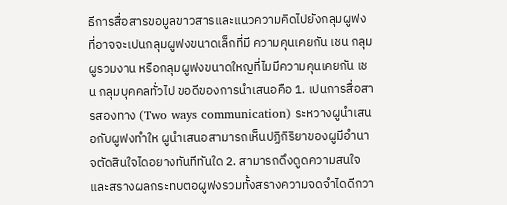ธีการสื่อสารขอมูลขาวสารและแนวความคิดไปยังกลุมผูฟง ที่อาจจะเปนกลุมผูฟงขนาดเล็กที่มี ความคุนเคยกัน เชน กลุมผูรวมงาน หรือกลุมผูฟงขนาดใหญที่ไมมีความคุนเคยกัน เชน กลุมบุคคลทั่วไป ขอดีของการนําเสนอคือ 1. เปนการสื่อสารสองทาง (Two ways communication) ระหวางผูนําเสนอกับผูฟงทําให ผูนําเสนอสามารถเห็นปฏิกิริยาของผูมีอํานาจตัดสินใจไดอยางทันทีทันใด 2. สามารถดึงดูดความสนใจและสรางผลกระทบตอผูฟงรวมทั้งสรางความจดจําไดดีกวา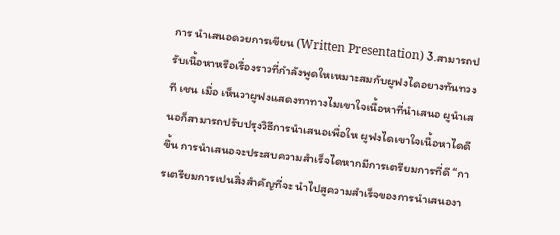การ นําเสนอดวยการเขียน (Written Presentation) 3.สามารถปรับเนื้อหาหรือเรื่องราวที่กําลังพูดใหเหมาะสมกับผูฟงไดอยางทันทวงที เชน เมื่อ เห็นวาผูฟงแสดงทาทางไมเขาใจเนื้อหาที่นําเสนอ ผูนําเสนอก็สามารถปรับปรุงวิธีการนําเสนอเพื่อให ผูฟงไดเขาใจเนื้อหาไดดีขึ้น การนําเสนอจะประสบความสําเร็จไดหากมีการเตรียมการที่ดี “การเตรียมการเปนสิ่งสําคัญที่จะ นําไปสูความสําเร็จของการนําเสนองา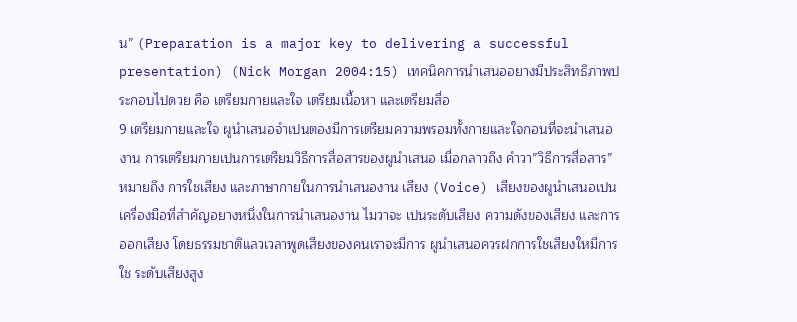น” (Preparation is a major key to delivering a successful presentation) (Nick Morgan 2004:15) เทคนิคการนําเสนออยางมีประสิทธิภาพประกอบไปดวย คือ เตรียมกายและใจ เตรียมเนื้อหา และเตรียมสื่อ
9 เตรียมกายและใจ ผูนําเสนอจําเปนตองมีการเตรียมความพรอมทั้งกายและใจกอนที่จะนําเสนอ งาน การเตรียมกายเปนการเตรียมวิธีการสื่อสารของผูนําเสนอ เมื่อกลาวถึง คําวา”วิธีการสื่อสาร” หมายถึง การใชเสียง และภาษากายในการนําเสนองาน เสียง (Voice) เสียงของผูนําเสนอเปนเครื่องมือที่สําคัญอยางหนึ่งในการนําเสนองาน ไมวาจะ เปนระดับเสียง ความดังของเสียง และการออกเสียง โดยธรรมชาติแลวเวลาพูดเสียงของคนเราจะมีการ ผูนําเสนอควรฝกการใชเสียงใหมีการใช ระดับเสียงสูง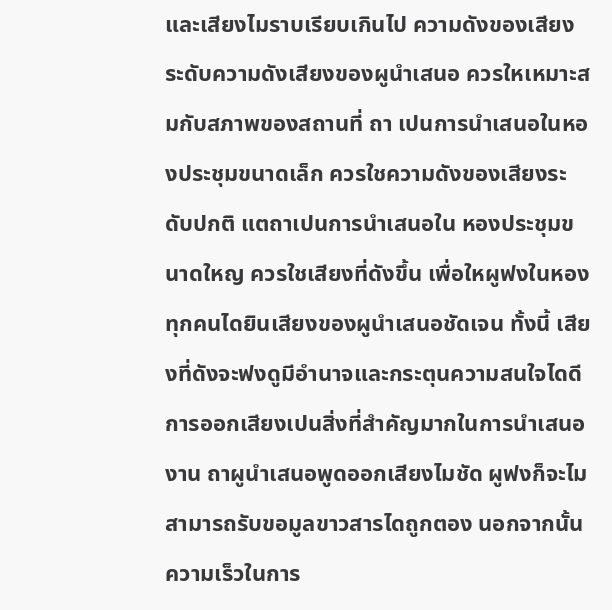และเสียงไมราบเรียบเกินไป ความดังของเสียงระดับความดังเสียงของผูนําเสนอ ควรใหเหมาะสมกับสภาพของสถานที่ ถา เปนการนําเสนอในหองประชุมขนาดเล็ก ควรใชความดังของเสียงระดับปกติ แตถาเปนการนําเสนอใน หองประชุมขนาดใหญ ควรใชเสียงที่ดังขึ้น เพื่อใหผูฟงในหองทุกคนไดยินเสียงของผูนําเสนอชัดเจน ทั้งนี้ เสียงที่ดังจะฟงดูมีอํานาจและกระตุนความสนใจไดดี การออกเสียงเปนสิ่งที่สําคัญมากในการนําเสนองาน ถาผูนําเสนอพูดออกเสียงไมชัด ผูฟงก็จะไม สามารถรับขอมูลขาวสารไดถูกตอง นอกจากนั้นความเร็วในการ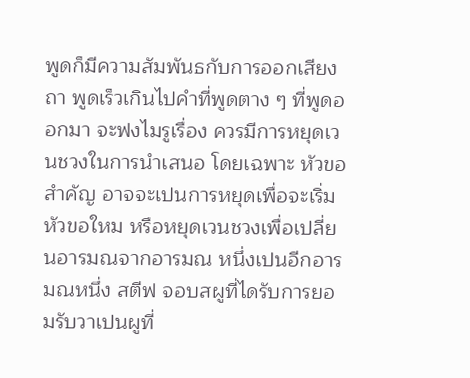พูดก็มีความสัมพันธกับการออกเสียง ถา พูดเร็วเกินไปคําที่พูดตาง ๆ ที่พูดออกมา จะฟงไมรูเรื่อง ควรมีการหยุดเวนชวงในการนําเสนอ โดยเฉพาะ หัวขอสําคัญ อาจจะเปนการหยุดเพื่อจะเริ่มหัวขอใหม หรือหยุดเวนชวงเพื่อเปลี่ยนอารมณจากอารมณ หนึ่งเปนอีกอารมณหนึ่ง สตีฟ จอบสผูที่ไดรับการยอมรับวาเปนผูที่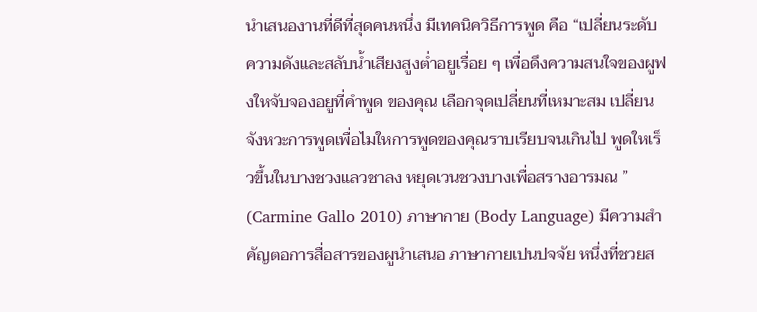นําเสนองานที่ดีที่สุดคนหนึ่ง มีเทคนิควิธีการพูด คือ “เปลี่ยนระดับความดังและสลับน้ำเสียงสูงต่ำอยูเรื่อย ๆ เพื่อดึงความสนใจของผูฟงใหจับจองอยูที่คําพูด ของคุณ เลือกจุดเปลี่ยนที่เหมาะสม เปลี่ยนจังหวะการพูดเพื่อไมใหการพูดของคุณราบเรียบจนเกินไป พูดใหเร็วขึ้นในบางชวงแลวชาลง หยุดเวนชวงบางเพื่อสรางอารมณ ” (Carmine Gallo 2010) ภาษากาย (Body Language) มีความสําคัญตอการสื่อสารของผูนําเสนอ ภาษากายเปนปจจัย หนึ่งที่ชวยส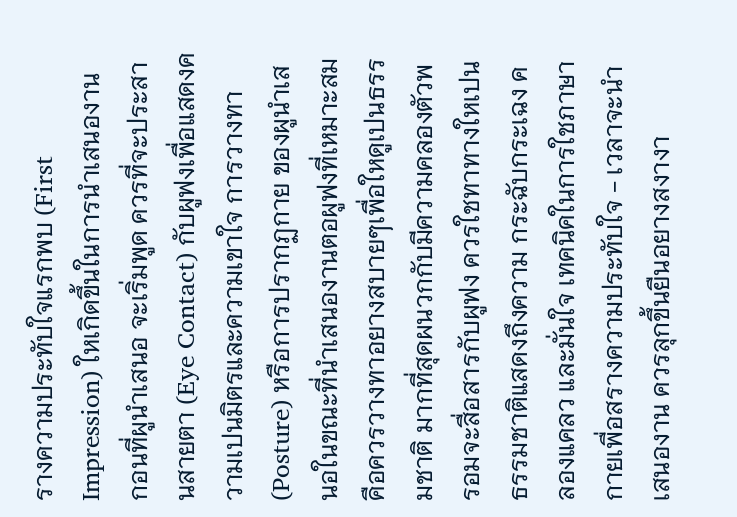รางความประทับใจแรกพบ (First Impression) ใหเกิดขึ้นในการนําเสนองาน กอนที่ผูนําเสนอ จะเริ่มพูด ควรที่จะประสานสายตา (Eye Contact) กับผูฟงเพื่อแสดงความเปนมิตรและความเขาใจ การวางทา(Posture) หรือการปรากฏกาย ของผูนําเสนอในขณะที่นําเสนองานตอผูฟงที่เหมาะสม คือควรวางทาอยางสบายๆเพื่อใหดูเปนธรรมชาติ มากที่สุดผนวกกับมีความคลองตัวพรอมจะสื่อสารกับผูฟง ควรใชทาทางใหเปนธรรมชาติแสดงถึงความ กระฉับกระเฉง คลองแคลว และมั่นใจ เทคนิคในการใชภาษากายเพื่อสรางความประทับใจ - เวลาจะนําเสนองาน ควรลุกขึ้นยืนอยางสงางา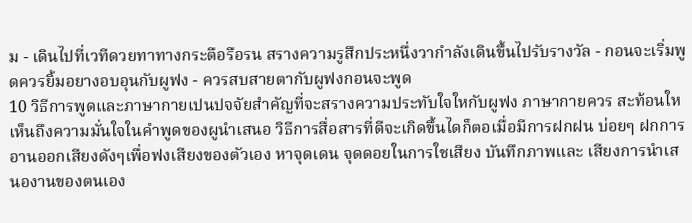ม - เดินไปที่เวทีดวยทาทางกระตือรือรน สรางความรูสึกประหนึ่งวากําลังเดินขึ้นไปรับรางวัล - กอนจะเริ่มพูดควรยิ้มอยางอบอุนกับผูฟง - ควรสบสายตากับผูฟงกอนจะพูด
10 วิธีการพูดและภาษากายเปนปจจัยสําคัญที่จะสรางความประทับใจใหกับผูฟง ภาษากายควร สะท้อนใหเห็นถึงความมั่นใจในคําพูดของผูนําเสนอ วิธีการสื่อสารที่ดีจะเกิดขึ้นไดก็ตอเมื่อมีการฝกฝน บ่อยๆ ฝกการอานออกเสียงดังๆเพื่อฟงเสียงของตัวเอง หาจุดเดน จุดดอยในการใชเสียง บันทึกภาพและ เสียงการนําเสนองานของตนเอง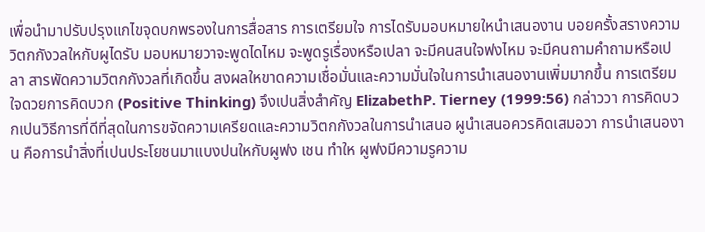เพื่อนํามาปรับปรุงแกไขจุดบกพรองในการสื่อสาร การเตรียมใจ การไดรับมอบหมายใหนําเสนองาน บอยครั้งสรางความวิตกกังวลใหกับผูไดรับ มอบหมายวาจะพูดไดไหม จะพูดรูเรื่องหรือเปลา จะมีคนสนใจฟงไหม จะมีคนถามคําถามหรือเปลา สารพัดความวิตกกังวลที่เกิดขึ้น สงผลใหขาดความเชื่อมั่นและความมั่นใจในการนําเสนองานเพิ่มมากขึ้น การเตรียมใจดวยการคิดบวก (Positive Thinking) จึงเปนสิ่งสําคัญ ElizabethP. Tierney (1999:56) กล่าววา การคิดบวกเปนวิธีการที่ดีที่สุดในการขจัดความเครียดและความวิตกกังวลในการนําเสนอ ผูนําเสนอควรคิดเสมอวา การนําเสนองาน คือการนําสิ่งที่เปนประโยชนมาแบงปนใหกับผูฟง เชน ทําให ผูฟงมีความรูความ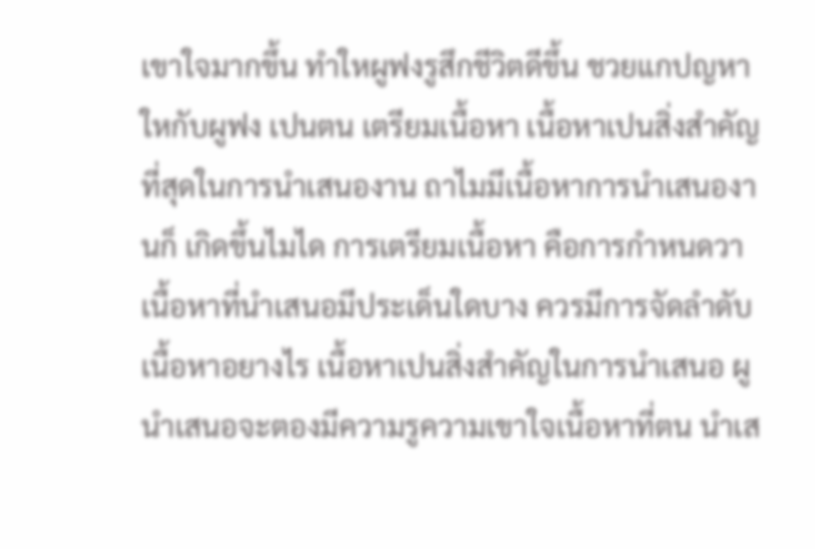เขาใจมากขึ้น ทําใหผูฟงรูสึกชีวิตดีขึ้น ชวยแกปญหาใหกับผูฟง เปนตน เตรียมเนื้อหา เนื้อหาเปนสิ่งสําคัญที่สุดในการนําเสนองาน ถาไมมีเนื้อหาการนําเสนองานก็ เกิดขึ้นไมได การเตรียมเนื้อหา คือการกำหนดวาเนื้อหาที่นําเสนอมีประเด็นใดบาง ควรมีการจัดลําดับ เนื้อหาอยางไร เนื้อหาเปนสิ่งสําคัญในการนําเสนอ ผูนําเสนอจะตองมีความรูความเขาใจเนื้อหาที่ตน นําเส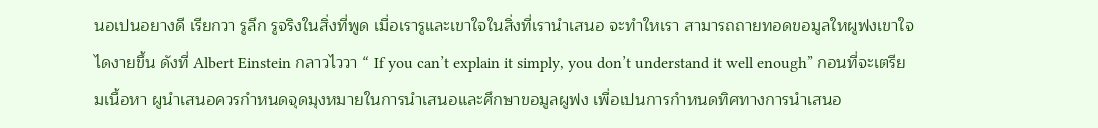นอเปนอยางดี เรียกวา รูลึก รูจริงในสิ่งที่พูด เมื่อเรารูและเขาใจในสิ่งที่เรานําเสนอ จะทําใหเรา สามารถถายทอดขอมูลใหผูฟงเขาใจไดงายขึ้น ดังที่ Albert Einstein กลาวไววา “ If you can’t explain it simply, you don’t understand it well enough” กอนที่จะเตรียมเนื้อหา ผูนําเสนอควรกําหนดจุดมุงหมายในการนําเสนอและศึกษาขอมูลผูฟง เพื่อเปนการกําหนดทิศทางการนําเสนอ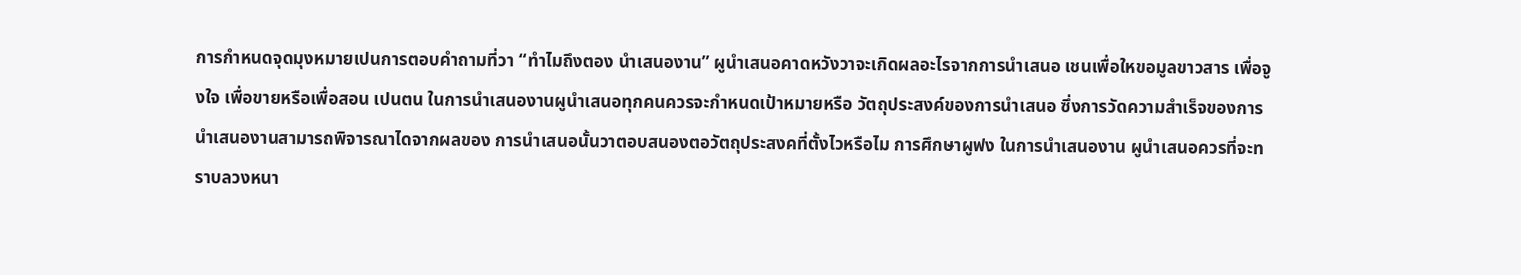การกําหนดจุดมุงหมายเปนการตอบคําถามที่วา “ทําไมถึงตอง นําเสนองาน” ผูนําเสนอคาดหวังวาจะเกิดผลอะไรจากการนําเสนอ เชนเพื่อใหขอมูลขาวสาร เพื่อจูงใจ เพื่อขายหรือเพื่อสอน เปนตน ในการนําเสนองานผูนําเสนอทุกคนควรจะกำหนดเป้าหมายหรือ วัตถุประสงค์ของการนําเสนอ ซึ่งการวัดความสําเร็จของการนําเสนองานสามารถพิจารณาไดจากผลของ การนําเสนอนั้นวาตอบสนองตอวัตถุประสงคที่ตั้งไวหรือไม การศึกษาผูฟง ในการนําเสนองาน ผูนําเสนอควรที่จะทราบลวงหนา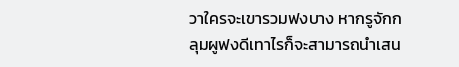วาใครจะเขารวมฟงบาง หากรูจักกลุมผูฟงดีเทาไรก็จะสามารถนําเสน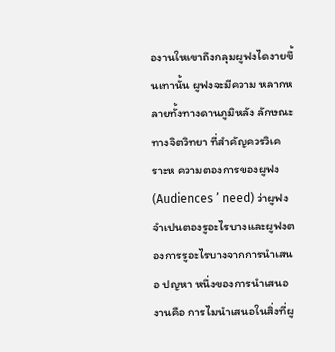องานใหเขาถึงกลุมผูฟงไดงายขึ้นเทานั้น ผูฟงจะมีความ หลากหลายทั้งทางดานภูมิหลัง ลักษณะทางจิตวิทยา ที่สําคัญควรวิเคราะห ความตองการของผูฟง (Audiences ’ need) ว่าผูฟงจำเปนตองรูอะไรบางและผูฟงตองการรูอะไรบางจากการนําเสนอ ปญหา หนึ่งของการนําเสนองานคือ การไมนําเสนอในสิ่งที่ผู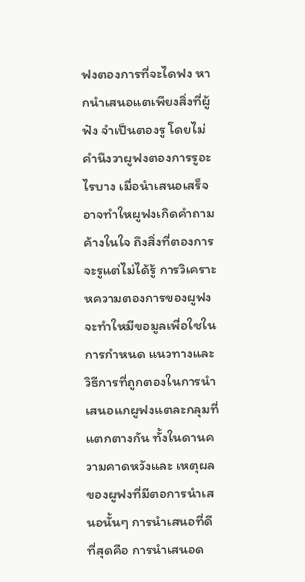ฟงตองการที่จะไดฟง หากนําเสนอแตเพียงสิ่งที่ผู้ฟัง จำเป็นตองรู โดยไม่คํานึงวาผูฟงตองการรูอะไรบาง เมื่อนําเสนอเสร็จอาจทําใหผูฟงเกิดคําถามค้างในใจ ถึงสิ่งที่ตองการจะรูแต่ไม่ได้รู้ การวิเคราะหความตองการของผูฟง จะทําใหมีขอมูลเพื่อใชในการกําหนด แนวทางและวิธีการที่ถูกตองในการนําเสนอแกผูฟงแตละกลุมที่แตกตางกัน ทั้งในดานความคาดหวังและ เหตุผลของผูฟงที่มีตอการนําเสนอนั้นๆ การนําเสนอที่ดีที่สุดคือ การนําเสนอด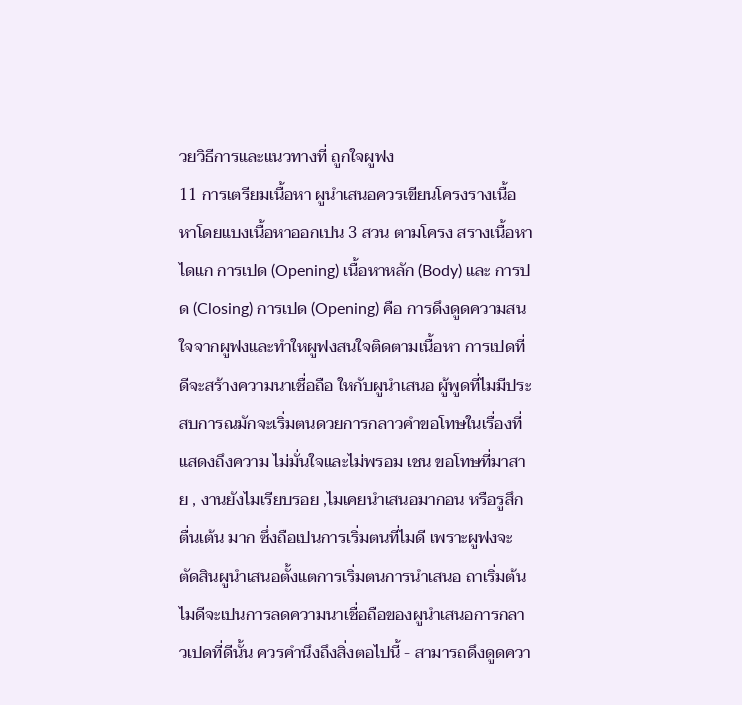วยวิธีการและแนวทางที่ ถูกใจผูฟง
11 การเตรียมเนื้อหา ผูนําเสนอควรเขียนโครงรางเนื้อหาโดยแบงเนื้อหาออกเปน 3 สวน ตามโครง สรางเนื้อหาไดแก การเปด (Opening) เนื้อหาหลัก (Body) และ การปด (Closing) การเปด (Opening) คือ การดึงดูดความสนใจจากผูฟงและทําใหผูฟงสนใจติดตามเนื้อหา การเปดที่ดีจะสร้างความนาเชื่อถือ ใหกับผูนําเสนอ ผู้พูดที่ไมมีประสบการณมักจะเริ่มตนดวยการกลาวคําขอโทษในเรื่องที่แสดงถึงความ ไม่มั่นใจและไม่พรอม เชน ขอโทษที่มาสาย , งานยังไมเรียบรอย ,ไมเคยนําเสนอมากอน หรือรูสึกตื่นเต้น มาก ซึ่งถือเปนการเริ่มตนที่ไมดี เพราะผูฟงจะตัดสินผูนําเสนอตั้งแตการเริ่มตนการนําเสนอ ถาเริ่มต้น ไมดีจะเปนการลดความนาเชื่อถือของผูนําเสนอการกลาวเปดที่ดีนั้น ควรคํานึงถึงสิ่งตอไปนี้ - สามารถดึงดูดควา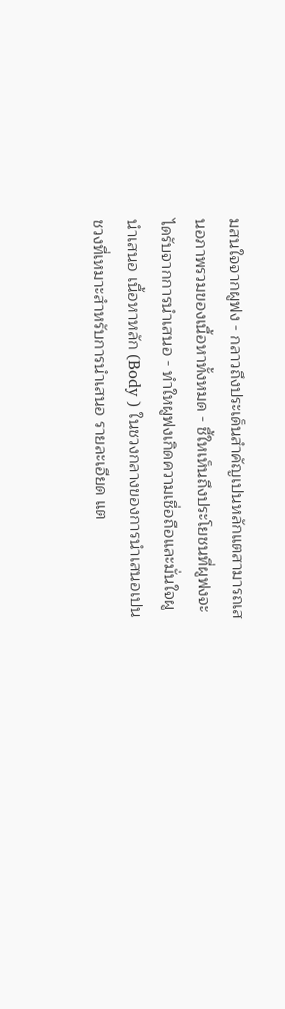มสนใจจากผูฟง - กลาวถึงประเด็นสําคัญเปนหลักแตสามารถเสนอภาพรวมของเนื้อหาทั้งหมด - ชี้ใหเห็นถึงประโยชนที่ผูฟงจะไดรับจากการนําเสนอ - ทําใหผูฟงเกิดความเชื่อถือและมั่นใจผูนําเสนอ เนื้อหาหลัก (Body ) ในชวงกลางของการนําเสนอเปนชวงที่เหมาะสําหรับการนําเสนอ รายละเอียด แต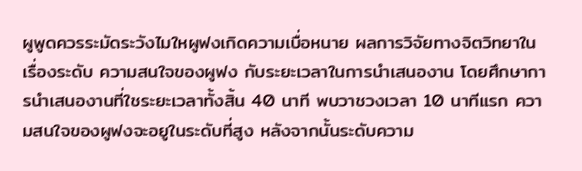ผูพูดควรระมัดระวังไมใหผูฟงเกิดความเบื่อหนาย ผลการวิจัยทางจิตวิทยาในเรื่องระดับ ความสนใจของผูฟง กับระยะเวลาในการนําเสนองาน โดยศึกษาการนําเสนองานที่ใชระยะเวลาทั้งสิ้น 40 นาที พบวาชวงเวลา 10 นาทีแรก ความสนใจของผูฟงจะอยูในระดับที่สูง หลังจากนั้นระดับความ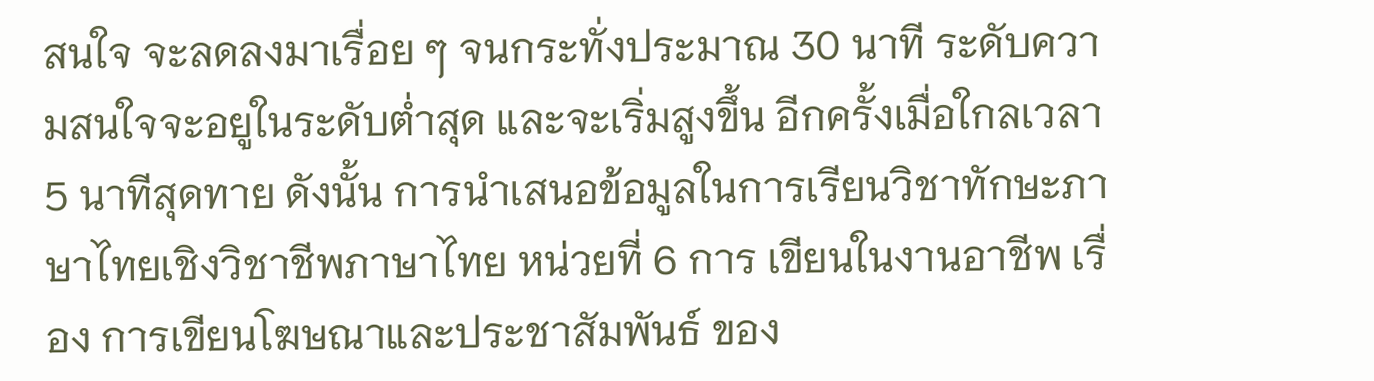สนใจ จะลดลงมาเรื่อย ๆ จนกระทั่งประมาณ 30 นาที ระดับความสนใจจะอยูในระดับต่ำสุด และจะเริ่มสูงขึ้น อีกครั้งเมื่อใกลเวลา 5 นาทีสุดทาย ดังนั้น การนําเสนอข้อมูลในการเรียนวิชาทักษะภาษาไทยเชิงวิชาชีพภาษาไทย หน่วยที่ 6 การ เขียนในงานอาชีพ เรื่อง การเขียนโฆษณาและประชาสัมพันธ์ ของ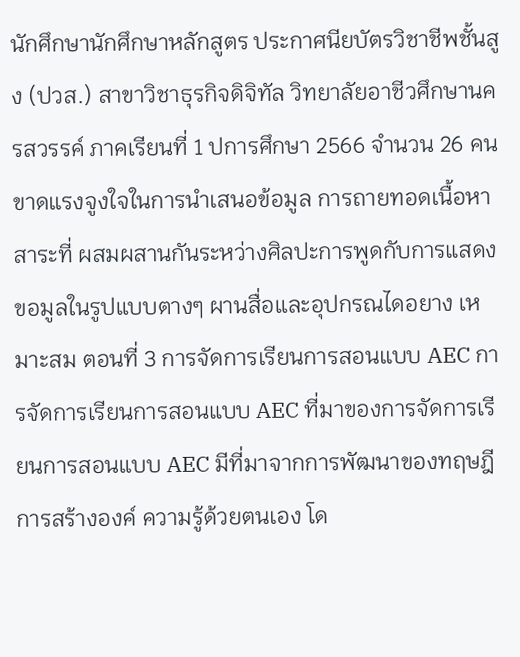นักศึกษานักศึกษาหลักสูตร ประกาศนียบัตรวิชาชีพชั้นสูง (ปวส.) สาขาวิชาธุรกิจดิจิทัล วิทยาลัยอาชีวศึกษานครสวรรค์ ภาคเรียนที่ 1 ปการศึกษา 2566 จํานวน 26 คน ขาดแรงจูงใจในการนำเสนอข้อมูล การถายทอดเนื้อหาสาระที่ ผสมผสานกันระหว่างศิลปะการพูดกับการแสดงขอมูลในรูปแบบตางๆ ผานสื่อและอุปกรณไดอยาง เหมาะสม ตอนที่ 3 การจัดการเรียนการสอนแบบ AEC การจัดการเรียนการสอนแบบ AEC ที่มาของการจัดการเรียนการสอนแบบ AEC มีที่มาจากการพัฒนาของทฤษฎีการสร้างองค์ ความรู้ด้วยตนเอง โด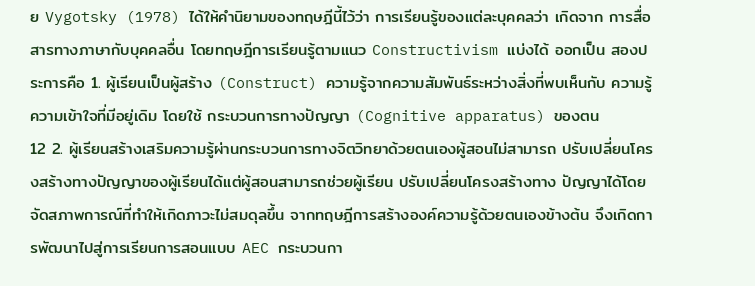ย Vygotsky (1978) ได้ให้คำนิยามของทฤษฎีนี้ไว้ว่า การเรียนรู้ของแต่ละบุคคลว่า เกิดจาก การสื่อสารทางภาษากับบุคคลอื่น โดยทฤษฎีการเรียนรู้ตามแนว Constructivism แบ่งได้ ออกเป็น สองประการคือ 1. ผู้เรียนเป็นผู้สร้าง (Construct) ความรู้จากความสัมพันธ์ระหว่างสิ่งที่พบเห็นกับ ความรู้ความเข้าใจที่มีอยู่เดิม โดยใช้ กระบวนการทางปัญญา (Cognitive apparatus) ของตน
12 2. ผู้เรียนสร้างเสริมความรู้ผ่านกระบวนการทางจิตวิทยาด้วยตนเองผู้สอนไม่สามารถ ปรับเปลี่ยนโครงสร้างทางปัญญาของผู้เรียนได้แต่ผู้สอนสามารถช่วยผู้เรียน ปรับเปลี่ยนโครงสร้างทาง ปัญญาได้โดยจัดสภาพการณ์ที่ทำให้เกิดภาวะไม่สมดุลขึ้น จากทฤษฎีการสร้างองค์ความรู้ด้วยตนเองข้างต้น จึงเกิดการพัฒนาไปสู่การเรียนการสอนแบบ AEC กระบวนกา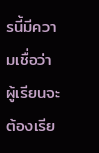รนี้มีความเชื่อว่าผู้เรียนจะต้องเรีย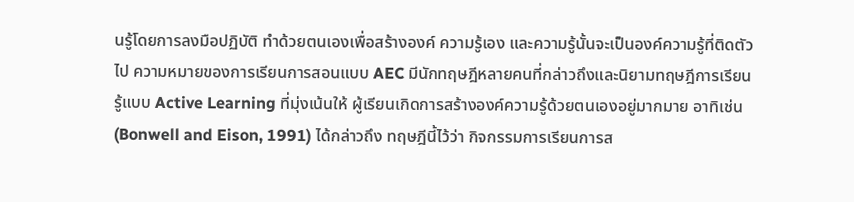นรู้โดยการลงมือปฏิบัติ ทำด้วยตนเองเพื่อสร้างองค์ ความรู้เอง และความรู้นั้นจะเป็นองค์ความรู้ที่ติดตัวไป ความหมายของการเรียนการสอนแบบ AEC มีนักทฤษฎีหลายคนที่กล่าวถึงและนิยามทฤษฎีการเรียนรู้แบบ Active Learning ที่มุ่งเน้นให้ ผู้เรียนเกิดการสร้างองค์ความรู้ด้วยตนเองอยู่มากมาย อาทิเช่น (Bonwell and Eison, 1991) ได้กล่าวถึง ทฤษฎีนี้ไว้ว่า กิจกรรมการเรียนการส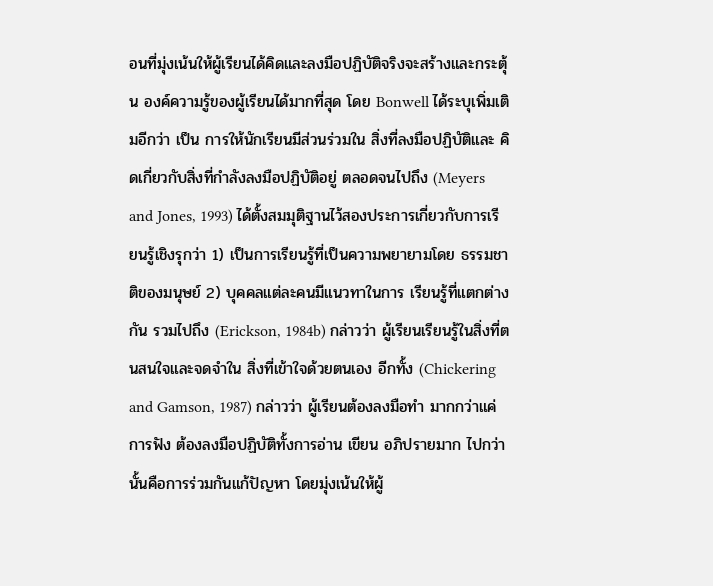อนที่มุ่งเน้นให้ผู้เรียนได้คิดและลงมือปฏิบัติจริงจะสร้างและกระตุ้น องค์ความรู้ของผู้เรียนได้มากที่สุด โดย Bonwell ได้ระบุเพิ่มเติมอีกว่า เป็น การให้นักเรียนมีส่วนร่วมใน สิ่งที่ลงมือปฏิบัติและ คิดเกี่ยวกับสิ่งที่กำลังลงมือปฏิบัติอยู่ ตลอดจนไปถึง (Meyers and Jones, 1993) ได้ตั้งสมมุติฐานไว้สองประการเกี่ยวกับการเรียนรู้เชิงรุกว่า 1) เป็นการเรียนรู้ที่เป็นความพยายามโดย ธรรมชาติของมนุษย์ 2) บุคคลแต่ละคนมีแนวทาในการ เรียนรู้ที่แตกต่างกัน รวมไปถึง (Erickson, 1984b) กล่าวว่า ผู้เรียนเรียนรู้ในสิ่งที่ตนสนใจและจดจำใน สิ่งที่เข้าใจด้วยตนเอง อีกทั้ง (Chickering and Gamson, 1987) กล่าวว่า ผู้เรียนต้องลงมือทำ มากกว่าแค่การฟัง ต้องลงมือปฏิบัติทั้งการอ่าน เขียน อภิปรายมาก ไปกว่านั้นคือการร่วมกันแก้ปัญหา โดยมุ่งเน้นให้ผู้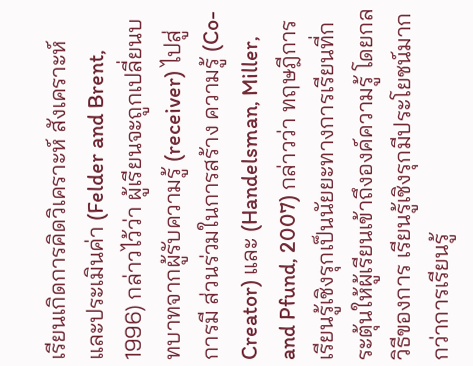เรียนเกิดการคิดวิเคราะห์ สังเคราะห์ และประเมินค่า (Felder and Brent, 1996) กล่าวไว้ว่า ผู้เรียนจะถูกเปลี่ยนบทบาทจากผู้รับความรู้ (receiver) ไปสู่การมี ส่วนร่วมในการสร้าง ความรู้ (Co-Creator) และ (Handelsman, Miller, and Pfund, 2007) กล่าวว่า ทฤษฎีการเรียนรู้เชิงรุกเป็นนัยยะทางการเรียนที่กระตุ้นให้ผู้เรียนเข้าถึงองค์ความรู้ โดยกลวิธีของการ เรียนรู้เชิงรุกมีประโยชน์มากกว่าการเรียนรู้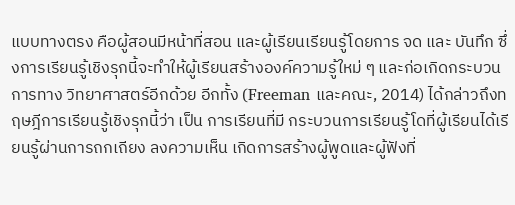แบบทางตรง คือผู้สอนมีหน้าที่สอน และผู้เรียนเรียนรู้โดยการ จด และ บันทึก ซึ่งการเรียนรู้เชิงรุกนี้จะทำให้ผู้เรียนสร้างองค์ความรู้ใหม่ ๆ และก่อเกิดกระบวนการทาง วิทยาศาสตร์อีกด้วย อีกทั้ง (Freeman และคณะ, 2014) ได้กล่าวถึงทฤษฎีการเรียนรู้เชิงรุกนี้ว่า เป็น การเรียนที่มี กระบวนการเรียนรู้โดที่ผู้เรียนได้เรียนรู้ผ่านการถกเถียง ลงความเห็น เกิดการสร้างผู้พูดและผู้ฟังที่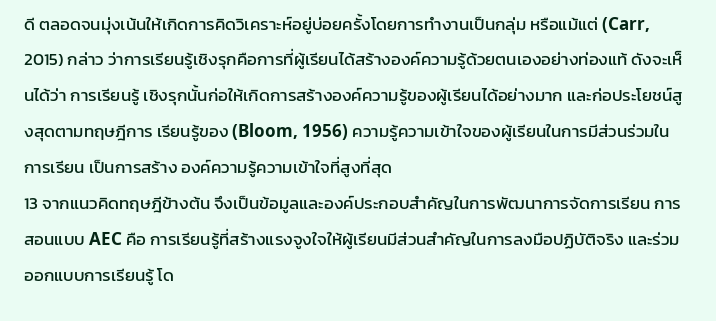ดี ตลอดจนมุ่งเน้นให้เกิดการคิดวิเคราะห์อยู่บ่อยครั้งโดยการทำงานเป็นกลุ่ม หรือแม้แต่ (Carr, 2015) กล่าว ว่าการเรียนรู้เชิงรุกคือการที่ผู้เรียนได้สร้างองค์ความรู้ด้วยตนเองอย่างท่องแท้ ดังจะเห็นได้ว่า การเรียนรู้ เชิงรุกนั้นก่อให้เกิดการสร้างองค์ความรู้ของผู้เรียนได้อย่างมาก และก่อประโยชน์สูงสุดตามทฤษฎีการ เรียนรู้ของ (Bloom, 1956) ความรู้ความเข้าใจของผู้เรียนในการมีส่วนร่วมในการเรียน เป็นการสร้าง องค์ความรู้ความเข้าใจที่สูงที่สุด
13 จากแนวคิดทฤษฎีข้างต้น จึงเป็นข้อมูลและองค์ประกอบสำคัญในการพัฒนาการจัดการเรียน การสอนแบบ AEC คือ การเรียนรู้ที่สร้างแรงจูงใจให้ผู้เรียนมีส่วนสำคัญในการลงมือปฏิบัติจริง และร่วม ออกแบบการเรียนรู้ โด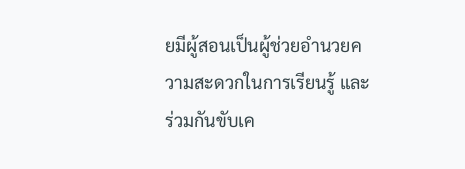ยมีผู้สอนเป็นผู้ช่วยอำนวยความสะดวกในการเรียนรู้ และร่วมกันขับเค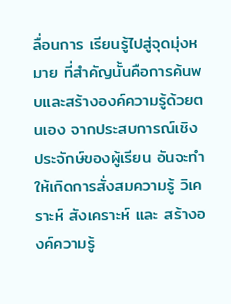ลื่อนการ เรียนรู้ไปสู่จุดมุ่งหมาย ที่สำคัญนั้นคือการค้นพบและสร้างองค์ความรู้ด้วยตนเอง จากประสบการณ์เชิง ประจักษ์ของผู้เรียน อันจะทำให้เกิดการสั่งสมความรู้ วิเคราะห์ สังเคราะห์ และ สร้างองค์ความรู้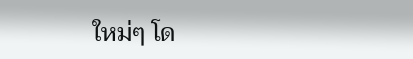ใหม่ๆ โด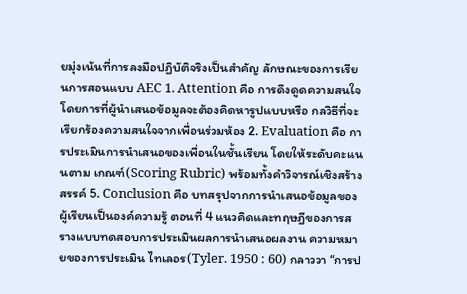ยมุ่งเน้นที่การลงมือปฏิบัติจริงเป็นสำคัญ ลักษณะของการเรียนการสอนแบบ AEC 1. Attention คือ การดึงดูดความสนใจ โดยการที่ผู้นำเสนอข้อมูลจะต้องคิดหารูปแบบหรือ กลวิธีที่จะเรียกร้องความสนใจจากเพื่อนร่วมห้อง 2. Evaluation คือ การประเมินการนำเสนอของเพื่อนในชั้นเรียน โดยให้ระดับคะแนนตาม เกณฑ์(Scoring Rubric) พร้อมทั้งคำวิจารณ์เชิงสร้างสรรค์ 5. Conclusion คือ บทสรุปจากการนำเสนอข้อมูลของผู้เรียนเป็นองค์ความรู้ ตอนที่ 4 แนวคิดและทฤษฎีของการสรางแบบทดสอบการประเมินผลการนําเสนอผลงาน ความหมายของการประเมิน ไทเลอร(Tyler. 1950 : 60) กลาววา “การป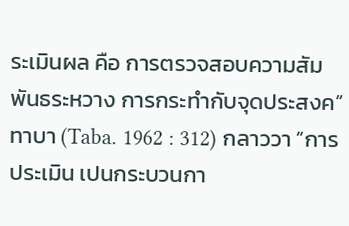ระเมินผล คือ การตรวจสอบความสัมพันธระหวาง การกระทํากับจุดประสงค” ทาบา (Taba. 1962 : 312) กลาววา “การประเมิน เปนกระบวนกา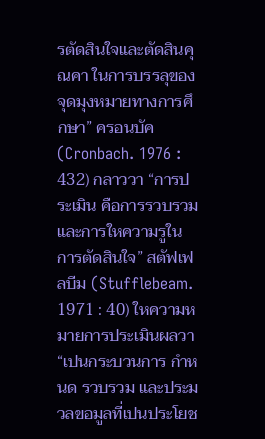รตัดสินใจและตัดสินคุณคา ในการบรรลุของจุดมุงหมายทางการศึกษา” ครอนบัค (Cronbach. 1976 : 432) กลาววา “การประเมิน คือการรวบรวมและการใหความรูใน การตัดสินใจ” สตัฟเฟลบีม (Stufflebeam. 1971 : 40) ใหความหมายการประเมินผลวา “เปนกระบวนการ กําหนด รวบรวม และประมวลขอมูลที่เปนประโยช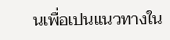นเพื่อเปนแนวทางใน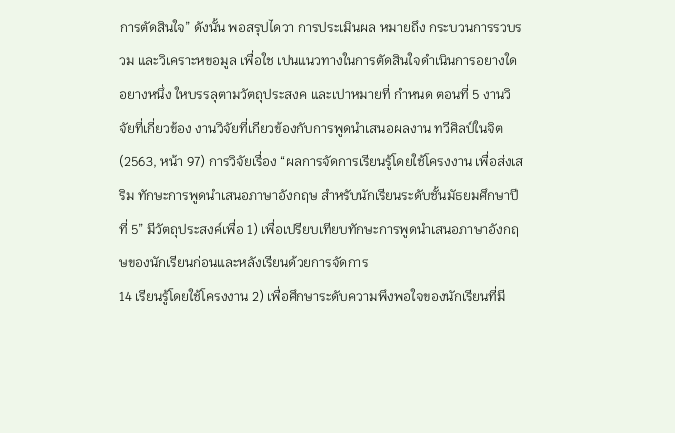การตัดสินใจ” ดังนั้น พอสรุปไดวา การประเมินผล หมายถึง กระบวนการรวบรวม และวิเคราะหขอมูล เพื่อใช เปนแนวทางในการตัดสินใจดําเนินการอยางใดอยางหนึ่ง ใหบรรลุตามวัตถุประสงค และเปาหมายที่ กําหนด ตอนที่ 5 งานวิจัยที่เกี่ยวข้อง งานวิจัยที่เกียวข้องกับการพูดนำเสนอผลงาน ทวีศิลป์ในจิต (2563, หน้า 97) การวิจัยเรื่อง “ผลการจัดการเรียนรู้โดยใช้โครงงาน เพื่อส่งเสริม ทักษะการพูดนำเสนอภาษาอังกฤษ สำหรับนักเรียนระดับชั้นมัธยมศึกษาปีที่ 5” มีวัตถุประสงค์เพื่อ 1) เพื่อเปรียบเทียบทักษะการพูดนำเสนอภาษาอังกฤษของนักเรียนก่อนและหลังเรียนด้วยการจัดการ
14 เรียนรู้โดยใช้โครงงาน 2) เพื่อศึกษาระดับความพึงพอใจของนักเรียนที่มี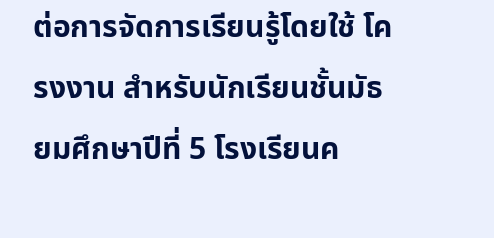ต่อการจัดการเรียนรู้โดยใช้ โครงงาน สำหรับนักเรียนชั้นมัธยมศึกษาปีที่ 5 โรงเรียนค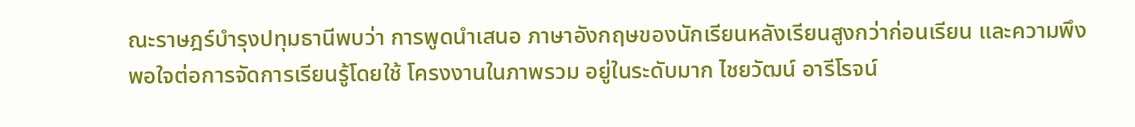ณะราษฎร์บำรุงปทุมธานีพบว่า การพูดนำเสนอ ภาษาอังกฤษของนักเรียนหลังเรียนสูงกว่าก่อนเรียน และความพึงพอใจต่อการจัดการเรียนรู้โดยใช้ โครงงานในภาพรวม อยู่ในระดับมาก ไชยวัฒน์ อารีโรจน์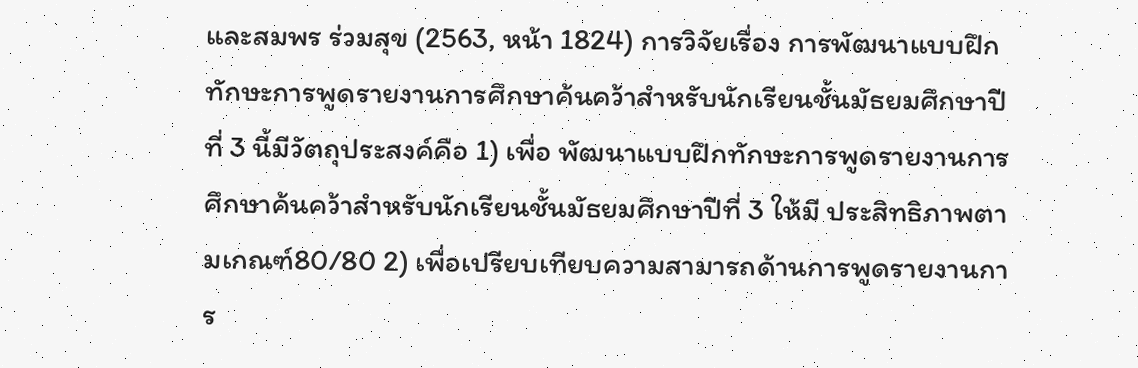และสมพร ร่วมสุข (2563, หน้า 1824) การวิจัยเรื่อง การพัฒนาแบบฝึก ทักษะการพูดรายงานการศึกษาค้นคว้าสำหรับนักเรียนชั้นมัธยมศึกษาปีที่ 3 นี้มีวัตถุประสงค์คือ 1) เพื่อ พัฒนาแบบฝึกทักษะการพูดรายงานการศึกษาค้นคว้าสำหรับนักเรียนชั้นมัธยมศึกษาปีที่ 3 ให้มี ประสิทธิภาพตามเกณฑ์80/80 2) เพื่อเปรียบเทียบความสามารถด้านการพูดรายงานการ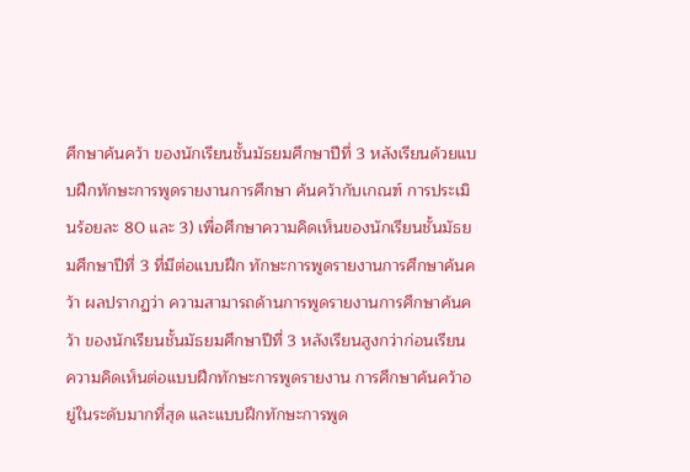ศึกษาค้นคว้า ของนักเรียนชั้นมัธยมศึกษาปีที่ 3 หลังเรียนด้วยแบบฝึกทักษะการพูดรายงานการศึกษา ค้นคว้ากับเกณฑ์ การประเมินร้อยละ 80 และ 3) เพื่อศึกษาความคิดเห็นของนักเรียนชั้นมัธยมศึกษาปีที่ 3 ที่มีต่อแบบฝึก ทักษะการพูดรายงานการศึกษาค้นคว้า ผลปรากฏว่า ความสามารถด้านการพูดรายงานการศึกษาค้นคว้า ของนักเรียนชั้นมัธยมศึกษาปีที่ 3 หลังเรียนสูงกว่าก่อนเรียน ความคิดเห็นต่อแบบฝึกทักษะการพูดรายงาน การศึกษาค้นคว้าอยู่ในระดับมากที่สุด และแบบฝึกทักษะการพูด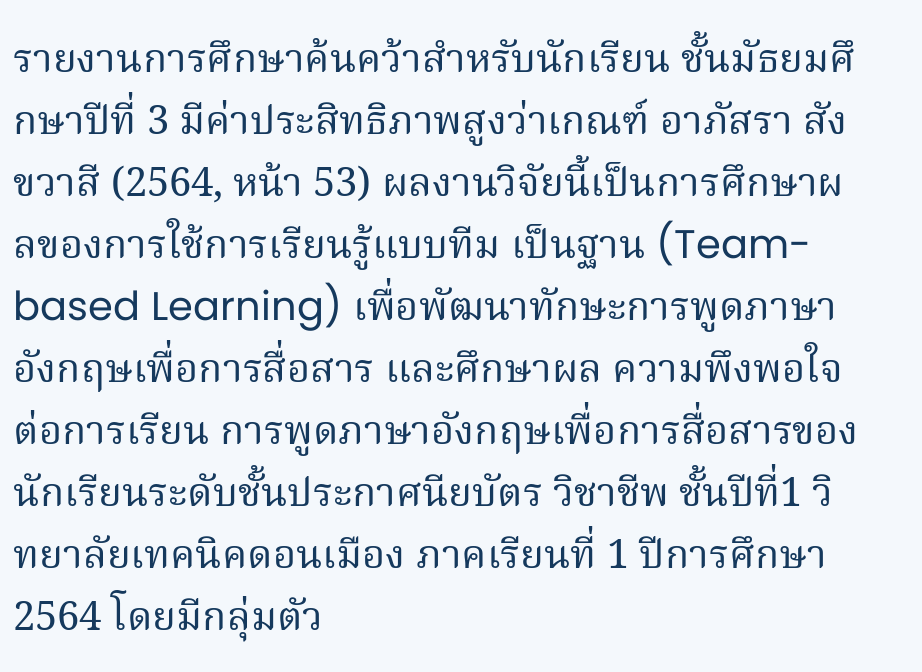รายงานการศึกษาค้นคว้าสำหรับนักเรียน ชั้นมัธยมศึกษาปีที่ 3 มีค่าประสิทธิภาพสูงว่าเกณฑ์ อาภัสรา สังขวาสี (2564, หน้า 53) ผลงานวิจัยนี้เป็นการศึกษาผลของการใช้การเรียนรู้แบบทีม เป็นฐาน (Team-based Learning) เพื่อพัฒนาทักษะการพูดภาษาอังกฤษเพื่อการสื่อสาร และศึกษาผล ความพึงพอใจต่อการเรียน การพูดภาษาอังกฤษเพื่อการสื่อสารของนักเรียนระดับชั้นประกาศนียบัตร วิชาชีพ ชั้นปีที่1 วิทยาลัยเทคนิคดอนเมือง ภาคเรียนที่ 1 ปีการศึกษา 2564 โดยมีกลุ่มตัว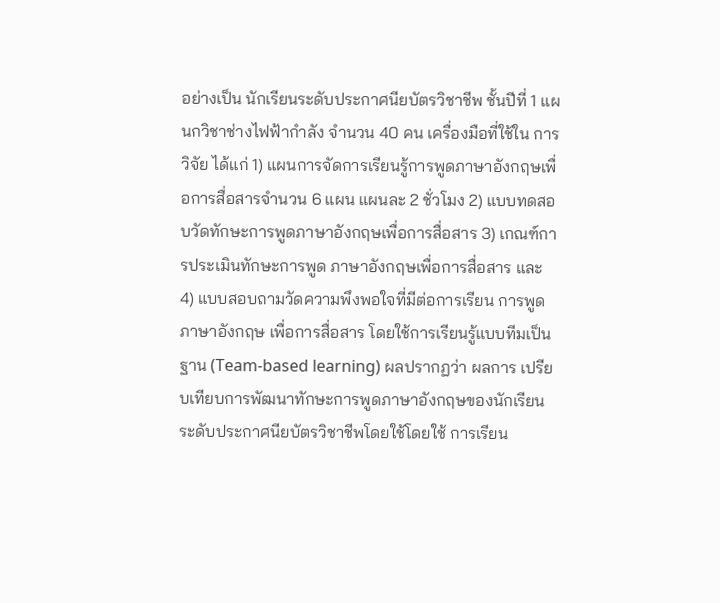อย่างเป็น นักเรียนระดับประกาศนียบัตรวิชาชีพ ชั้นปีที่ 1 แผนกวิชาช่างไฟฟ้ากำลัง จำนวน 40 คน เครื่องมือที่ใช้ใน การวิจัย ได้แก่ 1) แผนการจัดการเรียนรู้การพูดภาษาอังกฤษเพื่อการสื่อสารจำนวน 6 แผน แผนละ 2 ชั่วโมง 2) แบบทดสอบวัดทักษะการพูดภาษาอังกฤษเพื่อการสื่อสาร 3) เกณฑ์การประเมินทักษะการพูด ภาษาอังกฤษเพื่อการสื่อสาร และ 4) แบบสอบถามวัดความพึงพอใจที่มีต่อการเรียน การพูดภาษาอังกฤษ เพื่อการสื่อสาร โดยใช้การเรียนรู้แบบทีมเป็นฐาน (Team-based learning) ผลปรากฏว่า ผลการ เปรียบเทียบการพัฒนาทักษะการพูดภาษาอังกฤษของนักเรียนระดับประกาศนียบัตรวิชาชีพโดยใช้โดยใช้ การเรียน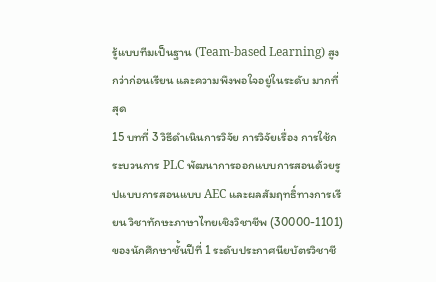รู้แบบทีมเป็นฐาน (Team-based Learning) สูงกว่าก่อนเรียน และความพึงพอใจอยู่ในระดับ มากที่สุด
15 บทที่ 3 วิธีดำเนินการวิจัย การวิจัยเรื่อง การใช้กระบวนการ PLC พัฒนาการออกแบบการสอนด้วยรูปแบบการสอนแบบ AEC และผลสัมฤทธิ์ทางการเรียน วิชาทักษะภาษาไทยเชิงวิชาชีพ (30000-1101) ของนักศึกษาชั้นปีที่ 1 ระดับประกาศนียบัตรวิชาชี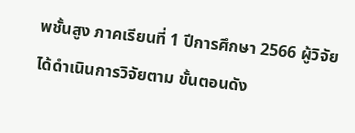พชั้นสูง ภาคเรียนที่ 1 ปีการศึกษา 2566 ผู้วิจัยได้ดำเนินการวิจัยตาม ขั้นตอนดัง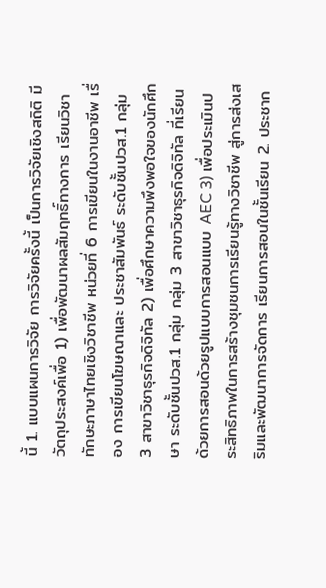นี้ 1. แบบแผนการวิจัย การวิจัยครั้งนี้ เป็นการวิจัยเชิงสถิติ มีวัตถุประสงค์เพื่อ 1) เพื่อพัฒนาผลสัมฤทธิ์ทางการ เรียนวิชา ทักษะภาษาไทยเชิงวิชาชีพ หน่วยที่ 6 การเขียนในงานอาชีพ เรื่อง การเขียนโฆษณาและ ประชาสัมพันธ์ ระดับชั้นปวส.1 กลุ่ม 3 สาขาวิชาธุรกิจดิจิทัล 2) เพื่อศึกษาความพึงพอใจของนักศึกษา ระดับชั้นปวส.1 กลุ่ม กลุ่ม 3 สาขาวิชาธุรกิจดิจิทัล ที่เรียนด้วยการสอนด้วยรูปแบบการสอนแบบ AEC 3) เพื่อประเมินประสิทธิภาพในการสร้างชุมชนการเรียนรู้ทางวิชาชีพ สู่การส่งเสริมและพัฒนาการจัดการ เรียนการสอนในชั้นเรียน 2. ประชาก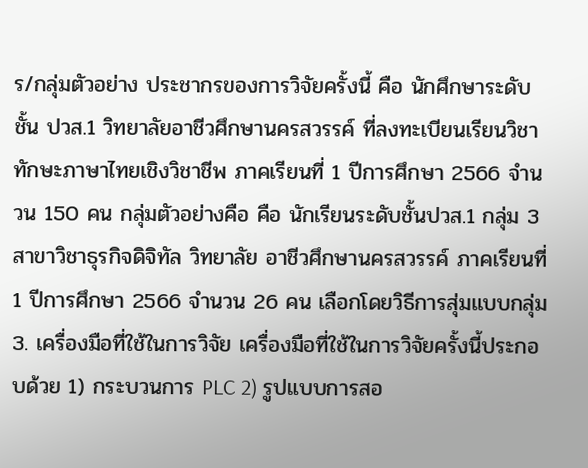ร/กลุ่มตัวอย่าง ประชากรของการวิจัยครั้งนี้ คือ นักศึกษาระดับชั้น ปวส.1 วิทยาลัยอาชีวศึกษานครสวรรค์ ที่ลงทะเบียนเรียนวิชาทักษะภาษาไทยเชิงวิชาชีพ ภาคเรียนที่ 1 ปีการศึกษา 2566 จำนวน 150 คน กลุ่มตัวอย่างคือ คือ นักเรียนระดับชั้นปวส.1 กลุ่ม 3 สาขาวิชาธุรกิจดิจิทัล วิทยาลัย อาชีวศึกษานครสวรรค์ ภาคเรียนที่ 1 ปีการศึกษา 2566 จำนวน 26 คน เลือกโดยวิธีการสุ่มแบบกลุ่ม 3. เครื่องมือที่ใช้ในการวิจัย เครื่องมือที่ใช้ในการวิจัยครั้งนี้ประกอบด้วย 1) กระบวนการ PLC 2) รูปแบบการสอ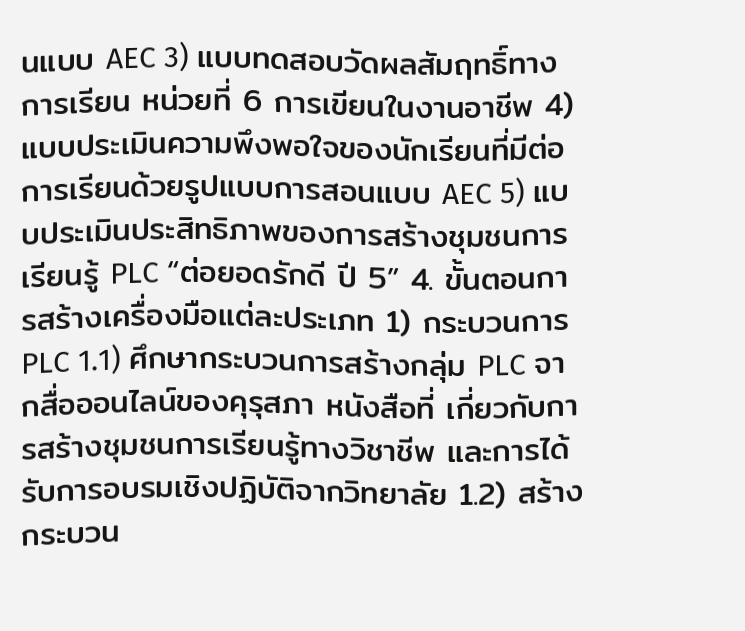นแบบ AEC 3) แบบทดสอบวัดผลสัมฤทธิ์ทางการเรียน หน่วยที่ 6 การเขียนในงานอาชีพ 4) แบบประเมินความพึงพอใจของนักเรียนที่มีต่อการเรียนด้วยรูปแบบการสอนแบบ AEC 5) แบบประเมินประสิทธิภาพของการสร้างชุมชนการเรียนรู้ PLC “ต่อยอดรักดี ปี 5” 4. ขั้นตอนการสร้างเครื่องมือแต่ละประเภท 1) กระบวนการ PLC 1.1) ศึกษากระบวนการสร้างกลุ่ม PLC จากสื่อออนไลน์ของคุรุสภา หนังสือที่ เกี่ยวกับการสร้างชุมชนการเรียนรู้ทางวิชาชีพ และการได้รับการอบรมเชิงปฏิบัติจากวิทยาลัย 1.2) สร้างกระบวน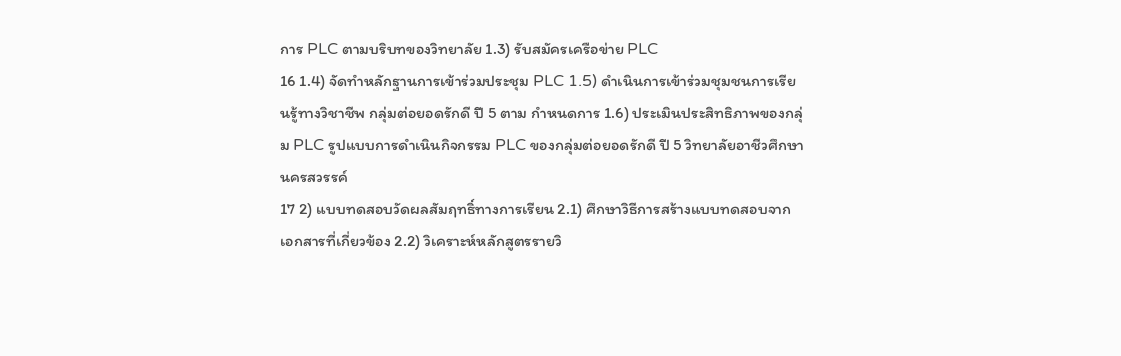การ PLC ตามบริบทของวิทยาลัย 1.3) รับสมัครเครือข่าย PLC
16 1.4) จัดทำหลักฐานการเข้าร่วมประชุม PLC 1.5) ดำเนินการเข้าร่วมชุมชนการเรียนรู้ทางวิชาชีพ กลุ่มต่อยอดรักดี ปี 5 ตาม กำหนดการ 1.6) ประเมินประสิทธิภาพของกลุ่ม PLC รูปแบบการดำเนินกิจกรรม PLC ของกลุ่มต่อยอดรักดี ปี 5 วิทยาลัยอาชีวศึกษานครสวรรค์
17 2) แบบทดสอบวัดผลสัมฤทธิ์ทางการเรียน 2.1) ศึกษาวิธีการสร้างแบบทดสอบจากเอกสารที่เกี่ยวข้อง 2.2) วิเคราะห์หลักสูตรรายวิ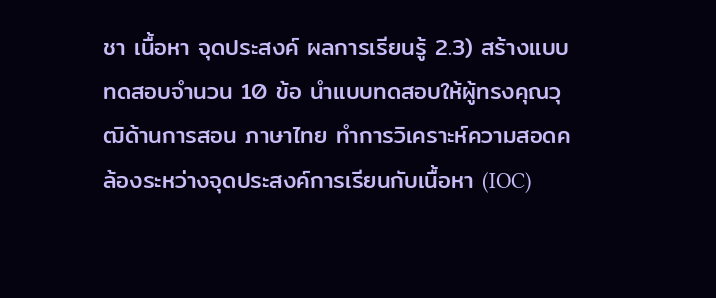ชา เนื้อหา จุดประสงค์ ผลการเรียนรู้ 2.3) สร้างแบบทดสอบจำนวน 10 ข้อ นำแบบทดสอบให้ผู้ทรงคุณวุฒิด้านการสอน ภาษาไทย ทำการวิเคราะห์ความสอดคล้องระหว่างจุดประสงค์การเรียนกับเนื้อหา (IOC)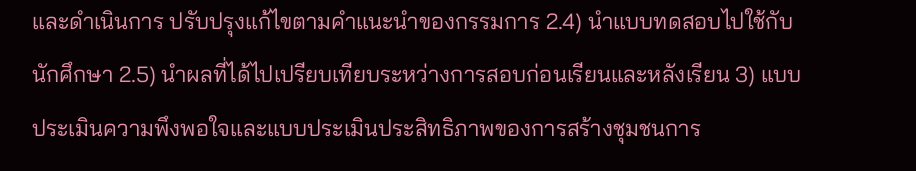และดำเนินการ ปรับปรุงแก้ไขตามคำแนะนำของกรรมการ 2.4) นำแบบทดสอบไปใช้กับนักศึกษา 2.5) นำผลที่ได้ไปเปรียบเทียบระหว่างการสอบก่อนเรียนและหลังเรียน 3) แบบประเมินความพึงพอใจและแบบประเมินประสิทธิภาพของการสร้างชุมชนการ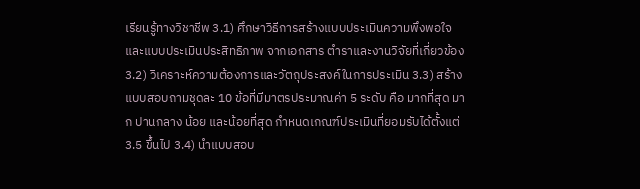เรียนรู้ทางวิชาชีพ 3.1) ศึกษาวิธีการสร้างแบบประเมินความพึงพอใจและแบบประเมินประสิทธิภาพ จากเอกสาร ตำราและงานวิจัยที่เกี่ยวข้อง 3.2) วิเคราะห์ความต้องการและวัตถุประสงค์ในการประเมิน 3.3) สร้างแบบสอบถามชุดละ 10 ข้อที่มีมาตรประมาณค่า 5 ระดับ คือ มากที่สุด มาก ปานกลาง น้อย และน้อยที่สุด กำหนดเกณฑ์ประเมินที่ยอมรับได้ตั้งแต่ 3.5 ขึ้นไป 3.4) นำแบบสอบ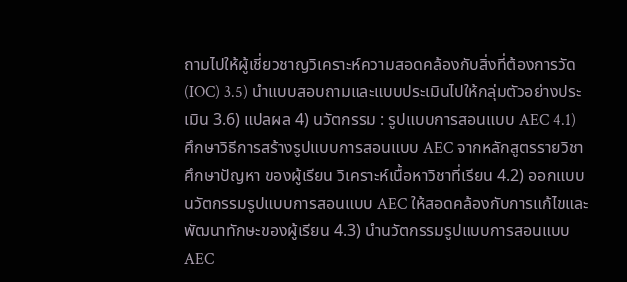ถามไปให้ผู้เชี่ยวชาญวิเคราะห์ความสอดคล้องกับสิ่งที่ต้องการวัด (IOC) 3.5) นำแบบสอบถามและแบบประเมินไปให้กลุ่มตัวอย่างประเมิน 3.6) แปลผล 4) นวัตกรรม : รูปแบบการสอนแบบ AEC 4.1) ศึกษาวิธีการสร้างรูปแบบการสอนแบบ AEC จากหลักสูตรรายวิชา ศึกษาปัญหา ของผู้เรียน วิเคราะห์เนื้อหาวิชาที่เรียน 4.2) ออกแบบนวัตกรรมรูปแบบการสอนแบบ AEC ให้สอดคล้องกับการแก้ไขและ พัฒนาทักษะของผู้เรียน 4.3) นำนวัตกรรมรูปแบบการสอนแบบ AEC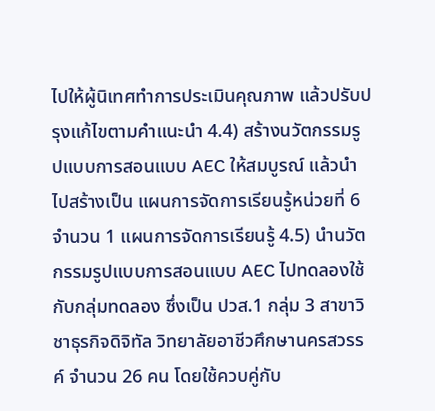ไปให้ผู้นิเทศทำการประเมินคุณภาพ แล้วปรับปรุงแก้ไขตามคำแนะนำ 4.4) สร้างนวัตกรรมรูปแบบการสอนแบบ AEC ให้สมบูรณ์ แล้วนำไปสร้างเป็น แผนการจัดการเรียนรู้หน่วยที่ 6 จำนวน 1 แผนการจัดการเรียนรู้ 4.5) นำนวัตกรรมรูปแบบการสอนแบบ AEC ไปทดลองใช้กับกลุ่มทดลอง ซึ่งเป็น ปวส.1 กลุ่ม 3 สาขาวิชาธุรกิจดิจิทัล วิทยาลัยอาชีวศึกษานครสวรรค์ จำนวน 26 คน โดยใช้ควบคู่กับ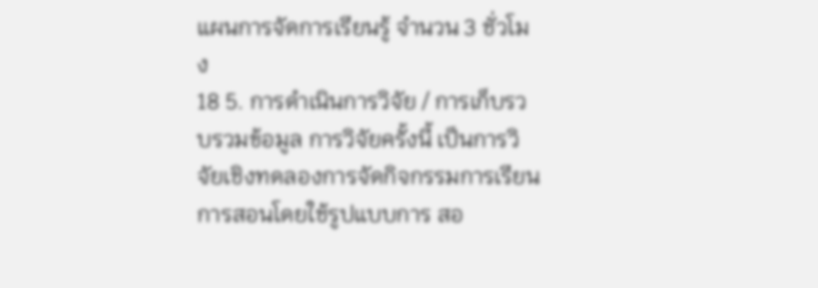แผนการจัดการเรียนรู้ จำนวน 3 ชั่วโมง
18 5. การดำเนินการวิจัย / การเก็บรวบรวมข้อมูล การวิจัยครั้งนี้ เป็นการวิจัยเชิงทดลองการจัดกิจกรรมการเรียนการสอนโดยใช้รูปแบบการ สอ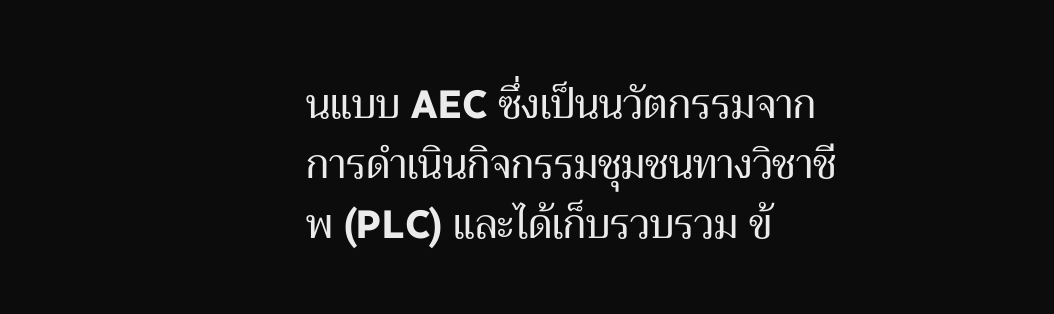นแบบ AEC ซึ่งเป็นนวัตกรรมจากการดำเนินกิจกรรมชุมชนทางวิชาชีพ (PLC) และได้เก็บรวบรวม ข้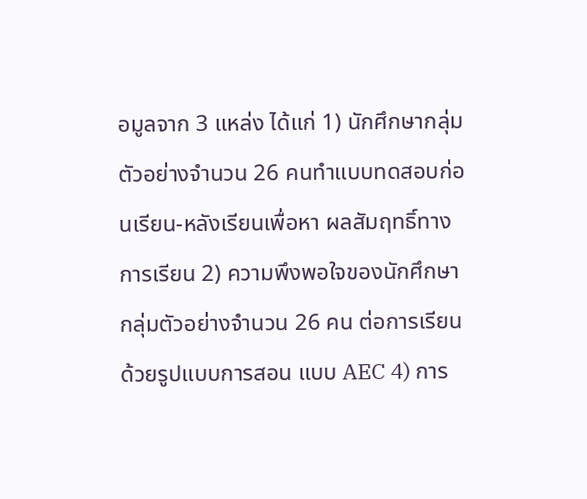อมูลจาก 3 แหล่ง ได้แก่ 1) นักศึกษากลุ่มตัวอย่างจำนวน 26 คนทำแบบทดสอบก่อนเรียน-หลังเรียนเพื่อหา ผลสัมฤทธิ์ทางการเรียน 2) ความพึงพอใจของนักศึกษากลุ่มตัวอย่างจำนวน 26 คน ต่อการเรียนด้วยรูปแบบการสอน แบบ AEC 4) การ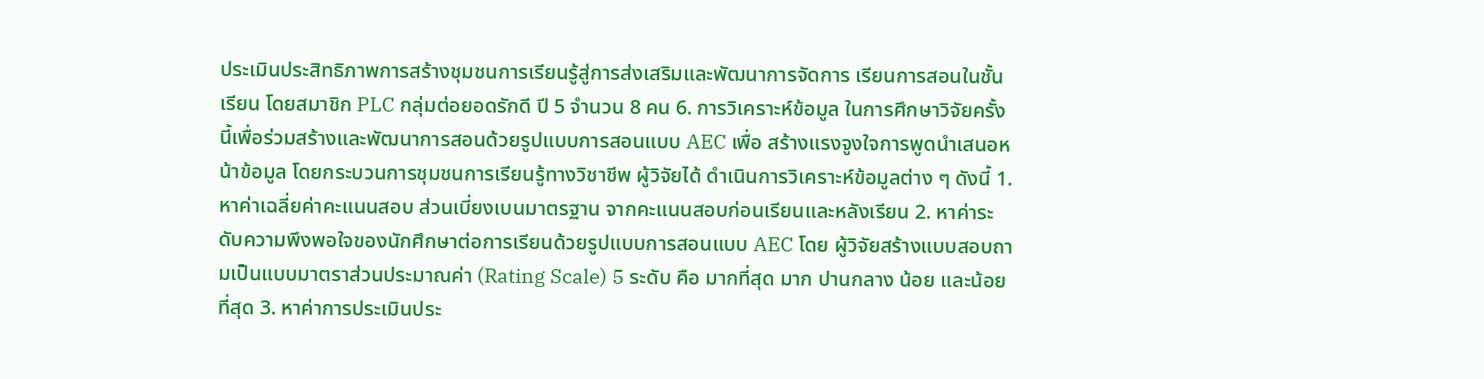ประเมินประสิทธิภาพการสร้างชุมชนการเรียนรู้สู่การส่งเสริมและพัฒนาการจัดการ เรียนการสอนในชั้นเรียน โดยสมาชิก PLC กลุ่มต่อยอดรักดี ปี 5 จำนวน 8 คน 6. การวิเคราะห์ข้อมูล ในการศึกษาวิจัยครั้งนี้เพื่อร่วมสร้างและพัฒนาการสอนด้วยรูปแบบการสอนแบบ AEC เพื่อ สร้างแรงจูงใจการพูดนำเสนอหน้าข้อมูล โดยกระบวนการชุมชนการเรียนรู้ทางวิชาชีพ ผู้วิจัยได้ ดำเนินการวิเคราะห์ข้อมูลต่าง ๆ ดังนี้ 1. หาค่าเฉลี่ยค่าคะแนนสอบ ส่วนเบี่ยงเบนมาตรฐาน จากคะแนนสอบก่อนเรียนและหลังเรียน 2. หาค่าระดับความพึงพอใจของนักศึกษาต่อการเรียนด้วยรูปแบบการสอนแบบ AEC โดย ผู้วิจัยสร้างแบบสอบถามเป็นแบบมาตราส่วนประมาณค่า (Rating Scale) 5 ระดับ คือ มากที่สุด มาก ปานกลาง น้อย และน้อยที่สุด 3. หาค่าการประเมินประ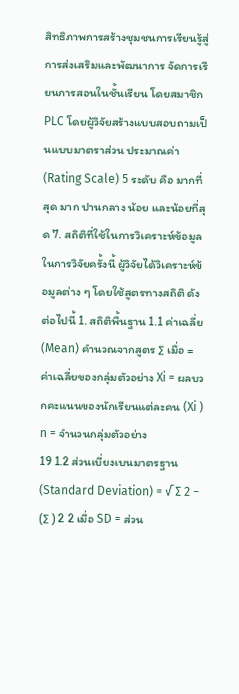สิทธิภาพการสร้างชุมชนการเรียนรู้สู่การส่งเสริมและพัฒนาการ จัดการเรียนการสอนในชั้นเรียน โดยสมาชิก PLC โดยผู้วิจัยสร้างแบบสอบถามเป็นแบบมาตราส่วน ประมาณค่า (Rating Scale) 5 ระดับ คือ มากที่สุด มาก ปานกลาง น้อย และน้อยที่สุด 7. สถิติที่ใช้ในการวิเคราะห์ข้อมูล ในการวิจัยครั้งนี้ ผู้วิจัยได้วิเคราะห์ข้อมูลต่าง ๆ โดยใช้สูตรทางสถิติ ดังต่อไปนี้ 1. สถิติพื้นฐาน 1.1 ค่าเฉลี่ย (Mean) คำนวณจากสูตร ∑ เมื่อ = ค่าเฉลี่ยของกลุ่มตัวอย่าง Xi = ผลบวกคะแนนของนักเรียนแต่ละคน (Xi ) n = จำนวนกลุ่มตัวอย่าง
19 1.2 ส่วนเบี่ยงเบนมาตรฐาน (Standard Deviation) = √ ∑ 2 − (∑ ) 2 2 เมื่อ SD = ส่วน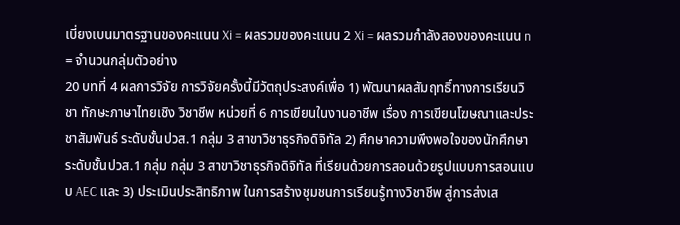เบี่ยงเบนมาตรฐานของคะแนน Xi = ผลรวมของคะแนน 2 Xi = ผลรวมกำลังสองของคะแนน n = จำนวนกลุ่มตัวอย่าง
20 บทที่ 4 ผลการวิจัย การวิจัยครั้งนี้มีวัตถุประสงค์เพื่อ 1) พัฒนาผลสัมฤทธิ์ทางการเรียนวิชา ทักษะภาษาไทยเชิง วิชาชีพ หน่วยที่ 6 การเขียนในงานอาชีพ เรื่อง การเขียนโฆษณาและประชาสัมพันธ์ ระดับชั้นปวส.1 กลุ่ม 3 สาขาวิชาธุรกิจดิจิทัล 2) ศึกษาความพึงพอใจของนักศึกษาระดับชั้นปวส.1 กลุ่ม กลุ่ม 3 สาขาวิชาธุรกิจดิจิทัล ที่เรียนด้วยการสอนด้วยรูปแบบการสอนแบบ AEC และ 3) ประเมินประสิทธิภาพ ในการสร้างชุมชนการเรียนรู้ทางวิชาชีพ สู่การส่งเส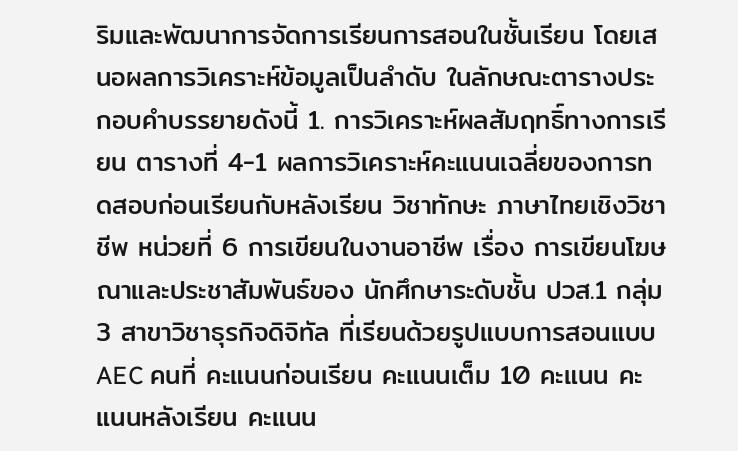ริมและพัฒนาการจัดการเรียนการสอนในชั้นเรียน โดยเสนอผลการวิเคราะห์ข้อมูลเป็นลำดับ ในลักษณะตารางประกอบคำบรรยายดังนี้ 1. การวิเคราะห์ผลสัมฤทธิ์ทางการเรียน ตารางที่ 4-1 ผลการวิเคราะห์คะแนนเฉลี่ยของการทดสอบก่อนเรียนกับหลังเรียน วิชาทักษะ ภาษาไทยเชิงวิชาชีพ หน่วยที่ 6 การเขียนในงานอาชีพ เรื่อง การเขียนโฆษณาและประชาสัมพันธ์ของ นักศึกษาระดับชั้น ปวส.1 กลุ่ม 3 สาขาวิชาธุรกิจดิจิทัล ที่เรียนด้วยรูปแบบการสอนแบบ AEC คนที่ คะแนนก่อนเรียน คะแนนเต็ม 10 คะแนน คะแนนหลังเรียน คะแนน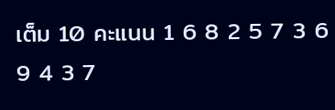เต็ม 10 คะแนน 1 6 8 2 5 7 3 6 9 4 3 7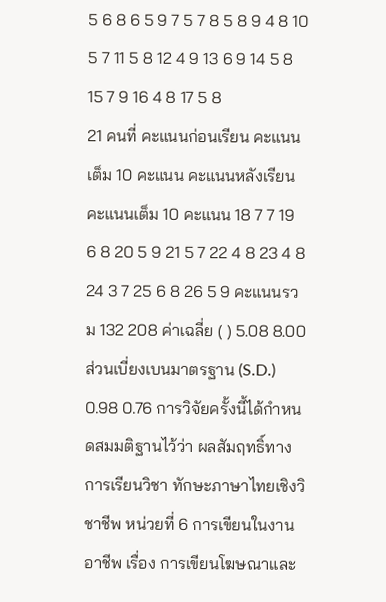5 6 8 6 5 9 7 5 7 8 5 8 9 4 8 10 5 7 11 5 8 12 4 9 13 6 9 14 5 8 15 7 9 16 4 8 17 5 8
21 คนที่ คะแนนก่อนเรียน คะแนนเต็ม 10 คะแนน คะแนนหลังเรียน คะแนนเต็ม 10 คะแนน 18 7 7 19 6 8 20 5 9 21 5 7 22 4 8 23 4 8 24 3 7 25 6 8 26 5 9 คะแนนรวม 132 208 ค่าเฉลี่ย ( ) 5.08 8.00 ส่วนเบี่ยงเบนมาตรฐาน (S.D.) 0.98 0.76 การวิจัยครั้งนี้ได้กำหนดสมมติฐานไว้ว่า ผลสัมฤทธิ์ทางการเรียนวิชา ทักษะภาษาไทยเชิงวิชาชีพ หน่วยที่ 6 การเขียนในงานอาชีพ เรื่อง การเขียนโฆษณาและ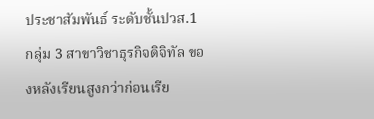ประชาสัมพันธ์ ระดับชั้นปวส.1 กลุ่ม 3 สาขาวิชาธุรกิจดิจิทัล ของหลังเรียนสูงกว่าก่อนเรีย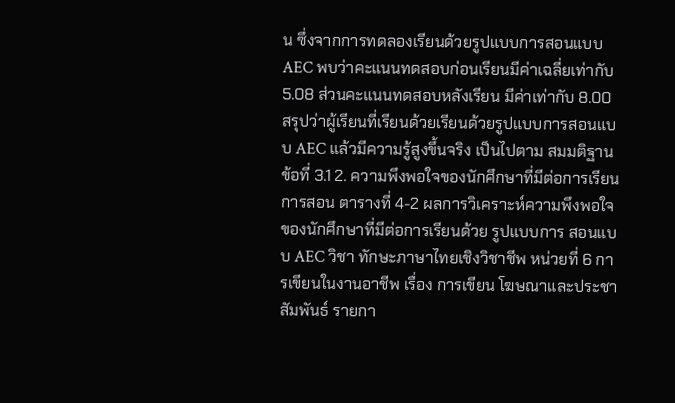น ซึ่งจากการทดลองเรียนด้วยรูปแบบการสอนแบบ AEC พบว่าคะแนนทดสอบก่อนเรียนมีค่าเฉลี่ยเท่ากับ 5.08 ส่วนคะแนนทดสอบหลังเรียน มีค่าเท่ากับ 8.00 สรุปว่าผู้เรียนที่เรียนด้วยเรียนด้วยรูปแบบการสอนแบบ AEC แล้วมีความรู้สูงขึ้นจริง เป็นไปตาม สมมติฐานข้อที่ 3.1 2. ความพึงพอใจของนักศึกษาที่มีต่อการเรียนการสอน ตารางที่ 4-2 ผลการวิเคราะห์ความพึงพอใจของนักศึกษาที่มีต่อการเรียนด้วย รูปแบบการ สอนแบบ AEC วิชา ทักษะภาษาไทยเชิงวิชาชีพ หน่วยที่ 6 การเขียนในงานอาชีพ เรื่อง การเขียน โฆษณาและประชาสัมพันธ์ รายกา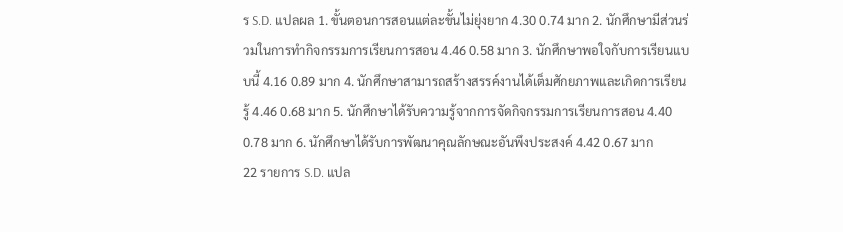ร S.D. แปลผล 1. ขั้นตอนการสอนแต่ละขั้นไม่ยุ่งยาก 4.30 0.74 มาก 2. นักศึกษามีส่วนร่วมในการทำกิจกรรมการเรียนการสอน 4.46 0.58 มาก 3. นักศึกษาพอใจกับการเรียนแบบนี้ 4.16 0.89 มาก 4. นักศึกษาสามารถสร้างสรรค์งานได้เต็มศักยภาพและเกิดการเรียนรู้ 4.46 0.68 มาก 5. นักศึกษาได้รับความรู้จากการจัดกิจกรรมการเรียนการสอน 4.40 0.78 มาก 6. นักศึกษาได้รับการพัฒนาคุณลักษณะอันพึงประสงค์ 4.42 0.67 มาก
22 รายการ S.D. แปล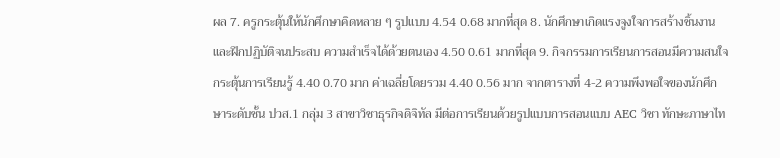ผล 7. ครูกระตุ้นให้นักศึกษาคิดหลาย ๆ รูปแบบ 4.54 0.68 มากที่สุด 8. นักศึกษาเกิดแรงจูงใจการสร้างชิ้นงานและฝึกปฏิบัติจนประสบ ความสำเร็จได้ด้วยตนเอง 4.50 0.61 มากที่สุด 9. กิจกรรมการเรียนการสอนมีความสนใจ กระตุ้นการเรียนรู้ 4.40 0.70 มาก ค่าเฉลี่ยโดยรวม 4.40 0.56 มาก จากตารางที่ 4-2 ความพึงพอใจของนักศึกษาระดับชั้น ปวส.1 กลุ่ม 3 สาขาวิชาธุรกิจดิจิทัล มีต่อการเรียนด้วยรูปแบบการสอนแบบ AEC วิชา ทักษะภาษาไท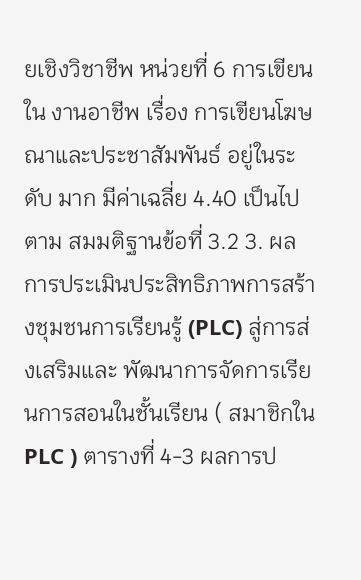ยเชิงวิชาชีพ หน่วยที่ 6 การเขียนใน งานอาชีพ เรื่อง การเขียนโฆษณาและประชาสัมพันธ์ อยู่ในระดับ มาก มีค่าเฉลี่ย 4.40 เป็นไปตาม สมมติฐานข้อที่ 3.2 3. ผลการประเมินประสิทธิภาพการสร้างชุมชนการเรียนรู้ (PLC) สู่การส่งเสริมและ พัฒนาการจัดการเรียนการสอนในชั้นเรียน ( สมาชิกใน PLC ) ตารางที่ 4-3 ผลการป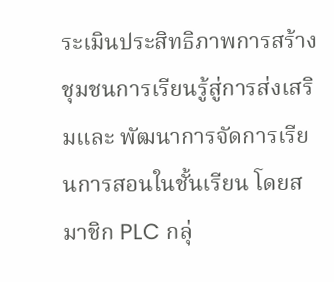ระเมินประสิทธิภาพการสร้างชุมชนการเรียนรู้สู่การส่งเสริมและ พัฒนาการจัดการเรียนการสอนในชั้นเรียน โดยสมาชิก PLC กลุ่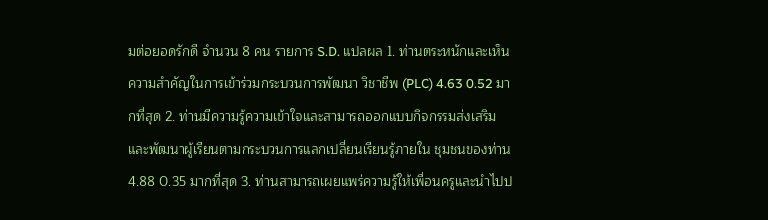มต่อยอดรักดี จำนวน 8 คน รายการ S.D. แปลผล 1. ท่านตระหนักและเห็นความสำคัญในการเข้าร่วมกระบวนการพัฒนา วิชาชีพ (PLC) 4.63 0.52 มากที่สุด 2. ท่านมีความรู้ความเข้าใจและสามารถออกแบบกิจกรรมส่งเสริม และพัฒนาผู้เรียนตามกระบวนการแลกเปลี่ยนเรียนรู้ภายใน ชุมชนของท่าน 4.88 0.35 มากที่สุด 3. ท่านสามารถเผยแพร่ความรู้ให้เพื่อนครูและนำไปป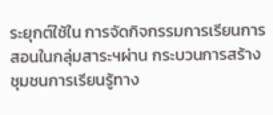ระยุกต์ใช้ใน การจัดกิจกรรมการเรียนการสอนในกลุ่มสาระฯผ่าน กระบวนการสร้างชุมชนการเรียนรู้ทาง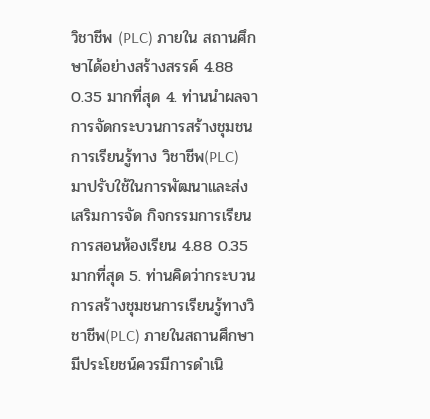วิชาชีพ (PLC) ภายใน สถานศึกษาได้อย่างสร้างสรรค์ 4.88 0.35 มากที่สุด 4. ท่านนำผลจาการจัดกระบวนการสร้างชุมชนการเรียนรู้ทาง วิชาชีพ(PLC) มาปรับใช้ในการพัฒนาและส่งเสริมการจัด กิจกรรมการเรียนการสอนห้องเรียน 4.88 0.35 มากที่สุด 5. ท่านคิดว่ากระบวนการสร้างชุมชนการเรียนรู้ทางวิชาชีพ(PLC) ภายในสถานศึกษามีประโยชน์ควรมีการดำเนิ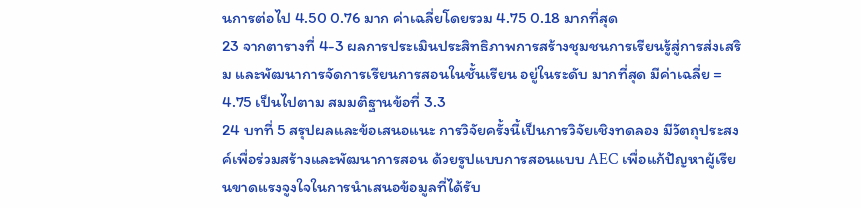นการต่อไป 4.50 0.76 มาก ค่าเฉลี่ยโดยรวม 4.75 0.18 มากที่สุด
23 จากตารางที่ 4-3 ผลการประเมินประสิทธิภาพการสร้างชุมชนการเรียนรู้สู่การส่งเสริม และพัฒนาการจัดการเรียนการสอนในชั้นเรียน อยู่ในระดับ มากที่สุด มีค่าเฉลี่ย = 4.75 เป็นไปตาม สมมติฐานข้อที่ 3.3
24 บทที่ 5 สรุปผลและข้อเสนอแนะ การวิจัยครั้งนี้เป็นการวิจัยเชิงทดลอง มีวัตถุประสงค์เพื่อร่วมสร้างและพัฒนาการสอน ด้วยรูปแบบการสอนแบบ AEC เพื่อแก้ปัญหาผู้เรียนขาดแรงจูงใจในการนำเสนอข้อมูลที่ได้รับ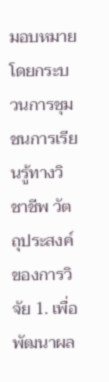มอบหมาย โดยกระบวนการชุมชนการเรียนรู้ทางวิชาชีพ วัตถุประสงค์ของการวิจัย 1. เพื่อพัฒนาผล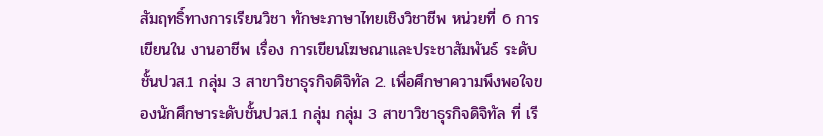สัมฤทธิ์ทางการเรียนวิชา ทักษะภาษาไทยเชิงวิชาชีพ หน่วยที่ 6 การเขียนใน งานอาชีพ เรื่อง การเขียนโฆษณาและประชาสัมพันธ์ ระดับชั้นปวส.1 กลุ่ม 3 สาขาวิชาธุรกิจดิจิทัล 2. เพื่อศึกษาความพึงพอใจของนักศึกษาระดับชั้นปวส.1 กลุ่ม กลุ่ม 3 สาขาวิชาธุรกิจดิจิทัล ที่ เรี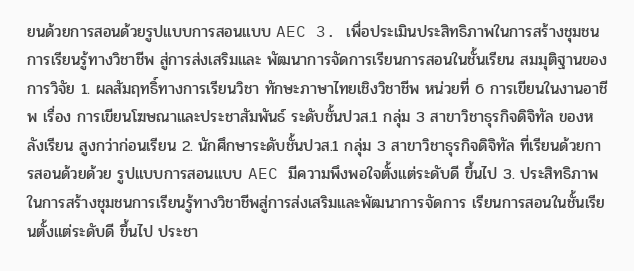ยนด้วยการสอนด้วยรูปแบบการสอนแบบ AEC 3. เพื่อประเมินประสิทธิภาพในการสร้างชุมชนการเรียนรู้ทางวิชาชีพ สู่การส่งเสริมและ พัฒนาการจัดการเรียนการสอนในชั้นเรียน สมมุติฐานของการวิจัย 1. ผลสัมฤทธิ์ทางการเรียนวิชา ทักษะภาษาไทยเชิงวิชาชีพ หน่วยที่ 6 การเขียนในงานอาชีพ เรื่อง การเขียนโฆษณาและประชาสัมพันธ์ ระดับชั้นปวส.1 กลุ่ม 3 สาขาวิชาธุรกิจดิจิทัล ของหลังเรียน สูงกว่าก่อนเรียน 2. นักศึกษาระดับชั้นปวส.1 กลุ่ม 3 สาขาวิชาธุรกิจดิจิทัล ที่เรียนด้วยการสอนด้วยด้วย รูปแบบการสอนแบบ AEC มีความพึงพอใจตั้งแต่ระดับดี ขึ้นไป 3. ประสิทธิภาพในการสร้างชุมชนการเรียนรู้ทางวิชาชีพสู่การส่งเสริมและพัฒนาการจัดการ เรียนการสอนในชั้นเรียนตั้งแต่ระดับดี ขึ้นไป ประชา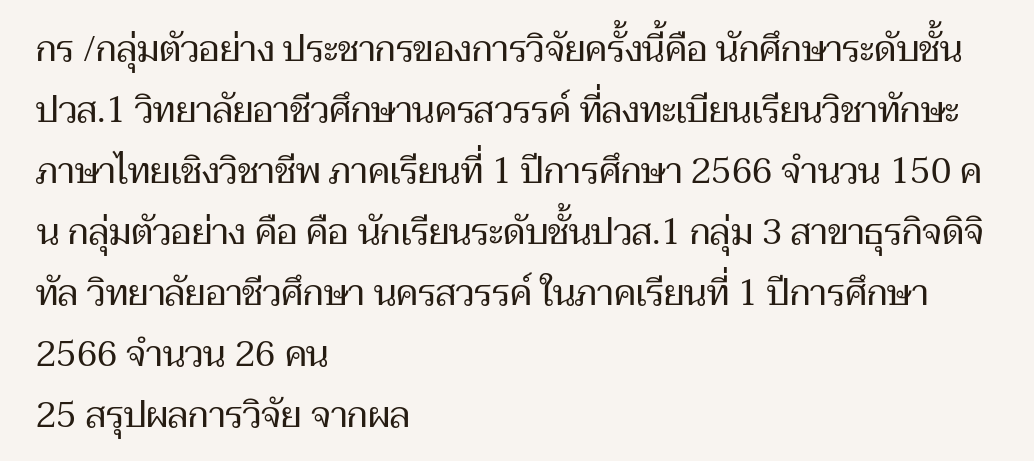กร /กลุ่มตัวอย่าง ประชากรของการวิจัยครั้งนี้คือ นักศึกษาระดับชั้น ปวส.1 วิทยาลัยอาชีวศึกษานครสวรรค์ ที่ลงทะเบียนเรียนวิชาทักษะภาษาไทยเชิงวิชาชีพ ภาคเรียนที่ 1 ปีการศึกษา 2566 จำนวน 150 คน กลุ่มตัวอย่าง คือ คือ นักเรียนระดับชั้นปวส.1 กลุ่ม 3 สาขาธุรกิจดิจิทัล วิทยาลัยอาชีวศึกษา นครสวรรค์ ในภาคเรียนที่ 1 ปีการศึกษา 2566 จำนวน 26 คน
25 สรุปผลการวิจัย จากผล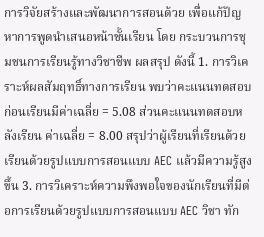การวิจัยสร้างและพัฒนาการสอนด้วย เพื่อแก้ปัญหาการพูดนำเสนอหน้าชั้นเรียน โดย กระบวนการชุมชนการเรียนรู้ทางวิชาชีพ ผลสรุป ดังนี้ 1. การวิเคราะห์ผลสัมฤทธิ์ทางการเรียน พบว่าคะแนนทดสอบก่อนเรียนมีค่าเฉลี่ย = 5.08 ส่วนคะแนนทดสอบหลังเรียน ค่าเฉลี่ย = 8.00 สรุปว่าผู้เรียนที่เรียนด้วยเรียนด้วยรูปแบบการสอนแบบ AEC แล้วมีความรู้สูงขึ้น 3. การวิเคราะห์ความพึงพอใจของนักเรียนที่มีต่อการเรียนด้วยรูปแบบการสอนแบบ AEC วิชา ทัก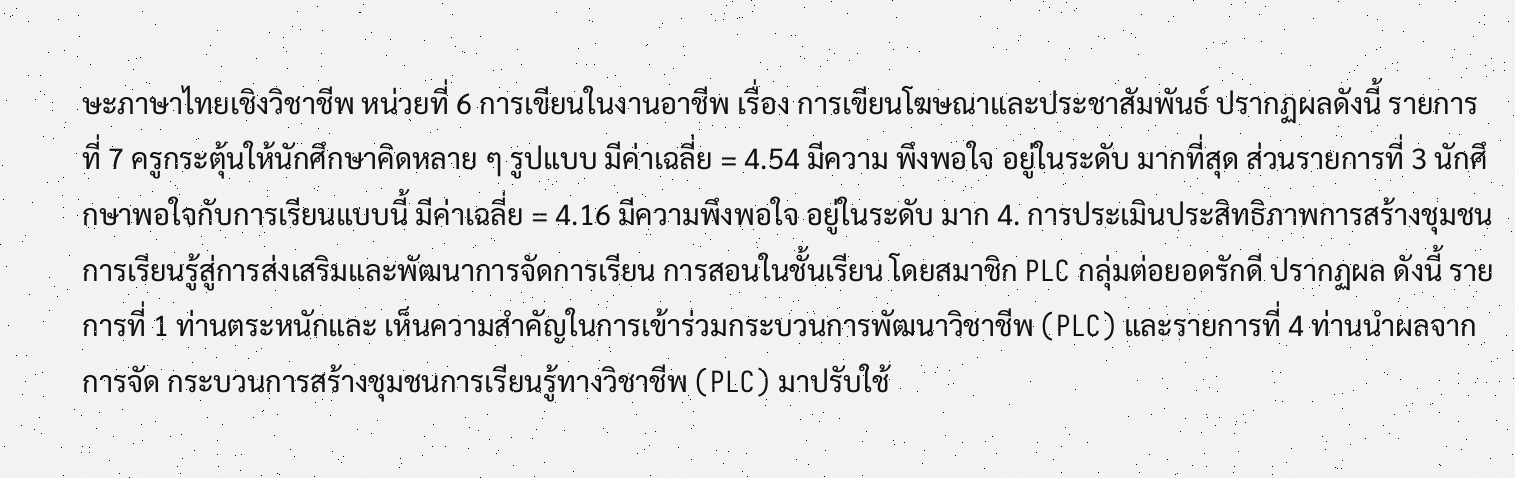ษะภาษาไทยเชิงวิชาชีพ หน่วยที่ 6 การเขียนในงานอาชีพ เรื่อง การเขียนโฆษณาและประชาสัมพันธ์ ปรากฏผลดังนี้ รายการที่ 7 ครูกระตุ้นให้นักศึกษาคิดหลาย ๆ รูปแบบ มีค่าเฉลี่ย = 4.54 มีความ พึงพอใจ อยู่ในระดับ มากที่สุด ส่วนรายการที่ 3 นักศึกษาพอใจกับการเรียนแบบนี้ มีค่าเฉลี่ย = 4.16 มีความพึงพอใจ อยู่ในระดับ มาก 4. การประเมินประสิทธิภาพการสร้างชุมชนการเรียนรู้สู่การส่งเสริมและพัฒนาการจัดการเรียน การสอนในชั้นเรียน โดยสมาชิก PLC กลุ่มต่อยอดรักดี ปรากฏผล ดังนี้ รายการที่ 1 ท่านตระหนักและ เห็นความสำคัญในการเข้าร่วมกระบวนการพัฒนาวิชาชีพ (PLC) และรายการที่ 4 ท่านนำผลจากการจัด กระบวนการสร้างชุมชนการเรียนรู้ทางวิชาชีพ (PLC) มาปรับใช้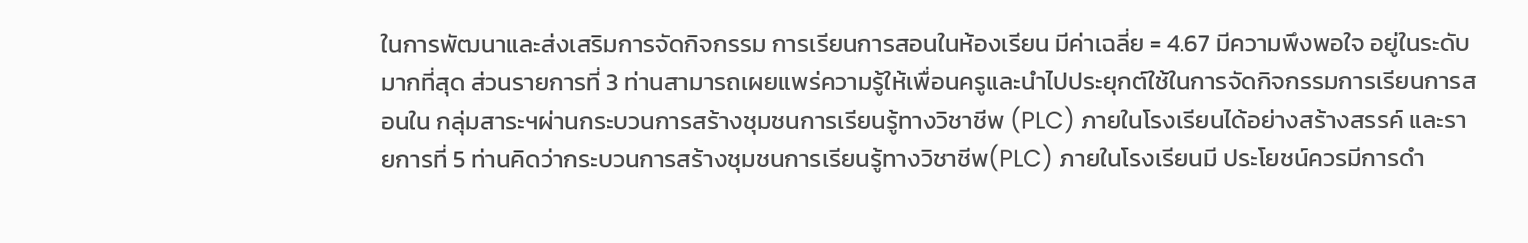ในการพัฒนาและส่งเสริมการจัดกิจกรรม การเรียนการสอนในห้องเรียน มีค่าเฉลี่ย = 4.67 มีความพึงพอใจ อยู่ในระดับ มากที่สุด ส่วนรายการที่ 3 ท่านสามารถเผยแพร่ความรู้ให้เพื่อนครูและนำไปประยุกต์ใช้ในการจัดกิจกรรมการเรียนการสอนใน กลุ่มสาระฯผ่านกระบวนการสร้างชุมชนการเรียนรู้ทางวิชาชีพ (PLC) ภายในโรงเรียนได้อย่างสร้างสรรค์ และรายการที่ 5 ท่านคิดว่ากระบวนการสร้างชุมชนการเรียนรู้ทางวิชาชีพ(PLC) ภายในโรงเรียนมี ประโยชน์ควรมีการดำ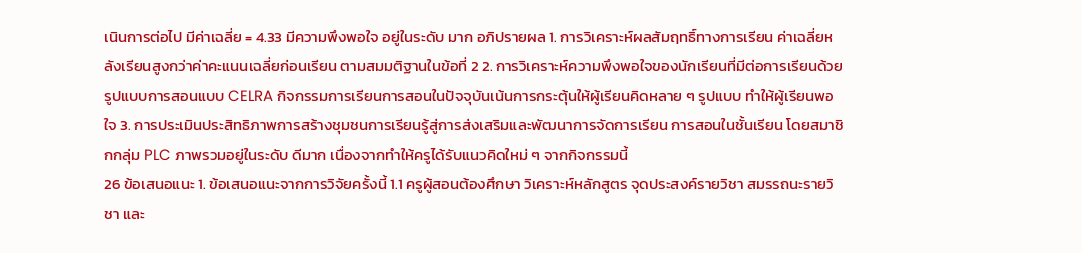เนินการต่อไป มีค่าเฉลี่ย = 4.33 มีความพึงพอใจ อยู่ในระดับ มาก อภิปรายผล 1. การวิเคราะห์ผลสัมฤทธิ์ทางการเรียน ค่าเฉลี่ยหลังเรียนสูงกว่าค่าคะแนนเฉลี่ยก่อนเรียน ตามสมมติฐานในข้อที่ 2 2. การวิเคราะห์ความพึงพอใจของนักเรียนที่มีต่อการเรียนด้วยรูปแบบการสอนแบบ CELRA กิจกรรมการเรียนการสอนในปัจจุบันเน้นการกระตุ้นให้ผู้เรียนคิดหลาย ๆ รูปแบบ ทำให้ผู้เรียนพอใจ 3. การประเมินประสิทธิภาพการสร้างชุมชนการเรียนรู้สู่การส่งเสริมและพัฒนาการจัดการเรียน การสอนในชั้นเรียน โดยสมาชิกกลุ่ม PLC ภาพรวมอยู่ในระดับ ดีมาก เนื่องจากทำให้ครูได้รับแนวคิดใหม่ ๆ จากกิจกรรมนี้
26 ข้อเสนอแนะ 1. ข้อเสนอแนะจากการวิจัยครั้งนี้ 1.1 ครูผู้สอนต้องศึกษา วิเคราะห์หลักสูตร จุดประสงค์รายวิชา สมรรถนะรายวิชา และ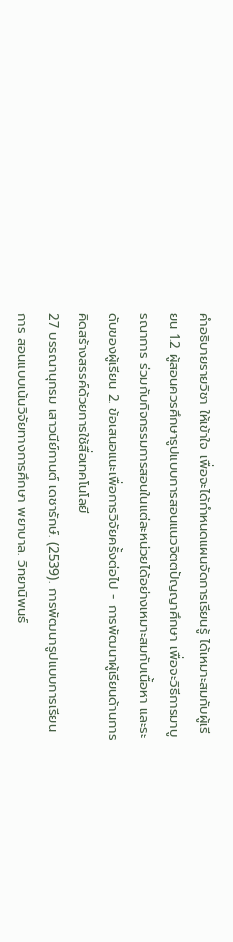คำอธิบายรายวิชา ให้เข้าใจ เพื่อจะได้กำหนดแผนจัดการเรียนรู้ ได้เหมาะสมกับผู้เรียน 1.2 ผู้สอนควรศึกษารูปแบบการสอนแนวจิตตปัญญาศึกษา เพื่อจะวิธีการมาบูรณาการ ร่วมกับกิจกรรมการสอนในแต่ละหน่วยได้อย่างเหมาะสมกับเนื้อหา และระดับของผู้เรียน 2. ข้อเสนอแนะเพื่อการวิจัยครั้งต่อไป - การพัฒนาผู้เรียนด้านการคิดสร้างสรรค์ด้วยการใช้สื่อเทคโนโลยี
27 บรรณานุกรม เสาวนีย์กานต์ เดชารักษ์. (2539). การพัฒนารูปแบบการเรียนการ สอนแบบเน้นวิจัยทางการศึกษา พยาบาล. วิทยานิพนธ์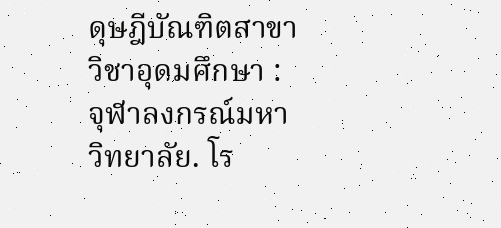ดุษฎีบัณฑิตสาขาวิชาอุดมศึกษา : จุฬาลงกรณ์มหาวิทยาลัย. โร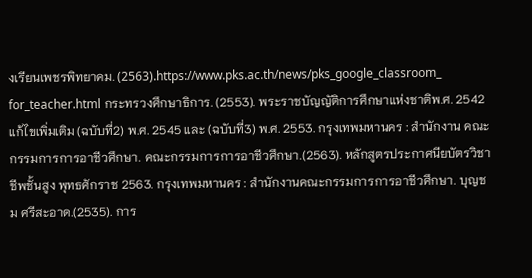งเรียนเพชรพิทยาคม. (2563).https://www.pks.ac.th/news/pks_google_classroom_ for_teacher.html กระทรวงศึกษาธิการ. (2553). พระราชบัญญัติการศึกษาแห่งชาติพ.ศ. 2542 แก้ไขเพิ่มเติม (ฉบับที่2) พ.ศ. 2545 และ (ฉบับที่3) พ.ศ. 2553. กรุงเทพมหานคร : สำนักงาน คณะกรรมการการอาชีวศึกษา. คณะกรรมการการอาชีวศึกษา.(2563). หลักสูตรประกาศนียบัตรวิชาชีพชั้นสูง พุทธศักราช 2563. กรุงเทพมหานคร : สำนักงานคณะกรรมการการอาชีวศึกษา. บุญชม ศรีสะอาด.(2535). การ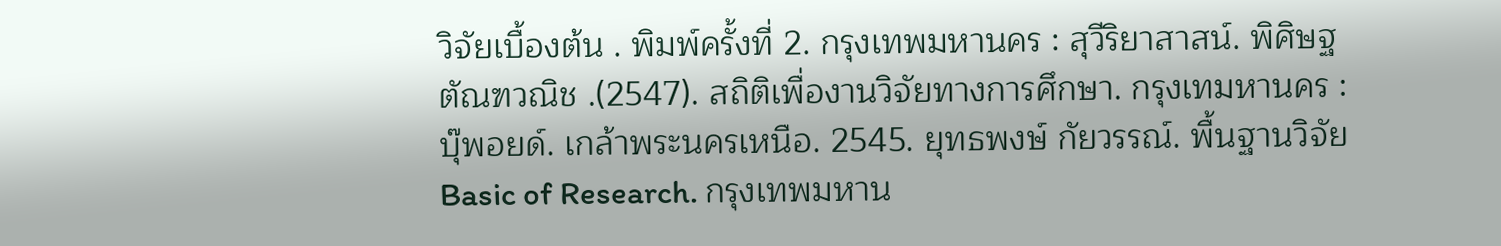วิจัยเบื้องต้น . พิมพ์ครั้งที่ 2. กรุงเทพมหานคร : สุวีริยาสาสน์. พิศิษฐ ตัณฑวณิช .(2547). สถิติเพื่องานวิจัยทางการศึกษา. กรุงเทมหานคร : บุ๊พอยด์. เกล้าพระนครเหนือ. 2545. ยุทธพงษ์ กัยวรรณ์. พื้นฐานวิจัย Basic of Research. กรุงเทพมหาน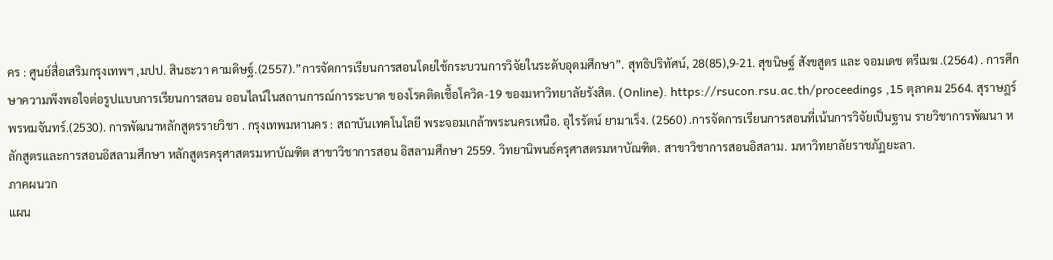คร : ศูนย์สื่อเสริมกรุงเทพฯ ,มปป. สินธะวา คามดิษฐ์.(2557).”การจัดการเรียนการสอนโดยใช้กระบวนการวิจัยในระดับอุดมศึกษา”. สุทธิปริทัศน์, 28(85),9-21. สุขนิษฐ์ สังขสูตร และ จอมเดช ตรีเมฆ .(2564) . การศึกษาความพึงพอใจต่อรูปแบบการเรียนการสอน ออนไลน์ในสถานการณ์การระบาด ของโรคติดเชื้อโควิด-19 ของมหาวิทยาลัยรังสิต. (Online). https://rsucon.rsu.ac.th/proceedings ,15 ตุลาคม 2564. สุราษฎร์ พรหมจันทร์.(2530). การพัฒนาหลักสูตรรายวิชา . กรุงเทพมหานคร : สถาบันเทคโนโลยี พระจอมเกล้าพระนครเหนือ. อุไรรัตน์ ยามาเร็ง. (2560) .การจัดการเรียนการสอนที่เน้นการวิจัยเป็นฐาน รายวิชาการพัฒนา หลักสูตรและการสอนอิสลามศึกษา หลักสูตรครุศาสตรมหาบัณฑิต สาขาวิชาการสอน อิสลามศึกษา 2559. วิทยานิพนธ์ครุศาสตรมหาบัณฑิต. สาขาวิชาการสอนอิสลาม. มหาวิทยาลัยราชภัฏยะลา.
ภาคผนวก
แผน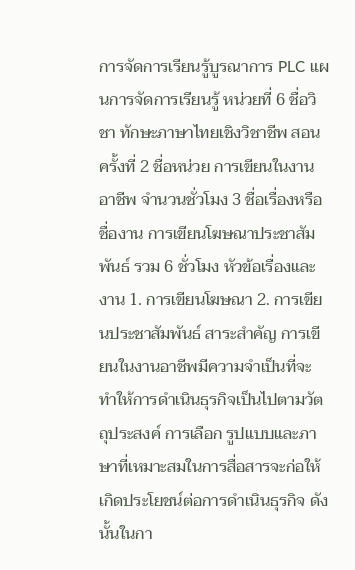การจัดการเรียนรู้บูรณาการ PLC แผนการจัดการเรียนรู้ หน่วยที่ 6 ชื่อวิชา ทักษะภาษาไทยเชิงวิชาชีพ สอนครั้งที่ 2 ชื่อหน่วย การเขียนในงานอาชีพ จำนวนชั่วโมง 3 ชื่อเรื่องหรือชื่องาน การเขียนโฆษณาประชาสัมพันธ์ รวม 6 ชั่วโมง หัวข้อเรื่องและงาน 1. การเขียนโฆษณา 2. การเขียนประชาสัมพันธ์ สาระสำคัญ การเขียนในงานอาชีพมีความจำเป็นที่จะทำให้การดำเนินธุรกิจเป็นไปตามวัตถุประสงค์ การเลือก รูปแบบและภาษาที่เหมาะสมในการสื่อสารจะก่อให้เกิดประโยชน์ต่อการดำเนินธุรกิจ ดังนั้นในกา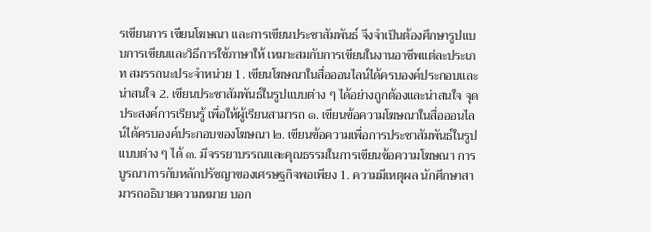รเขียนการ เขียนโฆษณา และการเขียนประชาสัมพันธ์ จึงจำเป็นต้องศึกษารูปแบบการเขียนและวิธีการใช้ภาษาให้ เหมาะสมกับการเขียนในงานอาชีพแต่ละประเภท สมรรถนะประจำหน่วย 1. เขียนโฆษณาในสื่อออนไลน์ได้ครบองค์ประกอบและน่าสนใจ 2. เขียนประชาสัมพันธ์ในรูปแบบต่าง ๆ ได้อย่างถูกต้องและน่าสนใจ จุดประสงค์การเรียนรู้ เพื่อให้ผู้เรียนสามารถ ๑. เขียนข้อความโฆษณาในสื่อออนไลน์ได้ครบองค์ประกอบของโฆษณา ๒. เขียนข้อความเพื่อการประชาสัมพันธ์ในรูปแบบต่าง ๆ ได้ ๓. มีจรรยาบรรณและคุณธรรมในการเขียนข้อความโฆษณา การบูรณาการกับหลักปรัชญาของเศรษฐกิจพอเพียง 1. ความมีเหตุผล นักศึกษาสามารถอธิบายความหมาย บอก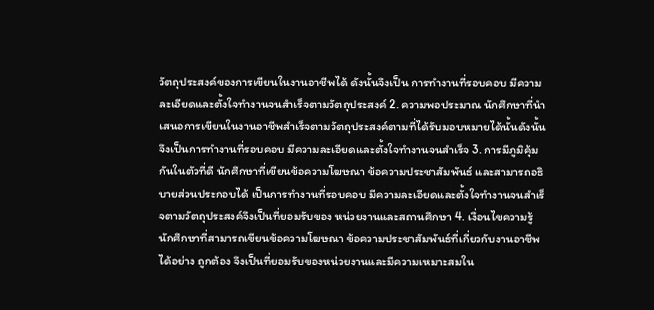วัตถุประสงค์ของการเขียนในงานอาชีพได้ ดังนั้นจึงเป็น การทำงานที่รอบคอบ มีความละเอียดและตั้งใจทำงานจนสำเร็จตามวัตถุประสงค์ 2. ความพอประมาณ นักศึกษาที่นำเสนอการเขียนในงานอาชีพสำเร็จตามวัตถุประสงค์ตามที่ได้รับมอบหมายได้นั้นดังนั้น จึงเป็นการทำงานที่รอบคอบ มีความละเอียดและตั้งใจทำงานจนสำเร็จ 3. การมีภูมิคุ้มกันในตัวที่ดี นักศึกษาที่เขียนข้อความโฆษณา ข้อความประชาสัมพันธ์ และสามารถอธิบายส่วนประกอบได้ เป็นการทำงานที่รอบคอบ มีความละเอียดและตั้งใจทำงานจนสำเร็จตามวัตถุประสงค์จึงเป็นที่ยอมรับของ หน่วยงานและสถานศึกษา 4. เงื่อนไขความรู้ นักศึกษาที่สามารถเขียนข้อความโฆษณา ข้อความประชาสัมพันธ์ที่เกี่ยวกับงานอาชีพได้อย่าง ถูกต้อง จึงเป็นที่ยอมรับของหน่วยงานและมีความเหมาะสมใน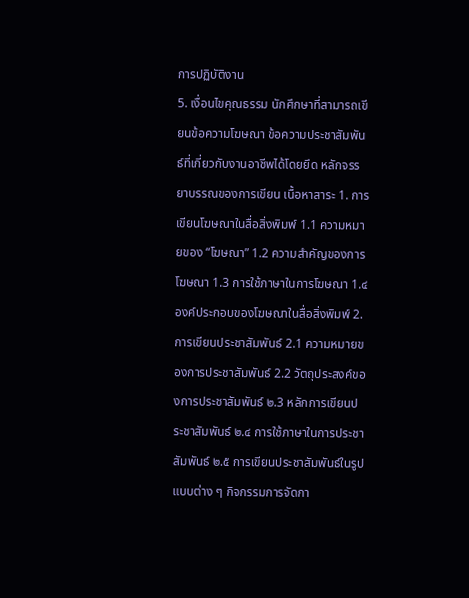การปฏิบัติงาน
5. เงื่อนไขคุณธรรม นักศึกษาที่สามารถเขียนข้อความโฆษณา ข้อความประชาสัมพันธ์ที่เกี่ยวกับงานอาชีพได้โดยยึด หลักจรรยาบรรณของการเขียน เนื้อหาสาระ 1. การเขียนโฆษณาในสื่อสิ่งพิมพ์ 1.1 ความหมายของ “โฆษณา” 1.2 ความสำคัญของการโฆษณา 1.3 การใช้ภาษาในการโฆษณา 1.๔ องค์ประกอบของโฆษณาในสื่อสิ่งพิมพ์ 2. การเขียนประชาสัมพันธ์ 2.1 ความหมายของการประชาสัมพันธ์ 2.2 วัตถุประสงค์ของการประชาสัมพันธ์ ๒.3 หลักการเขียนประชาสัมพันธ์ ๒.๔ การใช้ภาษาในการประชาสัมพันธ์ ๒.๕ การเขียนประชาสัมพันธ์ในรูปแบบต่าง ๆ กิจกรรมการจัดกา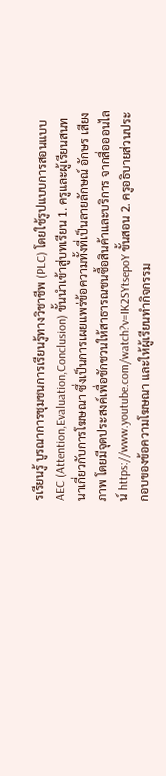รเรียนรู้ บูรณาการชุมชนการเรียนรู้ทางวิชาชีพ (PLC) โดยใช้รูปแบบการสอนแบบ AEC (Attention,Evaluation,Conclusion) ขั้นนำเข้าสู่บทเรียน 1. ครูและผู้เรียนสนทนาเกี่ยวกับการโฆษณา ซึ่งเป็นการเผยแพร่ข้อความทั้งที่เป็นลายลักษณ์ อักษร เสียง ภาพ โดยมีจุดประสงค์เพื่อชักชวนให้สาธารณชนซื้อสินค้าและบริการ จากสื่อออนไลน์ https://www.youtube.com/watch?v=IK2SYtsepoY ขั้นสอน 2. ครูอธิบายส่วนประกอบของข้อความโฆษณา และให้ผู้เรียนทำกิจกรรม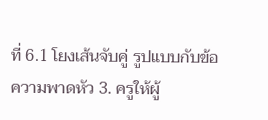ที่ 6.1 โยงเส้นจับคู่ รูปแบบกับข้อความพาดหัว 3. ครูให้ผู้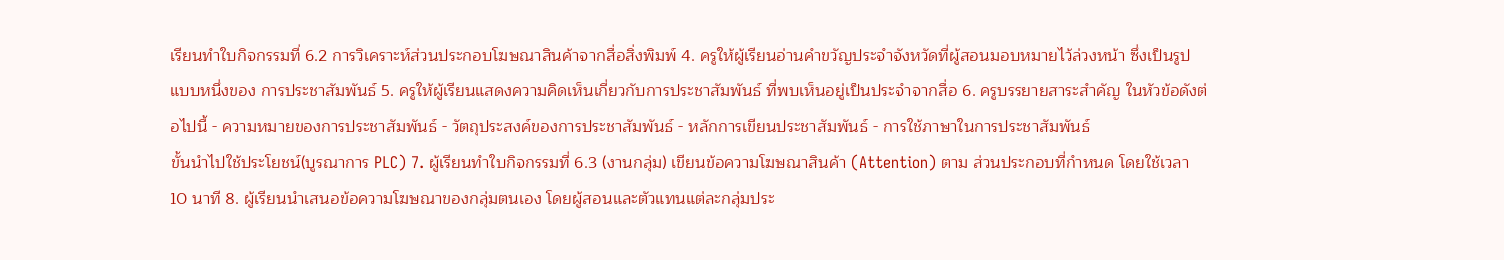เรียนทำใบกิจกรรมที่ 6.2 การวิเคราะห์ส่วนประกอบโฆษณาสินค้าจากสื่อสิ่งพิมพ์ 4. ครูให้ผู้เรียนอ่านคำขวัญประจำจังหวัดที่ผู้สอนมอบหมายไว้ล่วงหน้า ซึ่งเป็นรูปแบบหนึ่งของ การประชาสัมพันธ์ 5. ครูให้ผู้เรียนแสดงความคิดเห็นเกี่ยวกับการประชาสัมพันธ์ ที่พบเห็นอยู่เป็นประจำจากสื่อ 6. ครูบรรยายสาระสำคัญ ในหัวข้อดังต่อไปนี้ - ความหมายของการประชาสัมพันธ์ - วัตถุประสงค์ของการประชาสัมพันธ์ - หลักการเขียนประชาสัมพันธ์ - การใช้ภาษาในการประชาสัมพันธ์
ขั้นนำไปใช้ประโยชน์(บูรณาการ PLC) 7. ผู้เรียนทำใบกิจกรรมที่ 6.3 (งานกลุ่ม) เขียนข้อความโฆษณาสินค้า (Attention) ตาม ส่วนประกอบที่กำหนด โดยใช้เวลา 10 นาที 8. ผู้เรียนนำเสนอข้อความโฆษณาของกลุ่มตนเอง โดยผู้สอนและตัวแทนแต่ละกลุ่มประ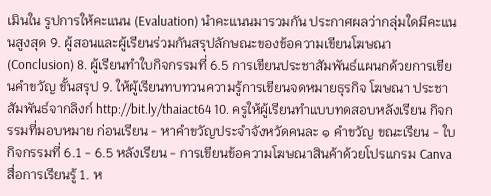เมินใน รูปการให้คะแนน (Evaluation) นำคะแนนมารวมกัน ประกาศผลว่ากลุ่มใดมีคะแนนสูงสุด 9. ผู้สอนและผู้เรียนร่วมกันสรุปลักษณะของข้อความเขียนโฆษณา (Conclusion) 8. ผู้เรียนทำใบกิจกรรมที่ 6.5 การเขียนประชาสัมพันธ์แผนกด้วยการเขียนคำขวัญ ขั้นสรุป 9. ให้ผู้เรียนทบทวนความรู้การเขียนจดหมายธุรกิจ โฆษณา ประชาสัมพันธ์จากลิงก์ http://bit.ly/thaiact64 10. ครูให้ผู้เรียนทำแบบทดสอบหลังเรียน กิจกรรมที่มอบหมาย ก่อนเรียน - หาคำขวัญประจำจังหวัดคนละ ๑ คำขวัญ ขณะเรียน - ใบกิจกรรมที่ 6.1 - 6.5 หลังเรียน - การเขียนข้อความโฆษณาสินค้าด้วยโปรแกรม Canva สื่อการเรียนรู้ 1. ห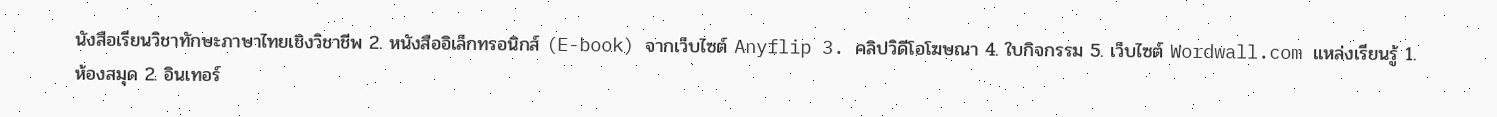นังสือเรียนวิชาทักษะภาษาไทยเชิงวิชาชีพ 2. หนังสืออิเล็กทรอนิกส์ (E-book) จากเว็บไซต์ Anyflip 3. คลิปวิดีโอโฆษณา 4. ใบกิจกรรม 5. เว็บไซต์ Wordwall.com แหล่งเรียนรู้ 1. ห้องสมุด 2. อินเทอร์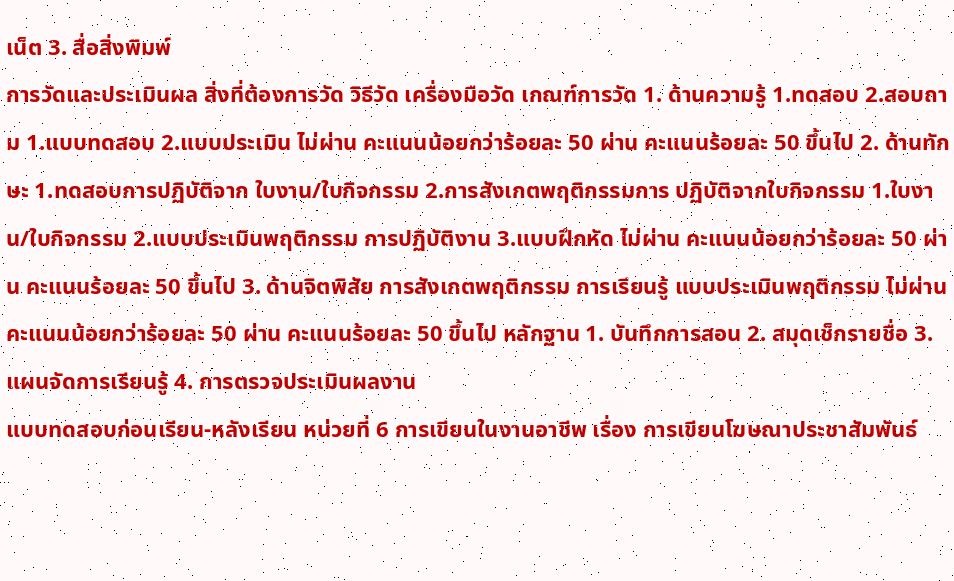เน็ต 3. สื่อสิ่งพิมพ์
การวัดและประเมินผล สิ่งที่ต้องการวัด วิธีวัด เครื่องมือวัด เกณฑ์การวัด 1. ด้านความรู้ 1.ทดสอบ 2.สอบถาม 1.แบบทดสอบ 2.แบบประเมิน ไม่ผ่าน คะแนนน้อยกว่าร้อยละ 50 ผ่าน คะแนนร้อยละ 50 ขึ้นไป 2. ด้านทักษะ 1.ทดสอบการปฏิบัติจาก ใบงาน/ใบกิจกรรม 2.การสังเกตพฤติกรรมการ ปฏิบัติจากใบกิจกรรม 1.ใบงาน/ใบกิจกรรม 2.แบบประเมินพฤติกรรม การปฏิบัติงาน 3.แบบฝึกหัด ไม่ผ่าน คะแนนน้อยกว่าร้อยละ 50 ผ่าน คะแนนร้อยละ 50 ขึ้นไป 3. ด้านจิตพิสัย การสังเกตพฤติกรรม การเรียนรู้ แบบประเมินพฤติกรรม ไม่ผ่าน คะแนนน้อยกว่าร้อยละ 50 ผ่าน คะแนนร้อยละ 50 ขึ้นไป หลักฐาน 1. บันทึกการสอน 2. สมุดเช็กรายชื่อ 3. แผนจัดการเรียนรู้ 4. การตรวจประเมินผลงาน
แบบทดสอบก่อนเรียน-หลังเรียน หน่วยที่ 6 การเขียนในงานอาชีพ เรื่อง การเขียนโฆษณาประชาสัมพันธ์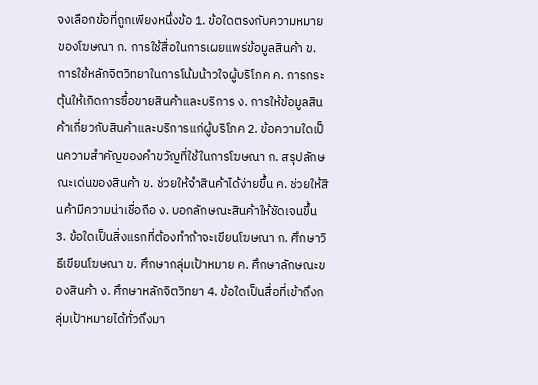จงเลือกข้อที่ถูกเพียงหนึ่งข้อ 1. ข้อใดตรงกับความหมายของโฆษณา ก. การใช้สื่อในการเผยแพร่ข้อมูลสินค้า ข. การใช้หลักจิตวิทยาในการโน้มน้าวใจผู้บริโภค ค. การกระตุ้นให้เกิดการซื้อขายสินค้าและบริการ ง. การให้ข้อมูลสินค้าเกี่ยวกับสินค้าและบริการแก่ผู้บริโภค 2. ข้อความใดเป็นความสำคัญของคำขวัญที่ใช้ในการโฆษณา ก. สรุปลักษณะเด่นของสินค้า ข. ช่วยให้จำสินค้าได้ง่ายขึ้น ค. ช่วยให้สินค้ามีความน่าเชื่อถือ ง. บอกลักษณะสินค้าให้ชัดเจนขึ้น 3. ข้อใดเป็นสิ่งแรกที่ต้องทำถ้าจะเขียนโฆษณา ก. ศึกษาวิธีเขียนโฆษณา ข. ศึกษากลุ่มเป้าหมาย ค. ศึกษาลักษณะของสินค้า ง. ศึกษาหลักจิตวิทยา 4. ข้อใดเป็นสื่อที่เข้าถึงกลุ่มเป้าหมายได้ทั่วถึงมา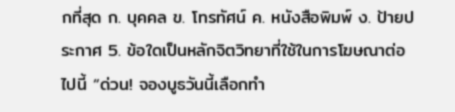กที่สุด ก. บุคคล ข. โทรทัศน์ ค. หนังสือพิมพ์ ง. ป้ายประกาศ 5. ข้อใดเป็นหลักจิตวิทยาที่ใช้ในการโฆษณาต่อไปนี้ “ด่วน! จองบูธวันนี้เลือกทำ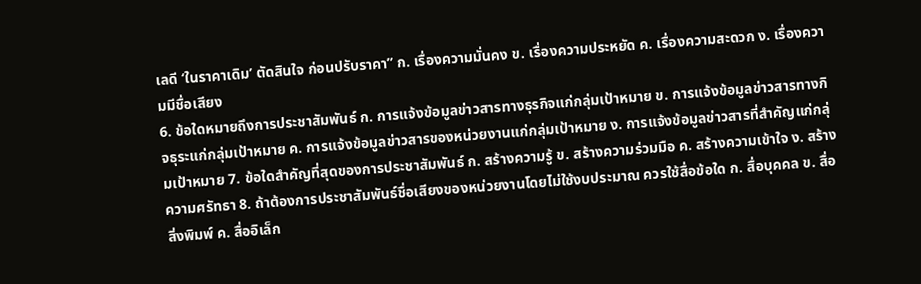เลดี ‘ในราคาเดิม’ ตัดสินใจ ก่อนปรับราคา” ก. เรื่องความมั่นคง ข. เรื่องความประหยัด ค. เรื่องความสะดวก ง. เรื่องความมีชื่อเสียง
6. ข้อใดหมายถึงการประชาสัมพันธ์ ก. การแจ้งข้อมูลข่าวสารทางธุรกิจแก่กลุ่มเป้าหมาย ข. การแจ้งข้อมูลข่าวสารทางกิจธุระแก่กลุ่มเป้าหมาย ค. การแจ้งข้อมูลข่าวสารของหน่วยงานแก่กลุ่มเป้าหมาย ง. การแจ้งข้อมูลข่าวสารที่สำคัญแก่กลุ่มเป้าหมาย 7. ข้อใดสำคัญที่สุดของการประชาสัมพันธ์ ก. สร้างความรู้ ข. สร้างความร่วมมือ ค. สร้างความเข้าใจ ง. สร้างความศรัทธา 8. ถ้าต้องการประชาสัมพันธ์ชื่อเสียงของหน่วยงานโดยไม่ใช้งบประมาณ ควรใช้สื่อข้อใด ก. สื่อบุคคล ข. สื่อสิ่งพิมพ์ ค. สื่ออิเล็ก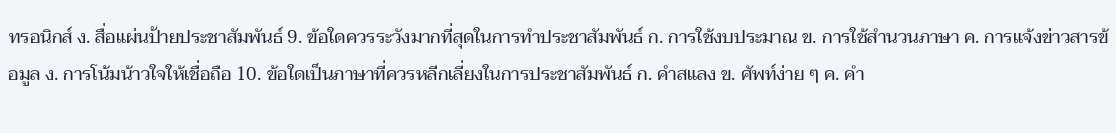ทรอนิกส์ ง. สื่อแผ่นป้ายประชาสัมพันธ์ 9. ข้อใดควรระวังมากที่สุดในการทำประชาสัมพันธ์ ก. การใช้งบประมาณ ข. การใช้สำนวนภาษา ค. การแจ้งข่าวสารข้อมูล ง. การโน้มน้าวใจให้เชื่อถือ 10. ข้อใดเป็นภาษาที่ควรหลีกเลี่ยงในการประชาสัมพันธ์ ก. คำสแลง ข. ศัพท์ง่าย ๆ ค. คำ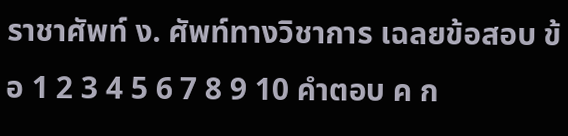ราชาศัพท์ ง. ศัพท์ทางวิชาการ เฉลยข้อสอบ ข้อ 1 2 3 4 5 6 7 8 9 10 คำตอบ ค ก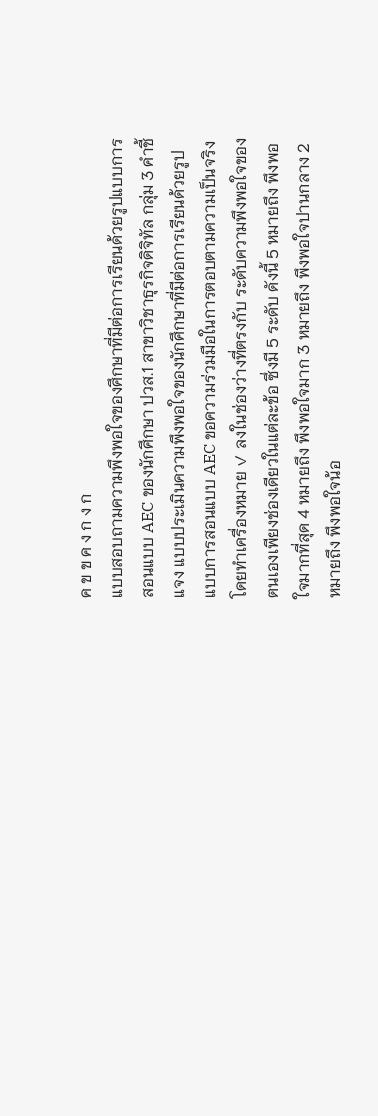ค ข ข ค ง ก ง ก
แบบสอบถามความพึงพอใจของศึกษาที่มีต่อการเรียนด้วยรูปแบบการสอนแบบ AEC ของนักศึกษา ปวส.1 สาขาวิชาธุรกิจดิจิทัล กลุ่ม 3 คำชี้แจง แบบประเมินความพึงพอใจของนักศึกษาที่มีต่อการเรียนด้วยรูปแบบการสอนแบบ AEC ขอความร่วมมือในการตอบตามความเป็นจริง โดยทำเครื่องหมาย ✓ ลงในช่องว่างที่ตรงกับ ระดับความพึงพอใจของตนเองเพียงช่องเดียวในแต่ละข้อ ซึ่งมี 5 ระดับ ดังนี้ 5 หมายถึง พึงพอใจมากที่สุด 4 หมายถึง พึงพอใจมาก 3 หมายถึง พึงพอใจปานกลาง 2 หมายถึง พึงพอใจน้อ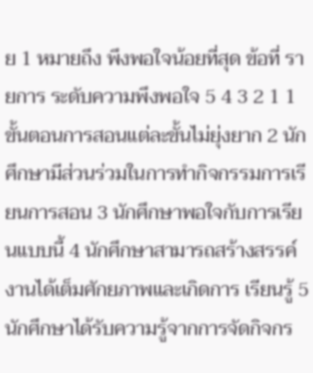ย 1 หมายถึง พึงพอใจน้อยที่สุด ข้อที่ รายการ ระดับความพึงพอใจ 5 4 3 2 1 1 ขั้นตอนการสอนแต่ละขั้นไม่ยุ่งยาก 2 นักศึกษามีส่วนร่วมในการทำกิจกรรมการเรียนการสอน 3 นักศึกษาพอใจกับการเรียนแบบนี้ 4 นักศึกษาสามารถสร้างสรรค์งานได้เต็มศักยภาพและเกิดการ เรียนรู้ 5 นักศึกษาได้รับความรู้จากการจัดกิจกร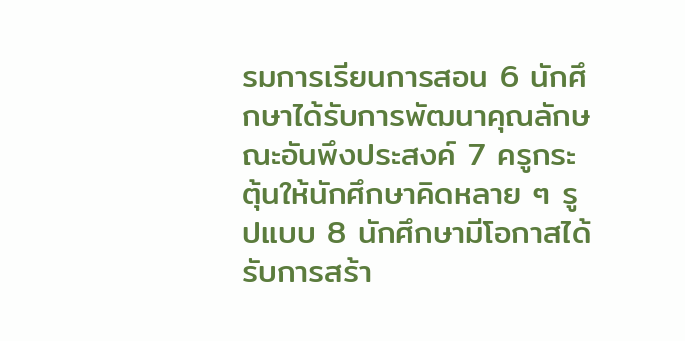รมการเรียนการสอน 6 นักศึกษาได้รับการพัฒนาคุณลักษณะอันพึงประสงค์ 7 ครูกระตุ้นให้นักศึกษาคิดหลาย ๆ รูปแบบ 8 นักศึกษามีโอกาสได้รับการสร้า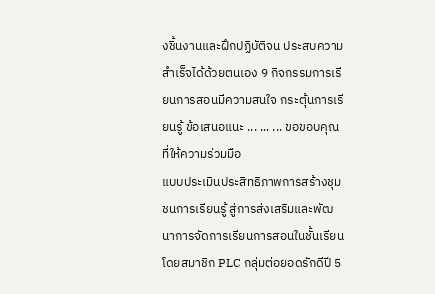งชิ้นงานและฝึกปฏิบัติจน ประสบความสำเร็จได้ด้วยตนเอง 9 กิจกรรมการเรียนการสอนมีความสนใจ กระตุ้นการเรียนรู้ ข้อเสนอแนะ ... ... ... ขอขอบคุณที่ให้ความร่วมมือ
แบบประเมินประสิทธิภาพการสร้างชุมชนการเรียนรู้ สู่การส่งเสริมและพัฒนาการจัดการเรียนการสอนในชั้นเรียน โดยสมาชิก PLC กลุ่มต่อยอดรักดีปี 5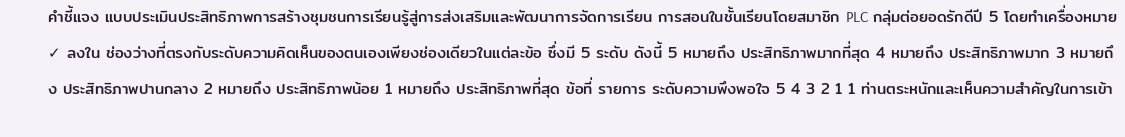คำชี้แจง แบบประเมินประสิทธิภาพการสร้างชุมชนการเรียนรู้สู่การส่งเสริมและพัฒนาการจัดการเรียน การสอนในชั้นเรียนโดยสมาชิก PLC กลุ่มต่อยอดรักดีปี 5 โดยทำเครื่องหมาย ✓ ลงใน ช่องว่างที่ตรงกับระดับความคิดเห็นของตนเองเพียงช่องเดียวในแต่ละข้อ ซึ่งมี 5 ระดับ ดังนี้ 5 หมายถึง ประสิทธิภาพมากที่สุด 4 หมายถึง ประสิทธิภาพมาก 3 หมายถึง ประสิทธิภาพปานกลาง 2 หมายถึง ประสิทธิภาพน้อย 1 หมายถึง ประสิทธิภาพที่สุด ข้อที่ รายการ ระดับความพึงพอใจ 5 4 3 2 1 1 ท่านตระหนักและเห็นความสำคัญในการเข้า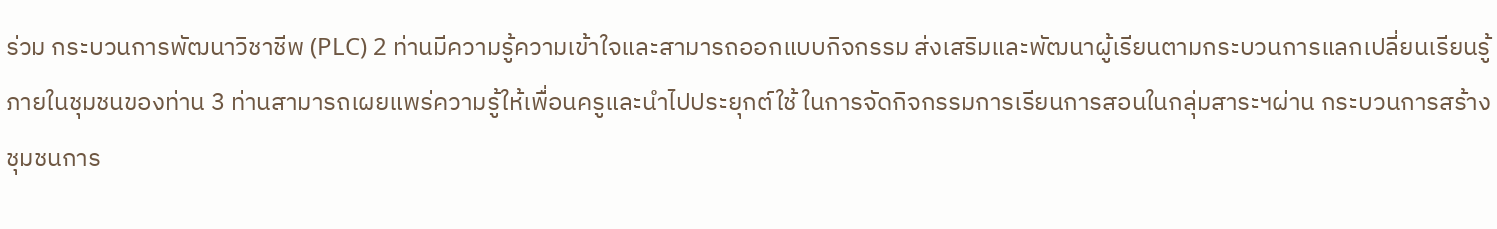ร่วม กระบวนการพัฒนาวิชาชีพ (PLC) 2 ท่านมีความรู้ความเข้าใจและสามารถออกแบบกิจกรรม ส่งเสริมและพัฒนาผู้เรียนตามกระบวนการแลกเปลี่ยนเรียนรู้ ภายในชุมชนของท่าน 3 ท่านสามารถเผยแพร่ความรู้ให้เพื่อนครูและนำไปประยุกต์ใช้ ในการจัดกิจกรรมการเรียนการสอนในกลุ่มสาระฯผ่าน กระบวนการสร้างชุมชนการ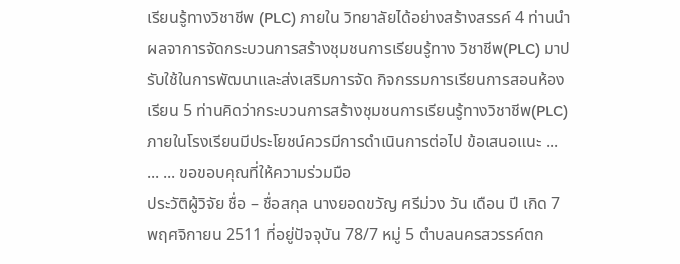เรียนรู้ทางวิชาชีพ (PLC) ภายใน วิทยาลัยได้อย่างสร้างสรรค์ 4 ท่านนำผลจาการจัดกระบวนการสร้างชุมชนการเรียนรู้ทาง วิชาชีพ(PLC) มาปรับใช้ในการพัฒนาและส่งเสริมการจัด กิจกรรมการเรียนการสอนห้องเรียน 5 ท่านคิดว่ากระบวนการสร้างชุมชนการเรียนรู้ทางวิชาชีพ(PLC) ภายในโรงเรียนมีประโยชน์ควรมีการดำเนินการต่อไป ข้อเสนอแนะ ... ... ... ขอขอบคุณที่ให้ความร่วมมือ
ประวัติผู้วิจัย ชื่อ – ชื่อสกุล นางยอดขวัญ ศรีม่วง วัน เดือน ปี เกิด 7 พฤศจิกายน 2511 ที่อยู่ปัจจุบัน 78/7 หมู่ 5 ตำบลนครสวรรค์ตก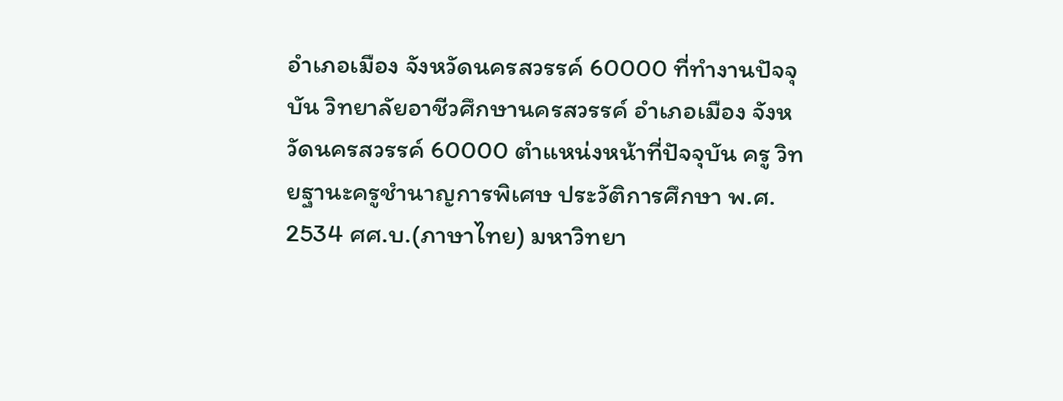อำเภอเมือง จังหวัดนครสวรรค์ 60000 ที่ทำงานปัจจุบัน วิทยาลัยอาชีวศึกษานครสวรรค์ อำเภอเมือง จังหวัดนครสวรรค์ 60000 ตำแหน่งหน้าที่ปัจจุบัน ครู วิทยฐานะครูชำนาญการพิเศษ ประวัติการศึกษา พ.ศ. 2534 ศศ.บ.(ภาษาไทย) มหาวิทยา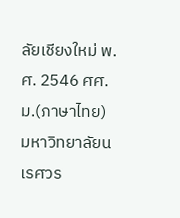ลัยเชียงใหม่ พ.ศ. 2546 ศศ.ม.(ภาษาไทย) มหาวิทยาลัยนเรศวร